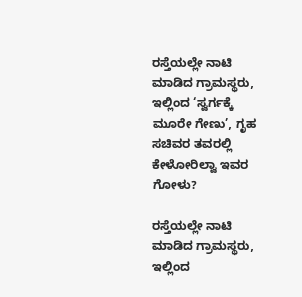ರಸ್ತೆಯಲ್ಲೇ ನಾಟಿ ಮಾಡಿದ ಗ್ರಾಮಸ್ಥರು, ಇಲ್ಲಿಂದ ‘ಸ್ವರ್ಗಕ್ಕೆ ಮೂರೇ ಗೇಣು’, ಗೃಹ ಸಚಿವರ ತವರಲ್ಲಿ ಕೇಳೋರಿಲ್ವಾ ಇವರ ಗೋಳು?

ರಸ್ತೆಯಲ್ಲೇ ನಾಟಿ ಮಾಡಿದ ಗ್ರಾಮಸ್ಥರು, ಇಲ್ಲಿಂದ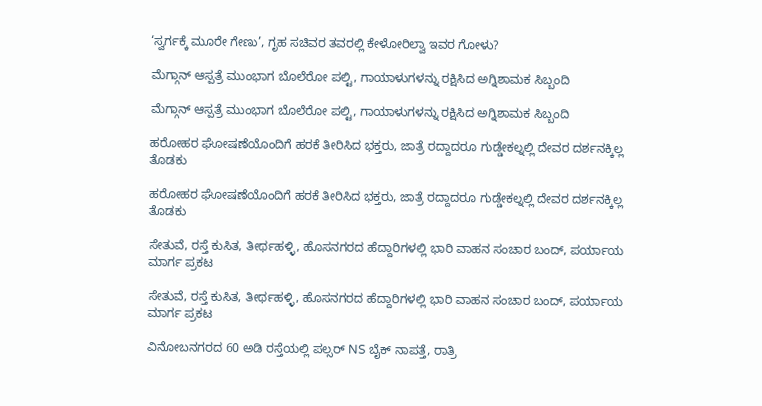‘ಸ್ವರ್ಗಕ್ಕೆ ಮೂರೇ ಗೇಣು’, ಗೃಹ ಸಚಿವರ ತವರಲ್ಲಿ ಕೇಳೋರಿಲ್ವಾ ಇವರ ಗೋಳು?

ಮೆಗ್ಗಾನ್ ಆಸ್ಪತ್ರೆ ಮುಂಭಾಗ ಬೊಲೆರೋ ಪಲ್ಟಿ, ಗಾಯಾಳುಗಳನ್ನು ರಕ್ಷಿಸಿದ ಅಗ್ನಿಶಾಮಕ ಸಿಬ್ಬಂದಿ

ಮೆಗ್ಗಾನ್ ಆಸ್ಪತ್ರೆ ಮುಂಭಾಗ ಬೊಲೆರೋ ಪಲ್ಟಿ, ಗಾಯಾಳುಗಳನ್ನು ರಕ್ಷಿಸಿದ ಅಗ್ನಿಶಾಮಕ ಸಿಬ್ಬಂದಿ

ಹರೋಹರ ಘೋಷಣೆಯೊಂದಿಗೆ ಹರಕೆ ತೀರಿಸಿದ ಭಕ್ತರು, ಜಾತ್ರೆ ರದ್ದಾದರೂ ಗುಡ್ಡೇಕಲ್ನಲ್ಲಿ ದೇವರ ದರ್ಶನಕ್ಕಿಲ್ಲ ತೊಡಕು

ಹರೋಹರ ಘೋಷಣೆಯೊಂದಿಗೆ ಹರಕೆ ತೀರಿಸಿದ ಭಕ್ತರು, ಜಾತ್ರೆ ರದ್ದಾದರೂ ಗುಡ್ಡೇಕಲ್ನಲ್ಲಿ ದೇವರ ದರ್ಶನಕ್ಕಿಲ್ಲ ತೊಡಕು

ಸೇತುವೆ, ರಸ್ತೆ ಕುಸಿತ, ತೀರ್ಥಹಳ್ಳಿ, ಹೊಸನಗರದ ಹೆದ್ದಾರಿಗಳಲ್ಲಿ ಭಾರಿ ವಾಹನ ಸಂಚಾರ ಬಂದ್, ಪರ್ಯಾಯ ಮಾರ್ಗ ಪ್ರಕಟ

ಸೇತುವೆ, ರಸ್ತೆ ಕುಸಿತ, ತೀರ್ಥಹಳ್ಳಿ, ಹೊಸನಗರದ ಹೆದ್ದಾರಿಗಳಲ್ಲಿ ಭಾರಿ ವಾಹನ ಸಂಚಾರ ಬಂದ್, ಪರ್ಯಾಯ ಮಾರ್ಗ ಪ್ರಕಟ

ವಿನೋಬನಗರದ 60 ಅಡಿ ರಸ್ತೆಯಲ್ಲಿ ಪಲ್ಸರ್ NS ಬೈಕ್ ನಾಪತ್ತೆ, ರಾತ್ರಿ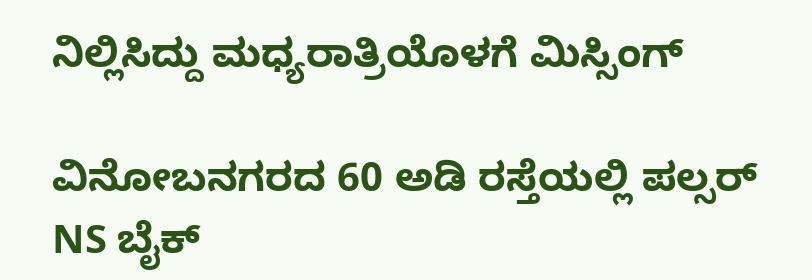ನಿಲ್ಲಿಸಿದ್ದು ಮಧ್ಯರಾತ್ರಿಯೊಳಗೆ ಮಿಸ್ಸಿಂಗ್

ವಿನೋಬನಗರದ 60 ಅಡಿ ರಸ್ತೆಯಲ್ಲಿ ಪಲ್ಸರ್ NS ಬೈಕ್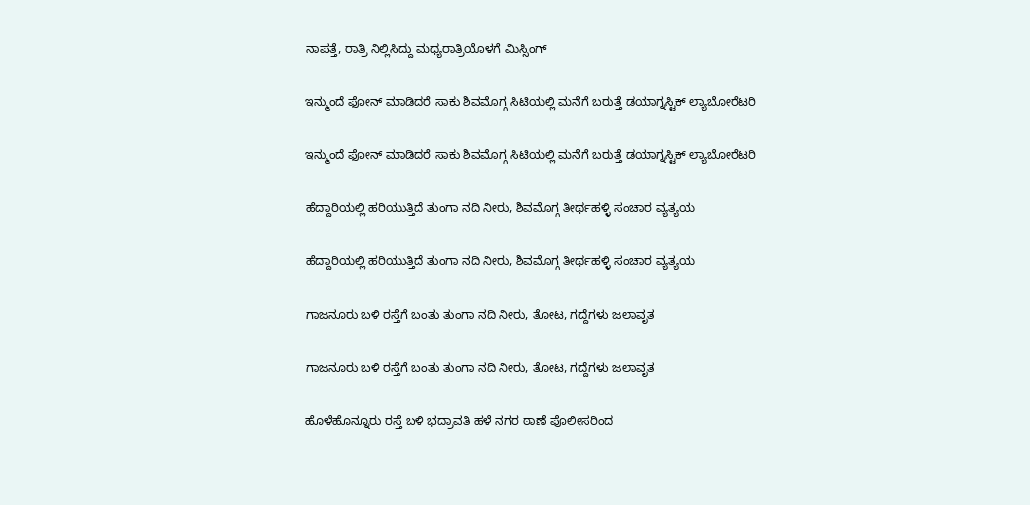ನಾಪತ್ತೆ, ರಾತ್ರಿ ನಿಲ್ಲಿಸಿದ್ದು ಮಧ್ಯರಾತ್ರಿಯೊಳಗೆ ಮಿಸ್ಸಿಂಗ್

ಇನ್ಮುಂದೆ ಫೋನ್ ಮಾಡಿದರೆ ಸಾಕು ಶಿವಮೊಗ್ಗ ಸಿಟಿಯಲ್ಲಿ ಮನೆಗೆ ಬರುತ್ತೆ ಡಯಾಗ್ನಸ್ಟಿಕ್ ಲ್ಯಾಬೋರೆಟರಿ

ಇನ್ಮುಂದೆ ಫೋನ್ ಮಾಡಿದರೆ ಸಾಕು ಶಿವಮೊಗ್ಗ ಸಿಟಿಯಲ್ಲಿ ಮನೆಗೆ ಬರುತ್ತೆ ಡಯಾಗ್ನಸ್ಟಿಕ್ ಲ್ಯಾಬೋರೆಟರಿ

ಹೆದ್ದಾರಿಯಲ್ಲಿ ಹರಿಯುತ್ತಿದೆ ತುಂಗಾ ನದಿ ನೀರು, ಶಿವಮೊಗ್ಗ ತೀರ್ಥಹಳ್ಳಿ ಸಂಚಾರ ವ್ಯತ್ಯಯ

ಹೆದ್ದಾರಿಯಲ್ಲಿ ಹರಿಯುತ್ತಿದೆ ತುಂಗಾ ನದಿ ನೀರು, ಶಿವಮೊಗ್ಗ ತೀರ್ಥಹಳ್ಳಿ ಸಂಚಾರ ವ್ಯತ್ಯಯ

ಗಾಜನೂರು ಬಳಿ ರಸ್ತೆಗೆ ಬಂತು ತುಂಗಾ ನದಿ ನೀರು, ತೋಟ, ಗದ್ದೆಗಳು ಜಲಾವೃತ

ಗಾಜನೂರು ಬಳಿ ರಸ್ತೆಗೆ ಬಂತು ತುಂಗಾ ನದಿ ನೀರು, ತೋಟ, ಗದ್ದೆಗಳು ಜಲಾವೃತ

ಹೊಳೆಹೊನ್ನೂರು ರಸ್ತೆ ಬಳಿ ಭದ್ರಾವತಿ ಹಳೆ ನಗರ ಠಾಣೆ ಪೊಲೀಸರಿಂದ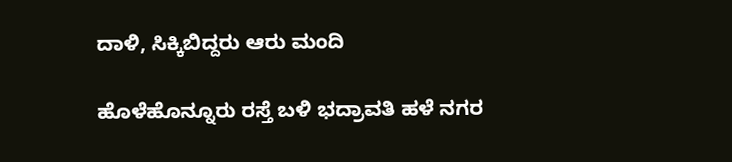ದಾಳಿ, ಸಿಕ್ಕಿಬಿದ್ದರು ಆರು ಮಂದಿ

ಹೊಳೆಹೊನ್ನೂರು ರಸ್ತೆ ಬಳಿ ಭದ್ರಾವತಿ ಹಳೆ ನಗರ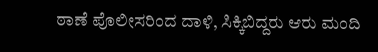ಠಾಣೆ ಪೊಲೀಸರಿಂದ ದಾಳಿ, ಸಿಕ್ಕಿಬಿದ್ದರು ಆರು ಮಂದಿ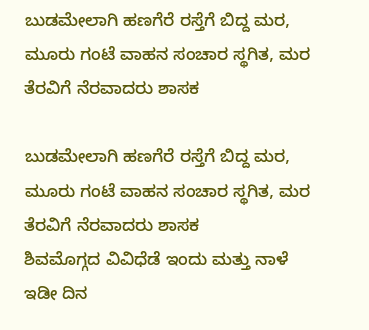ಬುಡಮೇಲಾಗಿ ಹಣಗೆರೆ ರಸ್ತೆಗೆ ಬಿದ್ದ ಮರ, ಮೂರು ಗಂಟೆ ವಾಹನ ಸಂಚಾರ ಸ್ಥಗಿತ, ಮರ ತೆರವಿಗೆ ನೆರವಾದರು ಶಾಸಕ

ಬುಡಮೇಲಾಗಿ ಹಣಗೆರೆ ರಸ್ತೆಗೆ ಬಿದ್ದ ಮರ, ಮೂರು ಗಂಟೆ ವಾಹನ ಸಂಚಾರ ಸ್ಥಗಿತ, ಮರ ತೆರವಿಗೆ ನೆರವಾದರು ಶಾಸಕ
ಶಿವಮೊಗ್ಗದ ವಿವಿಧೆಡೆ ಇಂದು ಮತ್ತು ನಾಳೆ ಇಡೀ ದಿನ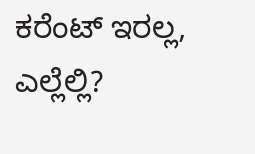ಕರೆಂಟ್‌ ಇರಲ್ಲ, ಎಲ್ಲೆಲ್ಲಿ?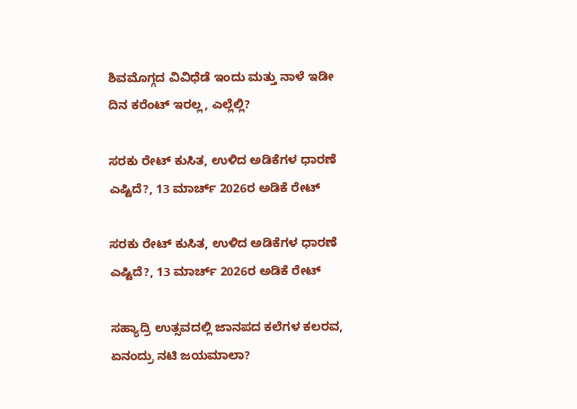ಶಿವಮೊಗ್ಗದ ವಿವಿಧೆಡೆ ಇಂದು ಮತ್ತು ನಾಳೆ ಇಡೀ ದಿನ ಕರೆಂಟ್‌ ಇರಲ್ಲ, ಎಲ್ಲೆಲ್ಲಿ?

ಸರಕು ರೇಟ್‌ ಕುಸಿತ, ಉಳಿದ ಅಡಿಕೆಗಳ ಧಾರಣೆ ಎಷ್ಟಿದೆ?, 13 ಮಾರ್ಚ್‌ 2026ರ ಅಡಿಕೆ ರೇಟ್‌

ಸರಕು ರೇಟ್‌ ಕುಸಿತ, ಉಳಿದ ಅಡಿಕೆಗಳ ಧಾರಣೆ ಎಷ್ಟಿದೆ?, 13 ಮಾರ್ಚ್‌ 2026ರ ಅಡಿಕೆ ರೇಟ್‌

ಸಹ್ಯಾದ್ರಿ ಉತ್ಸವದಲ್ಲಿ ಜಾನಪದ ಕಲೆಗಳ ಕಲರವ, ಏನಂದ್ರು ನಟಿ ಜಯಮಾಲಾ?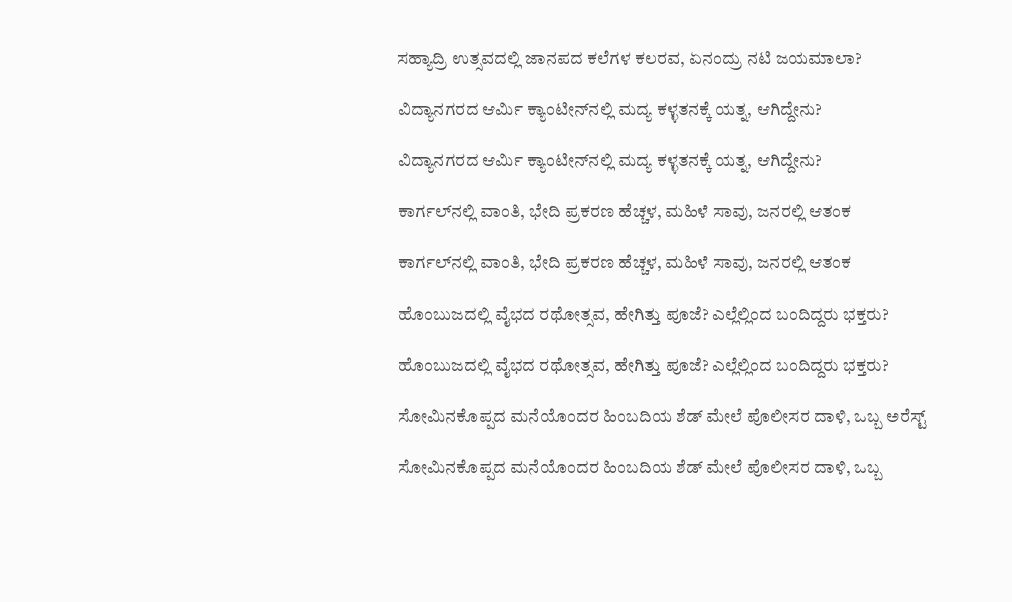ಸಹ್ಯಾದ್ರಿ ಉತ್ಸವದಲ್ಲಿ ಜಾನಪದ ಕಲೆಗಳ ಕಲರವ, ಏನಂದ್ರು ನಟಿ ಜಯಮಾಲಾ?

ವಿದ್ಯಾನಗರದ ಆರ್ಮಿ ಕ್ಯಾಂಟೀನ್‌ನಲ್ಲಿ ಮದ್ಯ ಕಳ್ಳತನಕ್ಕೆ ಯತ್ನ, ಆಗಿದ್ದೇನು?

ವಿದ್ಯಾನಗರದ ಆರ್ಮಿ ಕ್ಯಾಂಟೀನ್‌ನಲ್ಲಿ ಮದ್ಯ ಕಳ್ಳತನಕ್ಕೆ ಯತ್ನ, ಆಗಿದ್ದೇನು?

ಕಾರ್ಗಲ್‌ನಲ್ಲಿ ವಾಂತಿ, ಭೇದಿ ಪ್ರಕರಣ ಹೆಚ್ಚಳ, ಮಹಿಳೆ ಸಾವು, ಜನರಲ್ಲಿ ಆತಂಕ

ಕಾರ್ಗಲ್‌ನಲ್ಲಿ ವಾಂತಿ, ಭೇದಿ ಪ್ರಕರಣ ಹೆಚ್ಚಳ, ಮಹಿಳೆ ಸಾವು, ಜನರಲ್ಲಿ ಆತಂಕ

ಹೊಂಬುಜದಲ್ಲಿ ವೈಭದ ರಥೋತ್ಸವ, ಹೇಗಿತ್ತು ಪೂಜೆ? ಎಲ್ಲೆಲ್ಲಿಂದ ಬಂದಿದ್ದರು ಭಕ್ತರು?

ಹೊಂಬುಜದಲ್ಲಿ ವೈಭದ ರಥೋತ್ಸವ, ಹೇಗಿತ್ತು ಪೂಜೆ? ಎಲ್ಲೆಲ್ಲಿಂದ ಬಂದಿದ್ದರು ಭಕ್ತರು?

ಸೋಮಿನಕೊಪ್ಪದ ಮನೆಯೊಂದರ ಹಿಂಬದಿಯ ಶೆಡ್‌ ಮೇಲೆ ಪೊಲೀಸರ ದಾಳಿ, ಒಬ್ಬ ಅರೆಸ್ಟ್‌

ಸೋಮಿನಕೊಪ್ಪದ ಮನೆಯೊಂದರ ಹಿಂಬದಿಯ ಶೆಡ್‌ ಮೇಲೆ ಪೊಲೀಸರ ದಾಳಿ, ಒಬ್ಬ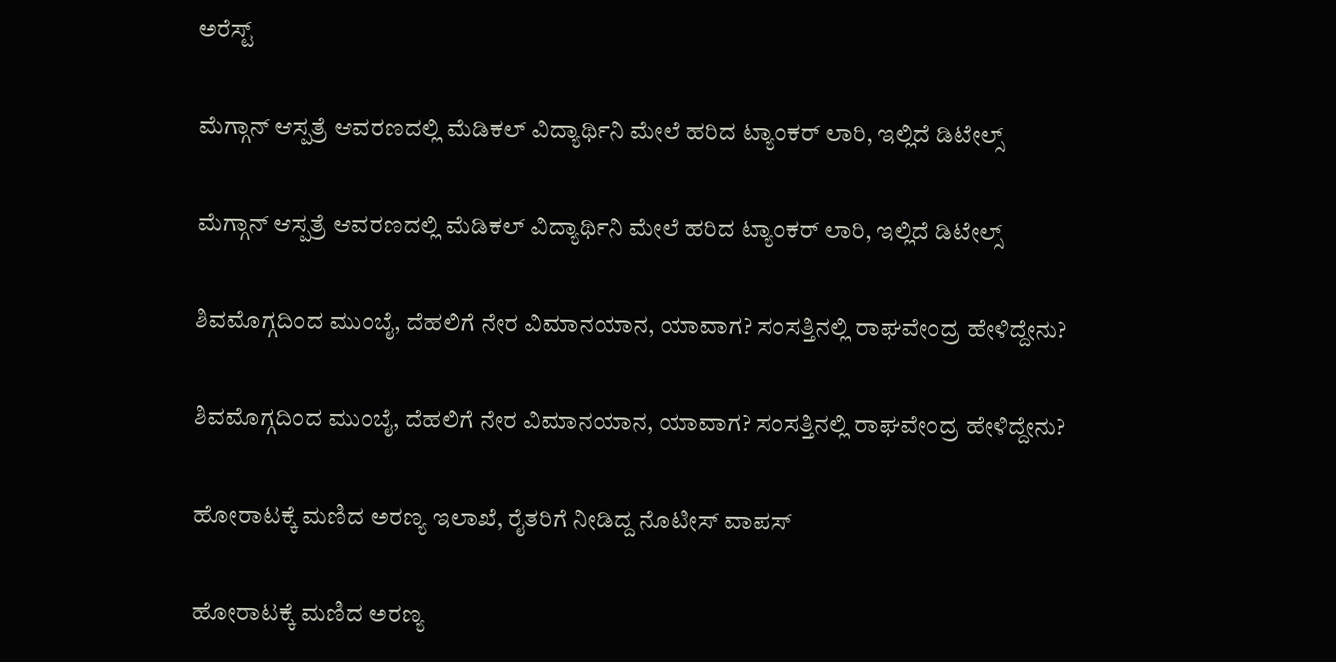ಅರೆಸ್ಟ್‌

ಮೆಗ್ಗಾನ್‌ ಆಸ್ಪತ್ರೆ ಆವರಣದಲ್ಲಿ ಮೆಡಿಕಲ್‌ ವಿದ್ಯಾರ್ಥಿನಿ ಮೇಲೆ ಹರಿದ ಟ್ಯಾಂಕರ್‌ ಲಾರಿ, ಇಲ್ಲಿದೆ ಡಿಟೇಲ್ಸ್‌

ಮೆಗ್ಗಾನ್‌ ಆಸ್ಪತ್ರೆ ಆವರಣದಲ್ಲಿ ಮೆಡಿಕಲ್‌ ವಿದ್ಯಾರ್ಥಿನಿ ಮೇಲೆ ಹರಿದ ಟ್ಯಾಂಕರ್‌ ಲಾರಿ, ಇಲ್ಲಿದೆ ಡಿಟೇಲ್ಸ್‌

ಶಿವಮೊಗ್ಗದಿಂದ ಮುಂಬೈ, ದೆಹಲಿಗೆ ನೇರ ವಿಮಾನಯಾನ, ಯಾವಾಗ? ಸಂಸತ್ತಿನಲ್ಲಿ ರಾಘವೇಂದ್ರ ಹೇಳಿದ್ದೇನು?

ಶಿವಮೊಗ್ಗದಿಂದ ಮುಂಬೈ, ದೆಹಲಿಗೆ ನೇರ ವಿಮಾನಯಾನ, ಯಾವಾಗ? ಸಂಸತ್ತಿನಲ್ಲಿ ರಾಘವೇಂದ್ರ ಹೇಳಿದ್ದೇನು?

ಹೋರಾಟಕ್ಕೆ ಮಣಿದ ಅರಣ್ಯ ಇಲಾಖೆ, ರೈತರಿಗೆ ನೀಡಿದ್ದ ನೊಟೀಸ್‌ ವಾಪಸ್‌

ಹೋರಾಟಕ್ಕೆ ಮಣಿದ ಅರಣ್ಯ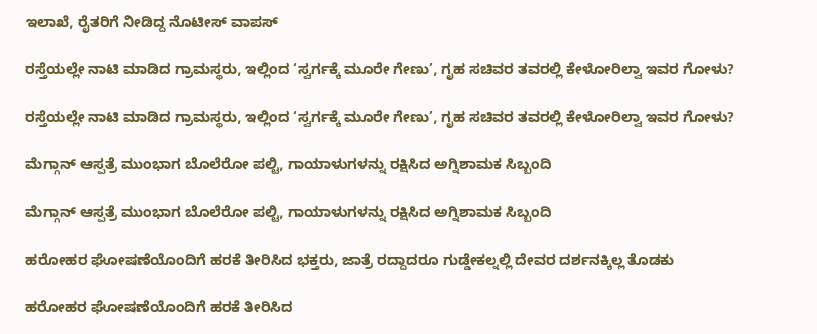ಇಲಾಖೆ, ರೈತರಿಗೆ ನೀಡಿದ್ದ ನೊಟೀಸ್‌ ವಾಪಸ್‌

ರಸ್ತೆಯಲ್ಲೇ ನಾಟಿ ಮಾಡಿದ ಗ್ರಾಮಸ್ಥರು, ಇಲ್ಲಿಂದ ‘ಸ್ವರ್ಗಕ್ಕೆ ಮೂರೇ ಗೇಣು’, ಗೃಹ ಸಚಿವರ ತವರಲ್ಲಿ ಕೇಳೋರಿಲ್ವಾ ಇವರ ಗೋಳು?

ರಸ್ತೆಯಲ್ಲೇ ನಾಟಿ ಮಾಡಿದ ಗ್ರಾಮಸ್ಥರು, ಇಲ್ಲಿಂದ ‘ಸ್ವರ್ಗಕ್ಕೆ ಮೂರೇ ಗೇಣು’, ಗೃಹ ಸಚಿವರ ತವರಲ್ಲಿ ಕೇಳೋರಿಲ್ವಾ ಇವರ ಗೋಳು?

ಮೆಗ್ಗಾನ್ ಆಸ್ಪತ್ರೆ ಮುಂಭಾಗ ಬೊಲೆರೋ ಪಲ್ಟಿ, ಗಾಯಾಳುಗಳನ್ನು ರಕ್ಷಿಸಿದ ಅಗ್ನಿಶಾಮಕ ಸಿಬ್ಬಂದಿ

ಮೆಗ್ಗಾನ್ ಆಸ್ಪತ್ರೆ ಮುಂಭಾಗ ಬೊಲೆರೋ ಪಲ್ಟಿ, ಗಾಯಾಳುಗಳನ್ನು ರಕ್ಷಿಸಿದ ಅಗ್ನಿಶಾಮಕ ಸಿಬ್ಬಂದಿ

ಹರೋಹರ ಘೋಷಣೆಯೊಂದಿಗೆ ಹರಕೆ ತೀರಿಸಿದ ಭಕ್ತರು, ಜಾತ್ರೆ ರದ್ದಾದರೂ ಗುಡ್ಡೇಕಲ್ನಲ್ಲಿ ದೇವರ ದರ್ಶನಕ್ಕಿಲ್ಲ ತೊಡಕು

ಹರೋಹರ ಘೋಷಣೆಯೊಂದಿಗೆ ಹರಕೆ ತೀರಿಸಿದ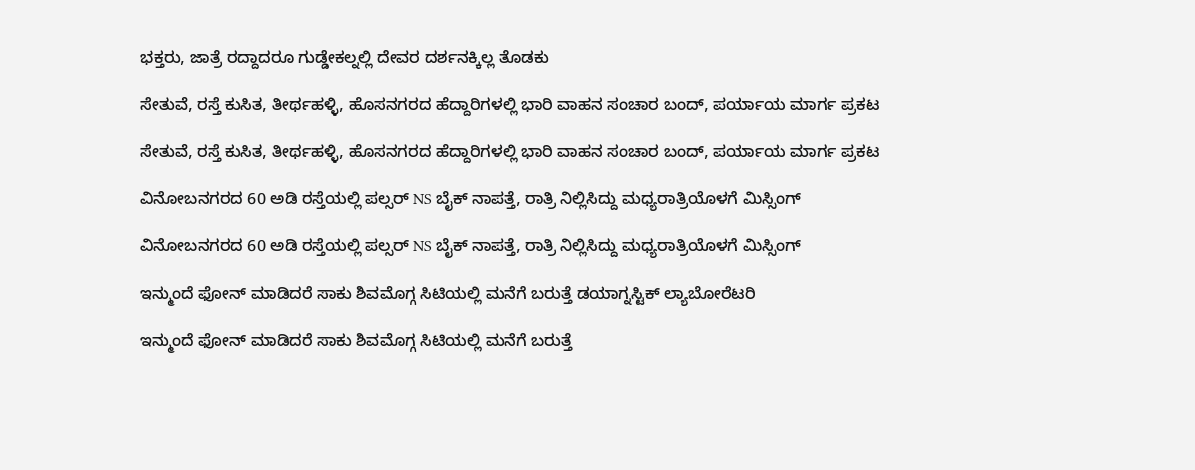ಭಕ್ತರು, ಜಾತ್ರೆ ರದ್ದಾದರೂ ಗುಡ್ಡೇಕಲ್ನಲ್ಲಿ ದೇವರ ದರ್ಶನಕ್ಕಿಲ್ಲ ತೊಡಕು

ಸೇತುವೆ, ರಸ್ತೆ ಕುಸಿತ, ತೀರ್ಥಹಳ್ಳಿ, ಹೊಸನಗರದ ಹೆದ್ದಾರಿಗಳಲ್ಲಿ ಭಾರಿ ವಾಹನ ಸಂಚಾರ ಬಂದ್, ಪರ್ಯಾಯ ಮಾರ್ಗ ಪ್ರಕಟ

ಸೇತುವೆ, ರಸ್ತೆ ಕುಸಿತ, ತೀರ್ಥಹಳ್ಳಿ, ಹೊಸನಗರದ ಹೆದ್ದಾರಿಗಳಲ್ಲಿ ಭಾರಿ ವಾಹನ ಸಂಚಾರ ಬಂದ್, ಪರ್ಯಾಯ ಮಾರ್ಗ ಪ್ರಕಟ

ವಿನೋಬನಗರದ 60 ಅಡಿ ರಸ್ತೆಯಲ್ಲಿ ಪಲ್ಸರ್ NS ಬೈಕ್ ನಾಪತ್ತೆ, ರಾತ್ರಿ ನಿಲ್ಲಿಸಿದ್ದು ಮಧ್ಯರಾತ್ರಿಯೊಳಗೆ ಮಿಸ್ಸಿಂಗ್

ವಿನೋಬನಗರದ 60 ಅಡಿ ರಸ್ತೆಯಲ್ಲಿ ಪಲ್ಸರ್ NS ಬೈಕ್ ನಾಪತ್ತೆ, ರಾತ್ರಿ ನಿಲ್ಲಿಸಿದ್ದು ಮಧ್ಯರಾತ್ರಿಯೊಳಗೆ ಮಿಸ್ಸಿಂಗ್

ಇನ್ಮುಂದೆ ಫೋನ್ ಮಾಡಿದರೆ ಸಾಕು ಶಿವಮೊಗ್ಗ ಸಿಟಿಯಲ್ಲಿ ಮನೆಗೆ ಬರುತ್ತೆ ಡಯಾಗ್ನಸ್ಟಿಕ್ ಲ್ಯಾಬೋರೆಟರಿ

ಇನ್ಮುಂದೆ ಫೋನ್ ಮಾಡಿದರೆ ಸಾಕು ಶಿವಮೊಗ್ಗ ಸಿಟಿಯಲ್ಲಿ ಮನೆಗೆ ಬರುತ್ತೆ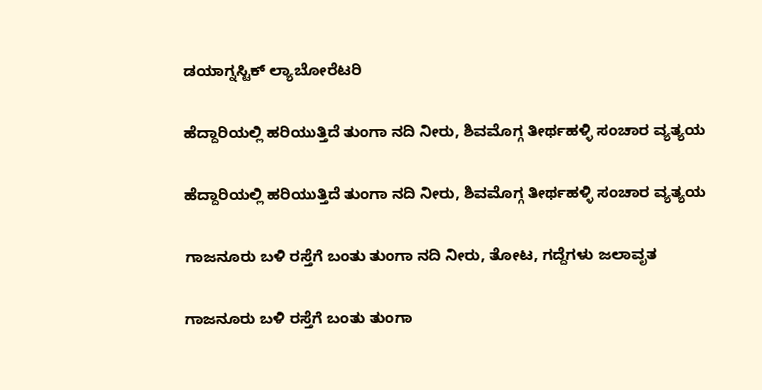ಡಯಾಗ್ನಸ್ಟಿಕ್ ಲ್ಯಾಬೋರೆಟರಿ

ಹೆದ್ದಾರಿಯಲ್ಲಿ ಹರಿಯುತ್ತಿದೆ ತುಂಗಾ ನದಿ ನೀರು, ಶಿವಮೊಗ್ಗ ತೀರ್ಥಹಳ್ಳಿ ಸಂಚಾರ ವ್ಯತ್ಯಯ

ಹೆದ್ದಾರಿಯಲ್ಲಿ ಹರಿಯುತ್ತಿದೆ ತುಂಗಾ ನದಿ ನೀರು, ಶಿವಮೊಗ್ಗ ತೀರ್ಥಹಳ್ಳಿ ಸಂಚಾರ ವ್ಯತ್ಯಯ

ಗಾಜನೂರು ಬಳಿ ರಸ್ತೆಗೆ ಬಂತು ತುಂಗಾ ನದಿ ನೀರು, ತೋಟ, ಗದ್ದೆಗಳು ಜಲಾವೃತ

ಗಾಜನೂರು ಬಳಿ ರಸ್ತೆಗೆ ಬಂತು ತುಂಗಾ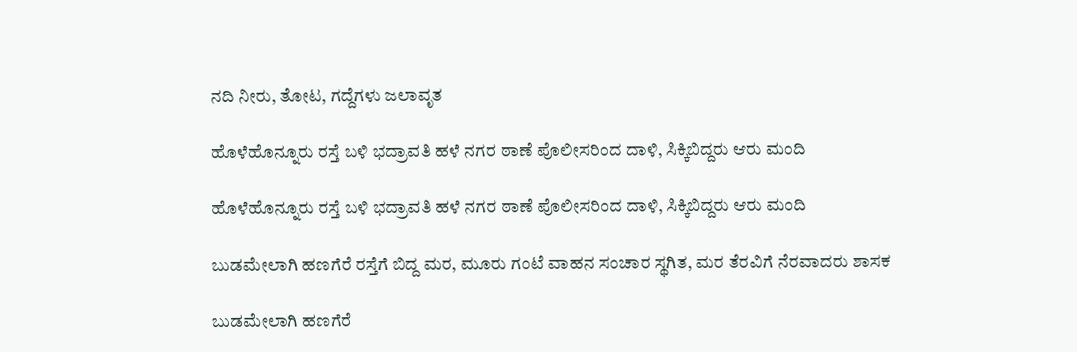ನದಿ ನೀರು, ತೋಟ, ಗದ್ದೆಗಳು ಜಲಾವೃತ

ಹೊಳೆಹೊನ್ನೂರು ರಸ್ತೆ ಬಳಿ ಭದ್ರಾವತಿ ಹಳೆ ನಗರ ಠಾಣೆ ಪೊಲೀಸರಿಂದ ದಾಳಿ, ಸಿಕ್ಕಿಬಿದ್ದರು ಆರು ಮಂದಿ

ಹೊಳೆಹೊನ್ನೂರು ರಸ್ತೆ ಬಳಿ ಭದ್ರಾವತಿ ಹಳೆ ನಗರ ಠಾಣೆ ಪೊಲೀಸರಿಂದ ದಾಳಿ, ಸಿಕ್ಕಿಬಿದ್ದರು ಆರು ಮಂದಿ

ಬುಡಮೇಲಾಗಿ ಹಣಗೆರೆ ರಸ್ತೆಗೆ ಬಿದ್ದ ಮರ, ಮೂರು ಗಂಟೆ ವಾಹನ ಸಂಚಾರ ಸ್ಥಗಿತ, ಮರ ತೆರವಿಗೆ ನೆರವಾದರು ಶಾಸಕ

ಬುಡಮೇಲಾಗಿ ಹಣಗೆರೆ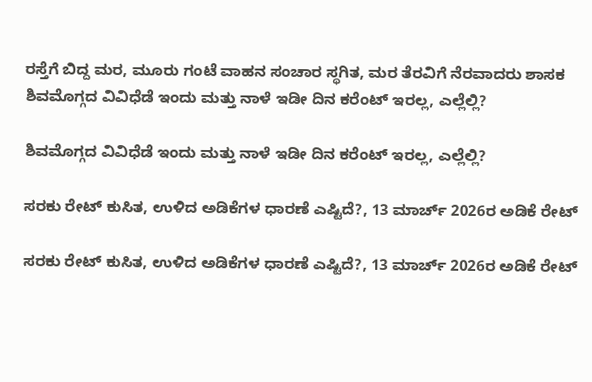ರಸ್ತೆಗೆ ಬಿದ್ದ ಮರ, ಮೂರು ಗಂಟೆ ವಾಹನ ಸಂಚಾರ ಸ್ಥಗಿತ, ಮರ ತೆರವಿಗೆ ನೆರವಾದರು ಶಾಸಕ
ಶಿವಮೊಗ್ಗದ ವಿವಿಧೆಡೆ ಇಂದು ಮತ್ತು ನಾಳೆ ಇಡೀ ದಿನ ಕರೆಂಟ್‌ ಇರಲ್ಲ, ಎಲ್ಲೆಲ್ಲಿ?

ಶಿವಮೊಗ್ಗದ ವಿವಿಧೆಡೆ ಇಂದು ಮತ್ತು ನಾಳೆ ಇಡೀ ದಿನ ಕರೆಂಟ್‌ ಇರಲ್ಲ, ಎಲ್ಲೆಲ್ಲಿ?

ಸರಕು ರೇಟ್‌ ಕುಸಿತ, ಉಳಿದ ಅಡಿಕೆಗಳ ಧಾರಣೆ ಎಷ್ಟಿದೆ?, 13 ಮಾರ್ಚ್‌ 2026ರ ಅಡಿಕೆ ರೇಟ್‌

ಸರಕು ರೇಟ್‌ ಕುಸಿತ, ಉಳಿದ ಅಡಿಕೆಗಳ ಧಾರಣೆ ಎಷ್ಟಿದೆ?, 13 ಮಾರ್ಚ್‌ 2026ರ ಅಡಿಕೆ ರೇಟ್‌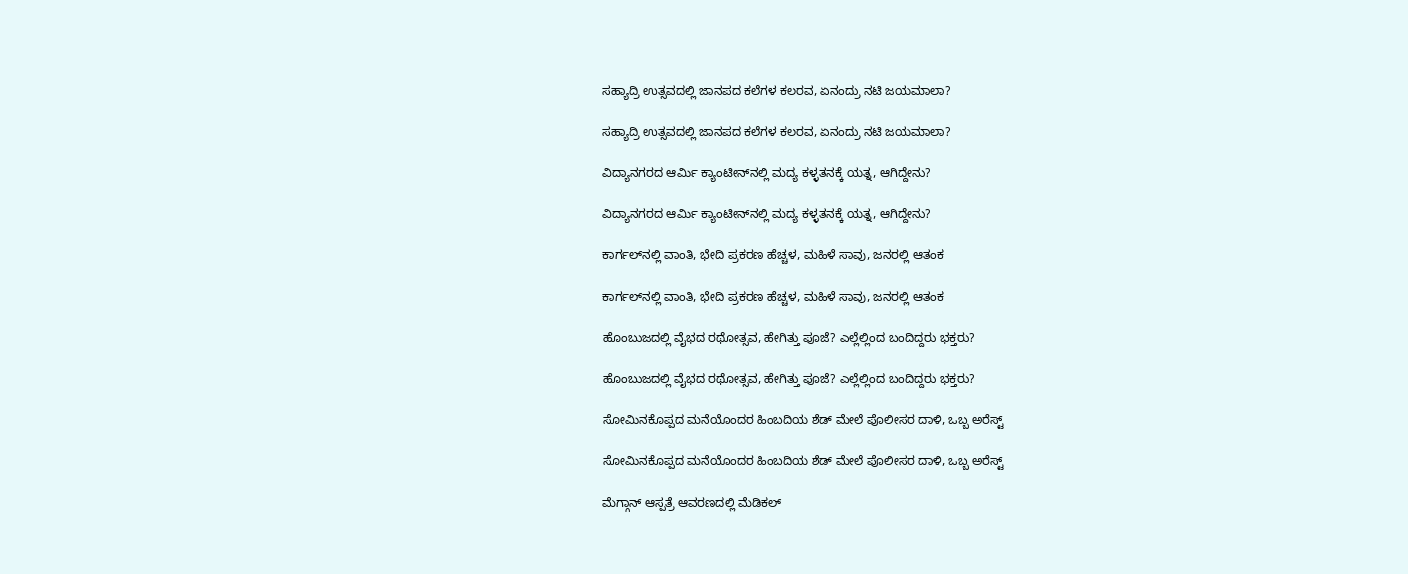ಸಹ್ಯಾದ್ರಿ ಉತ್ಸವದಲ್ಲಿ ಜಾನಪದ ಕಲೆಗಳ ಕಲರವ, ಏನಂದ್ರು ನಟಿ ಜಯಮಾಲಾ?

ಸಹ್ಯಾದ್ರಿ ಉತ್ಸವದಲ್ಲಿ ಜಾನಪದ ಕಲೆಗಳ ಕಲರವ, ಏನಂದ್ರು ನಟಿ ಜಯಮಾಲಾ?

ವಿದ್ಯಾನಗರದ ಆರ್ಮಿ ಕ್ಯಾಂಟೀನ್‌ನಲ್ಲಿ ಮದ್ಯ ಕಳ್ಳತನಕ್ಕೆ ಯತ್ನ, ಆಗಿದ್ದೇನು?

ವಿದ್ಯಾನಗರದ ಆರ್ಮಿ ಕ್ಯಾಂಟೀನ್‌ನಲ್ಲಿ ಮದ್ಯ ಕಳ್ಳತನಕ್ಕೆ ಯತ್ನ, ಆಗಿದ್ದೇನು?

ಕಾರ್ಗಲ್‌ನಲ್ಲಿ ವಾಂತಿ, ಭೇದಿ ಪ್ರಕರಣ ಹೆಚ್ಚಳ, ಮಹಿಳೆ ಸಾವು, ಜನರಲ್ಲಿ ಆತಂಕ

ಕಾರ್ಗಲ್‌ನಲ್ಲಿ ವಾಂತಿ, ಭೇದಿ ಪ್ರಕರಣ ಹೆಚ್ಚಳ, ಮಹಿಳೆ ಸಾವು, ಜನರಲ್ಲಿ ಆತಂಕ

ಹೊಂಬುಜದಲ್ಲಿ ವೈಭದ ರಥೋತ್ಸವ, ಹೇಗಿತ್ತು ಪೂಜೆ? ಎಲ್ಲೆಲ್ಲಿಂದ ಬಂದಿದ್ದರು ಭಕ್ತರು?

ಹೊಂಬುಜದಲ್ಲಿ ವೈಭದ ರಥೋತ್ಸವ, ಹೇಗಿತ್ತು ಪೂಜೆ? ಎಲ್ಲೆಲ್ಲಿಂದ ಬಂದಿದ್ದರು ಭಕ್ತರು?

ಸೋಮಿನಕೊಪ್ಪದ ಮನೆಯೊಂದರ ಹಿಂಬದಿಯ ಶೆಡ್‌ ಮೇಲೆ ಪೊಲೀಸರ ದಾಳಿ, ಒಬ್ಬ ಅರೆಸ್ಟ್‌

ಸೋಮಿನಕೊಪ್ಪದ ಮನೆಯೊಂದರ ಹಿಂಬದಿಯ ಶೆಡ್‌ ಮೇಲೆ ಪೊಲೀಸರ ದಾಳಿ, ಒಬ್ಬ ಅರೆಸ್ಟ್‌

ಮೆಗ್ಗಾನ್‌ ಆಸ್ಪತ್ರೆ ಆವರಣದಲ್ಲಿ ಮೆಡಿಕಲ್‌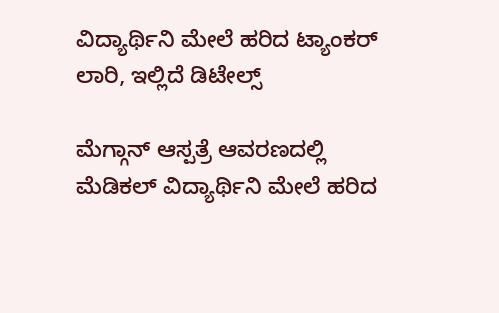ವಿದ್ಯಾರ್ಥಿನಿ ಮೇಲೆ ಹರಿದ ಟ್ಯಾಂಕರ್‌ ಲಾರಿ, ಇಲ್ಲಿದೆ ಡಿಟೇಲ್ಸ್‌

ಮೆಗ್ಗಾನ್‌ ಆಸ್ಪತ್ರೆ ಆವರಣದಲ್ಲಿ ಮೆಡಿಕಲ್‌ ವಿದ್ಯಾರ್ಥಿನಿ ಮೇಲೆ ಹರಿದ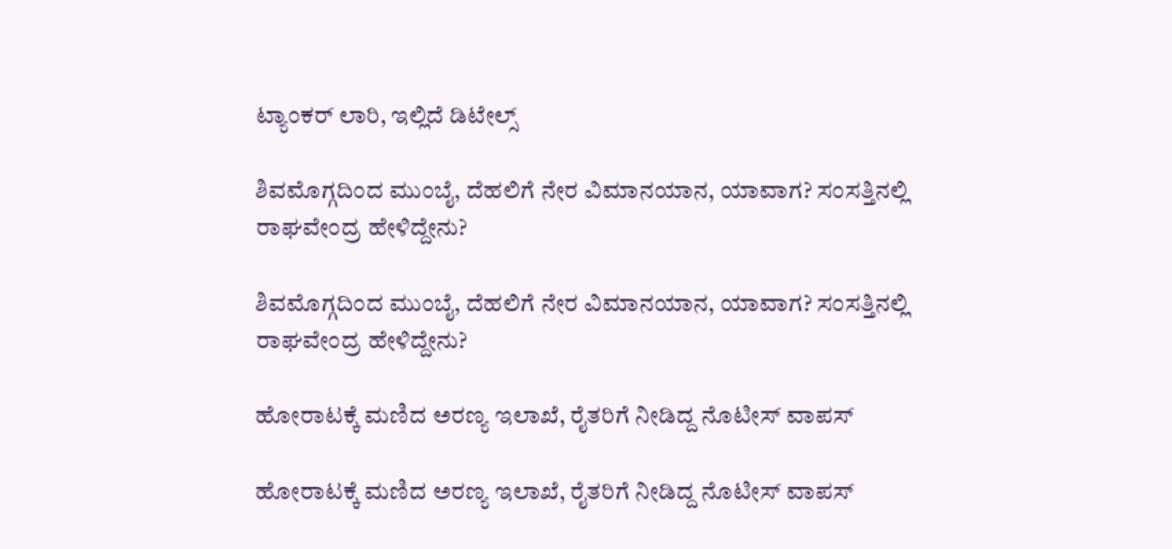ಟ್ಯಾಂಕರ್‌ ಲಾರಿ, ಇಲ್ಲಿದೆ ಡಿಟೇಲ್ಸ್‌

ಶಿವಮೊಗ್ಗದಿಂದ ಮುಂಬೈ, ದೆಹಲಿಗೆ ನೇರ ವಿಮಾನಯಾನ, ಯಾವಾಗ? ಸಂಸತ್ತಿನಲ್ಲಿ ರಾಘವೇಂದ್ರ ಹೇಳಿದ್ದೇನು?

ಶಿವಮೊಗ್ಗದಿಂದ ಮುಂಬೈ, ದೆಹಲಿಗೆ ನೇರ ವಿಮಾನಯಾನ, ಯಾವಾಗ? ಸಂಸತ್ತಿನಲ್ಲಿ ರಾಘವೇಂದ್ರ ಹೇಳಿದ್ದೇನು?

ಹೋರಾಟಕ್ಕೆ ಮಣಿದ ಅರಣ್ಯ ಇಲಾಖೆ, ರೈತರಿಗೆ ನೀಡಿದ್ದ ನೊಟೀಸ್‌ ವಾಪಸ್‌

ಹೋರಾಟಕ್ಕೆ ಮಣಿದ ಅರಣ್ಯ ಇಲಾಖೆ, ರೈತರಿಗೆ ನೀಡಿದ್ದ ನೊಟೀಸ್‌ ವಾಪಸ್‌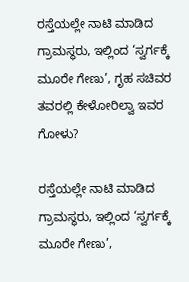ರಸ್ತೆಯಲ್ಲೇ ನಾಟಿ ಮಾಡಿದ ಗ್ರಾಮಸ್ಥರು, ಇಲ್ಲಿಂದ ‘ಸ್ವರ್ಗಕ್ಕೆ ಮೂರೇ ಗೇಣು’, ಗೃಹ ಸಚಿವರ ತವರಲ್ಲಿ ಕೇಳೋರಿಲ್ವಾ ಇವರ ಗೋಳು?

ರಸ್ತೆಯಲ್ಲೇ ನಾಟಿ ಮಾಡಿದ ಗ್ರಾಮಸ್ಥರು, ಇಲ್ಲಿಂದ ‘ಸ್ವರ್ಗಕ್ಕೆ ಮೂರೇ ಗೇಣು’,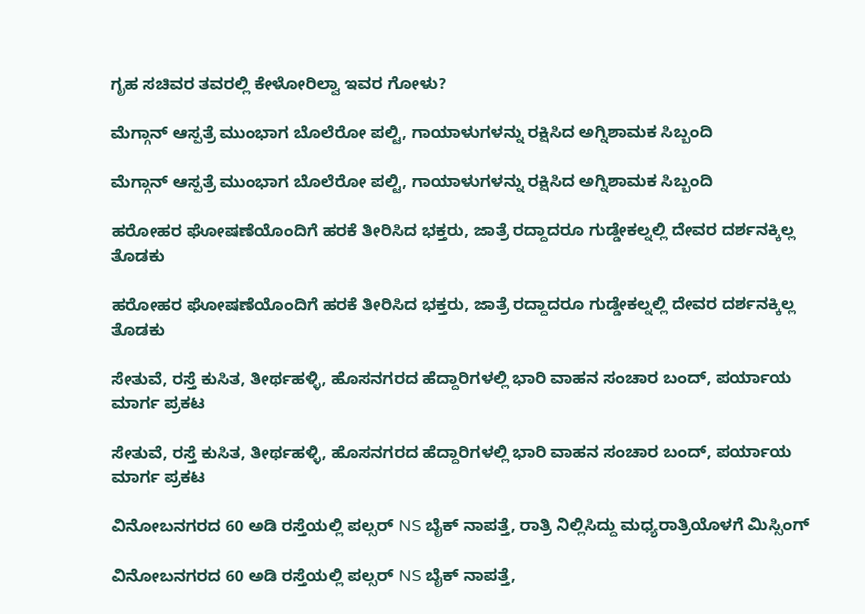ಗೃಹ ಸಚಿವರ ತವರಲ್ಲಿ ಕೇಳೋರಿಲ್ವಾ ಇವರ ಗೋಳು?

ಮೆಗ್ಗಾನ್ ಆಸ್ಪತ್ರೆ ಮುಂಭಾಗ ಬೊಲೆರೋ ಪಲ್ಟಿ, ಗಾಯಾಳುಗಳನ್ನು ರಕ್ಷಿಸಿದ ಅಗ್ನಿಶಾಮಕ ಸಿಬ್ಬಂದಿ

ಮೆಗ್ಗಾನ್ ಆಸ್ಪತ್ರೆ ಮುಂಭಾಗ ಬೊಲೆರೋ ಪಲ್ಟಿ, ಗಾಯಾಳುಗಳನ್ನು ರಕ್ಷಿಸಿದ ಅಗ್ನಿಶಾಮಕ ಸಿಬ್ಬಂದಿ

ಹರೋಹರ ಘೋಷಣೆಯೊಂದಿಗೆ ಹರಕೆ ತೀರಿಸಿದ ಭಕ್ತರು, ಜಾತ್ರೆ ರದ್ದಾದರೂ ಗುಡ್ಡೇಕಲ್ನಲ್ಲಿ ದೇವರ ದರ್ಶನಕ್ಕಿಲ್ಲ ತೊಡಕು

ಹರೋಹರ ಘೋಷಣೆಯೊಂದಿಗೆ ಹರಕೆ ತೀರಿಸಿದ ಭಕ್ತರು, ಜಾತ್ರೆ ರದ್ದಾದರೂ ಗುಡ್ಡೇಕಲ್ನಲ್ಲಿ ದೇವರ ದರ್ಶನಕ್ಕಿಲ್ಲ ತೊಡಕು

ಸೇತುವೆ, ರಸ್ತೆ ಕುಸಿತ, ತೀರ್ಥಹಳ್ಳಿ, ಹೊಸನಗರದ ಹೆದ್ದಾರಿಗಳಲ್ಲಿ ಭಾರಿ ವಾಹನ ಸಂಚಾರ ಬಂದ್, ಪರ್ಯಾಯ ಮಾರ್ಗ ಪ್ರಕಟ

ಸೇತುವೆ, ರಸ್ತೆ ಕುಸಿತ, ತೀರ್ಥಹಳ್ಳಿ, ಹೊಸನಗರದ ಹೆದ್ದಾರಿಗಳಲ್ಲಿ ಭಾರಿ ವಾಹನ ಸಂಚಾರ ಬಂದ್, ಪರ್ಯಾಯ ಮಾರ್ಗ ಪ್ರಕಟ

ವಿನೋಬನಗರದ 60 ಅಡಿ ರಸ್ತೆಯಲ್ಲಿ ಪಲ್ಸರ್ NS ಬೈಕ್ ನಾಪತ್ತೆ, ರಾತ್ರಿ ನಿಲ್ಲಿಸಿದ್ದು ಮಧ್ಯರಾತ್ರಿಯೊಳಗೆ ಮಿಸ್ಸಿಂಗ್

ವಿನೋಬನಗರದ 60 ಅಡಿ ರಸ್ತೆಯಲ್ಲಿ ಪಲ್ಸರ್ NS ಬೈಕ್ ನಾಪತ್ತೆ,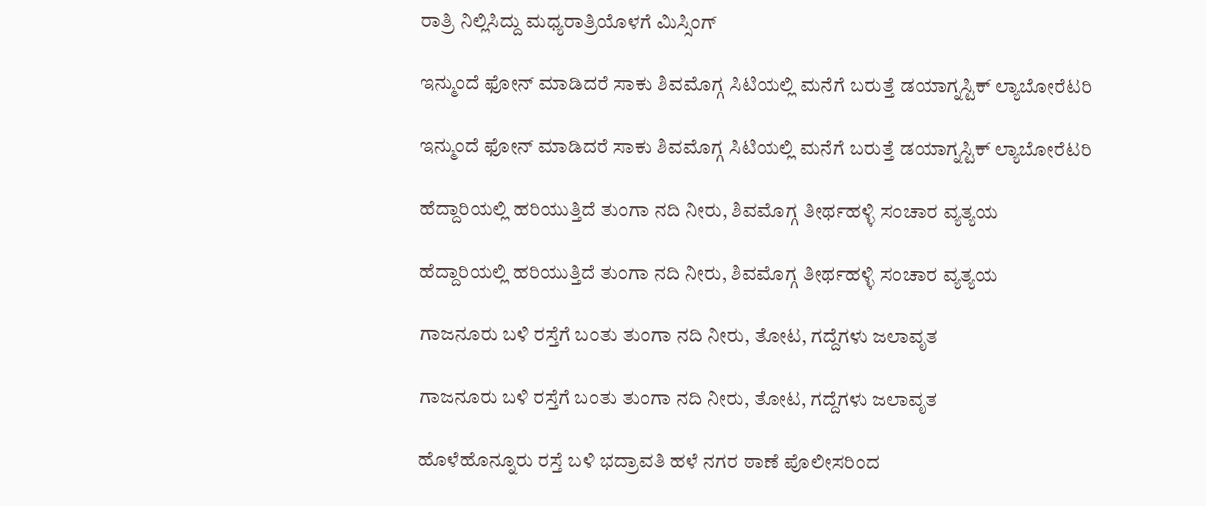ರಾತ್ರಿ ನಿಲ್ಲಿಸಿದ್ದು ಮಧ್ಯರಾತ್ರಿಯೊಳಗೆ ಮಿಸ್ಸಿಂಗ್

ಇನ್ಮುಂದೆ ಫೋನ್ ಮಾಡಿದರೆ ಸಾಕು ಶಿವಮೊಗ್ಗ ಸಿಟಿಯಲ್ಲಿ ಮನೆಗೆ ಬರುತ್ತೆ ಡಯಾಗ್ನಸ್ಟಿಕ್ ಲ್ಯಾಬೋರೆಟರಿ

ಇನ್ಮುಂದೆ ಫೋನ್ ಮಾಡಿದರೆ ಸಾಕು ಶಿವಮೊಗ್ಗ ಸಿಟಿಯಲ್ಲಿ ಮನೆಗೆ ಬರುತ್ತೆ ಡಯಾಗ್ನಸ್ಟಿಕ್ ಲ್ಯಾಬೋರೆಟರಿ

ಹೆದ್ದಾರಿಯಲ್ಲಿ ಹರಿಯುತ್ತಿದೆ ತುಂಗಾ ನದಿ ನೀರು, ಶಿವಮೊಗ್ಗ ತೀರ್ಥಹಳ್ಳಿ ಸಂಚಾರ ವ್ಯತ್ಯಯ

ಹೆದ್ದಾರಿಯಲ್ಲಿ ಹರಿಯುತ್ತಿದೆ ತುಂಗಾ ನದಿ ನೀರು, ಶಿವಮೊಗ್ಗ ತೀರ್ಥಹಳ್ಳಿ ಸಂಚಾರ ವ್ಯತ್ಯಯ

ಗಾಜನೂರು ಬಳಿ ರಸ್ತೆಗೆ ಬಂತು ತುಂಗಾ ನದಿ ನೀರು, ತೋಟ, ಗದ್ದೆಗಳು ಜಲಾವೃತ

ಗಾಜನೂರು ಬಳಿ ರಸ್ತೆಗೆ ಬಂತು ತುಂಗಾ ನದಿ ನೀರು, ತೋಟ, ಗದ್ದೆಗಳು ಜಲಾವೃತ

ಹೊಳೆಹೊನ್ನೂರು ರಸ್ತೆ ಬಳಿ ಭದ್ರಾವತಿ ಹಳೆ ನಗರ ಠಾಣೆ ಪೊಲೀಸರಿಂದ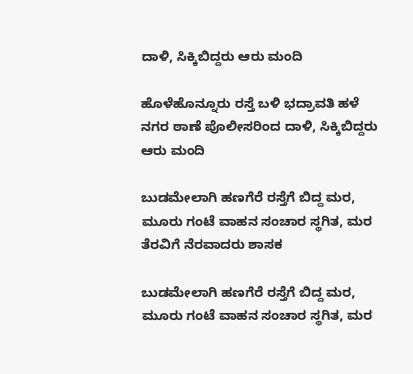ದಾಳಿ, ಸಿಕ್ಕಿಬಿದ್ದರು ಆರು ಮಂದಿ

ಹೊಳೆಹೊನ್ನೂರು ರಸ್ತೆ ಬಳಿ ಭದ್ರಾವತಿ ಹಳೆ ನಗರ ಠಾಣೆ ಪೊಲೀಸರಿಂದ ದಾಳಿ, ಸಿಕ್ಕಿಬಿದ್ದರು ಆರು ಮಂದಿ

ಬುಡಮೇಲಾಗಿ ಹಣಗೆರೆ ರಸ್ತೆಗೆ ಬಿದ್ದ ಮರ, ಮೂರು ಗಂಟೆ ವಾಹನ ಸಂಚಾರ ಸ್ಥಗಿತ, ಮರ ತೆರವಿಗೆ ನೆರವಾದರು ಶಾಸಕ

ಬುಡಮೇಲಾಗಿ ಹಣಗೆರೆ ರಸ್ತೆಗೆ ಬಿದ್ದ ಮರ, ಮೂರು ಗಂಟೆ ವಾಹನ ಸಂಚಾರ ಸ್ಥಗಿತ, ಮರ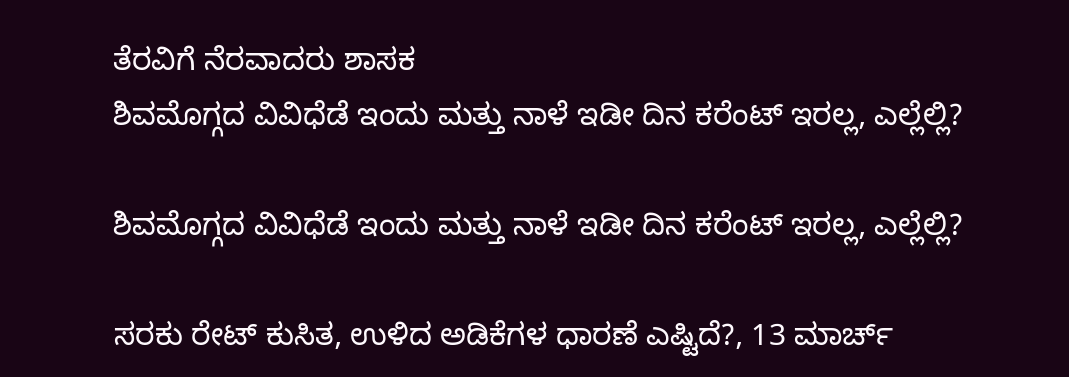ತೆರವಿಗೆ ನೆರವಾದರು ಶಾಸಕ
ಶಿವಮೊಗ್ಗದ ವಿವಿಧೆಡೆ ಇಂದು ಮತ್ತು ನಾಳೆ ಇಡೀ ದಿನ ಕರೆಂಟ್‌ ಇರಲ್ಲ, ಎಲ್ಲೆಲ್ಲಿ?

ಶಿವಮೊಗ್ಗದ ವಿವಿಧೆಡೆ ಇಂದು ಮತ್ತು ನಾಳೆ ಇಡೀ ದಿನ ಕರೆಂಟ್‌ ಇರಲ್ಲ, ಎಲ್ಲೆಲ್ಲಿ?

ಸರಕು ರೇಟ್‌ ಕುಸಿತ, ಉಳಿದ ಅಡಿಕೆಗಳ ಧಾರಣೆ ಎಷ್ಟಿದೆ?, 13 ಮಾರ್ಚ್‌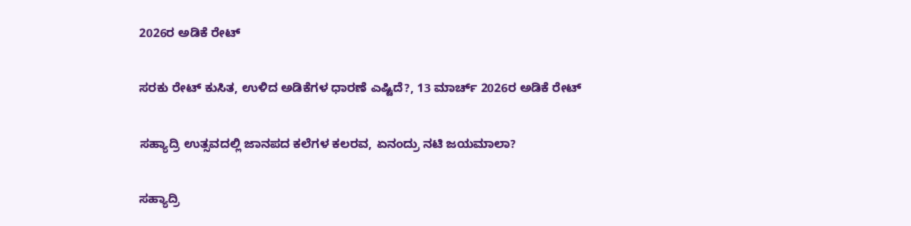2026ರ ಅಡಿಕೆ ರೇಟ್‌

ಸರಕು ರೇಟ್‌ ಕುಸಿತ, ಉಳಿದ ಅಡಿಕೆಗಳ ಧಾರಣೆ ಎಷ್ಟಿದೆ?, 13 ಮಾರ್ಚ್‌ 2026ರ ಅಡಿಕೆ ರೇಟ್‌

ಸಹ್ಯಾದ್ರಿ ಉತ್ಸವದಲ್ಲಿ ಜಾನಪದ ಕಲೆಗಳ ಕಲರವ, ಏನಂದ್ರು ನಟಿ ಜಯಮಾಲಾ?

ಸಹ್ಯಾದ್ರಿ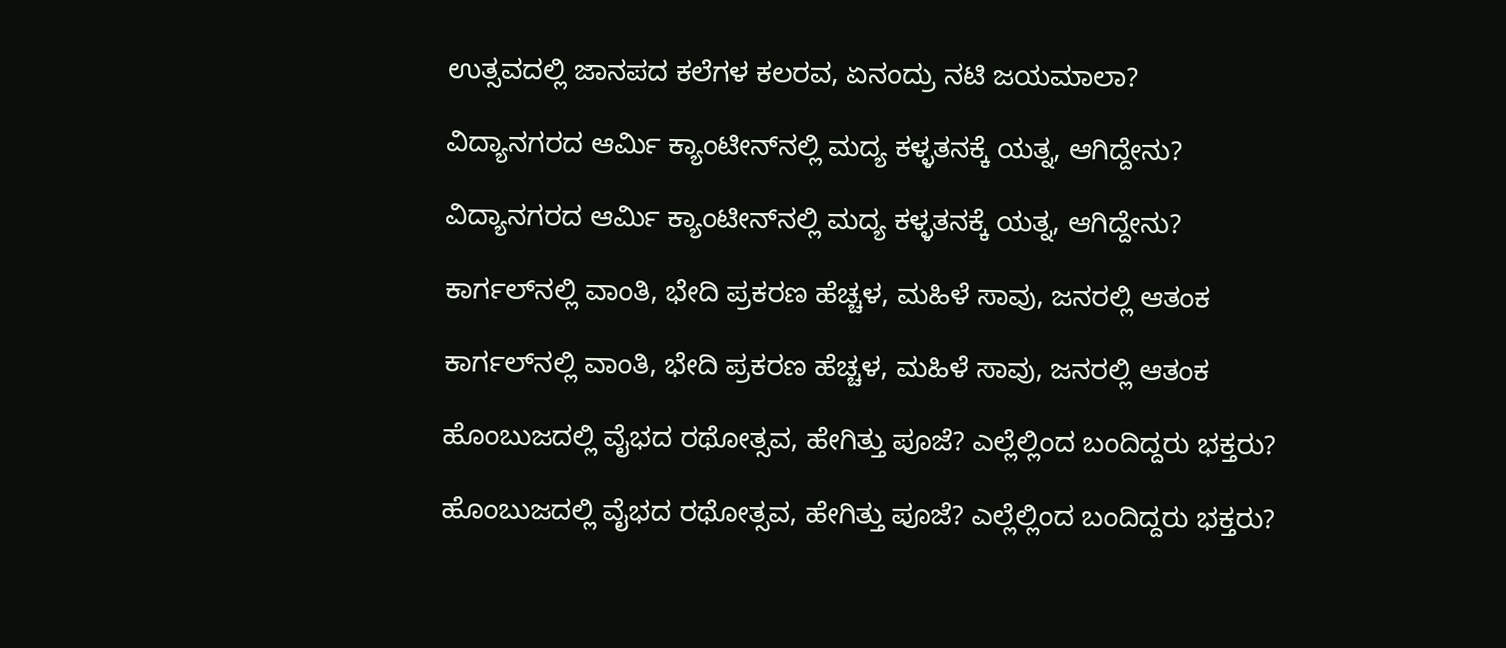ಉತ್ಸವದಲ್ಲಿ ಜಾನಪದ ಕಲೆಗಳ ಕಲರವ, ಏನಂದ್ರು ನಟಿ ಜಯಮಾಲಾ?

ವಿದ್ಯಾನಗರದ ಆರ್ಮಿ ಕ್ಯಾಂಟೀನ್‌ನಲ್ಲಿ ಮದ್ಯ ಕಳ್ಳತನಕ್ಕೆ ಯತ್ನ, ಆಗಿದ್ದೇನು?

ವಿದ್ಯಾನಗರದ ಆರ್ಮಿ ಕ್ಯಾಂಟೀನ್‌ನಲ್ಲಿ ಮದ್ಯ ಕಳ್ಳತನಕ್ಕೆ ಯತ್ನ, ಆಗಿದ್ದೇನು?

ಕಾರ್ಗಲ್‌ನಲ್ಲಿ ವಾಂತಿ, ಭೇದಿ ಪ್ರಕರಣ ಹೆಚ್ಚಳ, ಮಹಿಳೆ ಸಾವು, ಜನರಲ್ಲಿ ಆತಂಕ

ಕಾರ್ಗಲ್‌ನಲ್ಲಿ ವಾಂತಿ, ಭೇದಿ ಪ್ರಕರಣ ಹೆಚ್ಚಳ, ಮಹಿಳೆ ಸಾವು, ಜನರಲ್ಲಿ ಆತಂಕ

ಹೊಂಬುಜದಲ್ಲಿ ವೈಭದ ರಥೋತ್ಸವ, ಹೇಗಿತ್ತು ಪೂಜೆ? ಎಲ್ಲೆಲ್ಲಿಂದ ಬಂದಿದ್ದರು ಭಕ್ತರು?

ಹೊಂಬುಜದಲ್ಲಿ ವೈಭದ ರಥೋತ್ಸವ, ಹೇಗಿತ್ತು ಪೂಜೆ? ಎಲ್ಲೆಲ್ಲಿಂದ ಬಂದಿದ್ದರು ಭಕ್ತರು?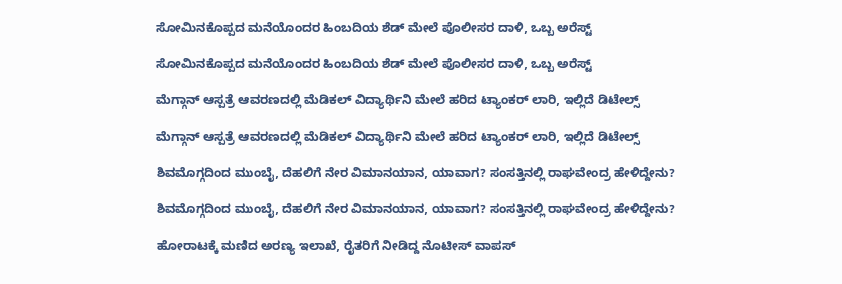ಸೋಮಿನಕೊಪ್ಪದ ಮನೆಯೊಂದರ ಹಿಂಬದಿಯ ಶೆಡ್‌ ಮೇಲೆ ಪೊಲೀಸರ ದಾಳಿ, ಒಬ್ಬ ಅರೆಸ್ಟ್‌

ಸೋಮಿನಕೊಪ್ಪದ ಮನೆಯೊಂದರ ಹಿಂಬದಿಯ ಶೆಡ್‌ ಮೇಲೆ ಪೊಲೀಸರ ದಾಳಿ, ಒಬ್ಬ ಅರೆಸ್ಟ್‌

ಮೆಗ್ಗಾನ್‌ ಆಸ್ಪತ್ರೆ ಆವರಣದಲ್ಲಿ ಮೆಡಿಕಲ್‌ ವಿದ್ಯಾರ್ಥಿನಿ ಮೇಲೆ ಹರಿದ ಟ್ಯಾಂಕರ್‌ ಲಾರಿ, ಇಲ್ಲಿದೆ ಡಿಟೇಲ್ಸ್‌

ಮೆಗ್ಗಾನ್‌ ಆಸ್ಪತ್ರೆ ಆವರಣದಲ್ಲಿ ಮೆಡಿಕಲ್‌ ವಿದ್ಯಾರ್ಥಿನಿ ಮೇಲೆ ಹರಿದ ಟ್ಯಾಂಕರ್‌ ಲಾರಿ, ಇಲ್ಲಿದೆ ಡಿಟೇಲ್ಸ್‌

ಶಿವಮೊಗ್ಗದಿಂದ ಮುಂಬೈ, ದೆಹಲಿಗೆ ನೇರ ವಿಮಾನಯಾನ, ಯಾವಾಗ? ಸಂಸತ್ತಿನಲ್ಲಿ ರಾಘವೇಂದ್ರ ಹೇಳಿದ್ದೇನು?

ಶಿವಮೊಗ್ಗದಿಂದ ಮುಂಬೈ, ದೆಹಲಿಗೆ ನೇರ ವಿಮಾನಯಾನ, ಯಾವಾಗ? ಸಂಸತ್ತಿನಲ್ಲಿ ರಾಘವೇಂದ್ರ ಹೇಳಿದ್ದೇನು?

ಹೋರಾಟಕ್ಕೆ ಮಣಿದ ಅರಣ್ಯ ಇಲಾಖೆ, ರೈತರಿಗೆ ನೀಡಿದ್ದ ನೊಟೀಸ್‌ ವಾಪಸ್‌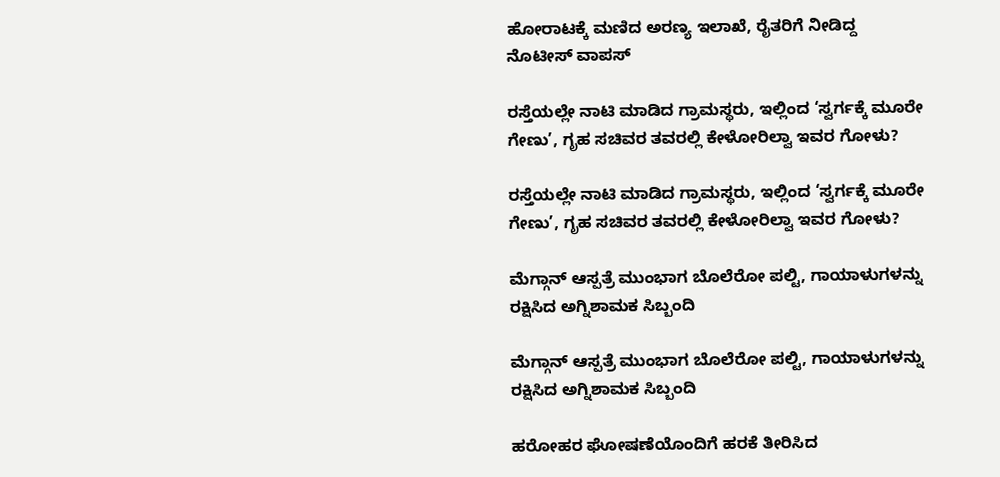ಹೋರಾಟಕ್ಕೆ ಮಣಿದ ಅರಣ್ಯ ಇಲಾಖೆ, ರೈತರಿಗೆ ನೀಡಿದ್ದ ನೊಟೀಸ್‌ ವಾಪಸ್‌

ರಸ್ತೆಯಲ್ಲೇ ನಾಟಿ ಮಾಡಿದ ಗ್ರಾಮಸ್ಥರು, ಇಲ್ಲಿಂದ ‘ಸ್ವರ್ಗಕ್ಕೆ ಮೂರೇ ಗೇಣು’, ಗೃಹ ಸಚಿವರ ತವರಲ್ಲಿ ಕೇಳೋರಿಲ್ವಾ ಇವರ ಗೋಳು?

ರಸ್ತೆಯಲ್ಲೇ ನಾಟಿ ಮಾಡಿದ ಗ್ರಾಮಸ್ಥರು, ಇಲ್ಲಿಂದ ‘ಸ್ವರ್ಗಕ್ಕೆ ಮೂರೇ ಗೇಣು’, ಗೃಹ ಸಚಿವರ ತವರಲ್ಲಿ ಕೇಳೋರಿಲ್ವಾ ಇವರ ಗೋಳು?

ಮೆಗ್ಗಾನ್ ಆಸ್ಪತ್ರೆ ಮುಂಭಾಗ ಬೊಲೆರೋ ಪಲ್ಟಿ, ಗಾಯಾಳುಗಳನ್ನು ರಕ್ಷಿಸಿದ ಅಗ್ನಿಶಾಮಕ ಸಿಬ್ಬಂದಿ

ಮೆಗ್ಗಾನ್ ಆಸ್ಪತ್ರೆ ಮುಂಭಾಗ ಬೊಲೆರೋ ಪಲ್ಟಿ, ಗಾಯಾಳುಗಳನ್ನು ರಕ್ಷಿಸಿದ ಅಗ್ನಿಶಾಮಕ ಸಿಬ್ಬಂದಿ

ಹರೋಹರ ಘೋಷಣೆಯೊಂದಿಗೆ ಹರಕೆ ತೀರಿಸಿದ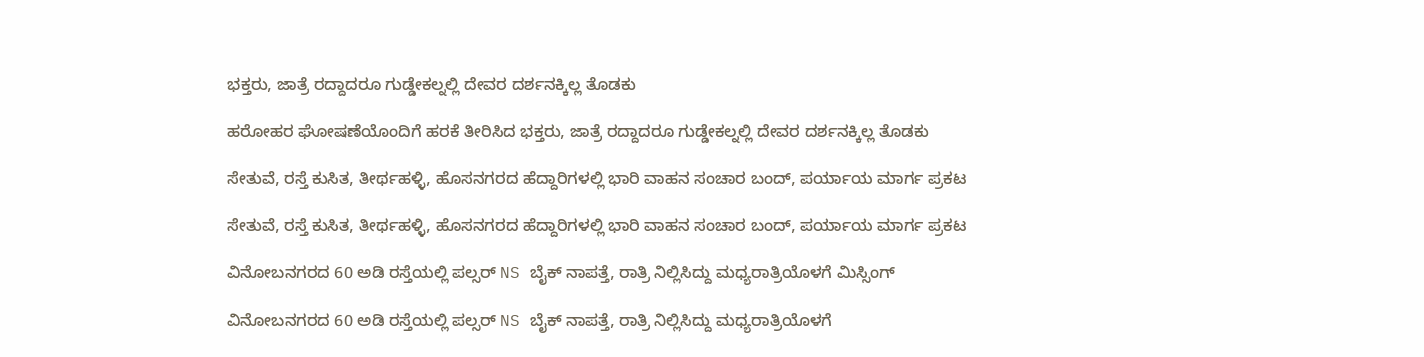ಭಕ್ತರು, ಜಾತ್ರೆ ರದ್ದಾದರೂ ಗುಡ್ಡೇಕಲ್ನಲ್ಲಿ ದೇವರ ದರ್ಶನಕ್ಕಿಲ್ಲ ತೊಡಕು

ಹರೋಹರ ಘೋಷಣೆಯೊಂದಿಗೆ ಹರಕೆ ತೀರಿಸಿದ ಭಕ್ತರು, ಜಾತ್ರೆ ರದ್ದಾದರೂ ಗುಡ್ಡೇಕಲ್ನಲ್ಲಿ ದೇವರ ದರ್ಶನಕ್ಕಿಲ್ಲ ತೊಡಕು

ಸೇತುವೆ, ರಸ್ತೆ ಕುಸಿತ, ತೀರ್ಥಹಳ್ಳಿ, ಹೊಸನಗರದ ಹೆದ್ದಾರಿಗಳಲ್ಲಿ ಭಾರಿ ವಾಹನ ಸಂಚಾರ ಬಂದ್, ಪರ್ಯಾಯ ಮಾರ್ಗ ಪ್ರಕಟ

ಸೇತುವೆ, ರಸ್ತೆ ಕುಸಿತ, ತೀರ್ಥಹಳ್ಳಿ, ಹೊಸನಗರದ ಹೆದ್ದಾರಿಗಳಲ್ಲಿ ಭಾರಿ ವಾಹನ ಸಂಚಾರ ಬಂದ್, ಪರ್ಯಾಯ ಮಾರ್ಗ ಪ್ರಕಟ

ವಿನೋಬನಗರದ 60 ಅಡಿ ರಸ್ತೆಯಲ್ಲಿ ಪಲ್ಸರ್ NS ಬೈಕ್ ನಾಪತ್ತೆ, ರಾತ್ರಿ ನಿಲ್ಲಿಸಿದ್ದು ಮಧ್ಯರಾತ್ರಿಯೊಳಗೆ ಮಿಸ್ಸಿಂಗ್

ವಿನೋಬನಗರದ 60 ಅಡಿ ರಸ್ತೆಯಲ್ಲಿ ಪಲ್ಸರ್ NS ಬೈಕ್ ನಾಪತ್ತೆ, ರಾತ್ರಿ ನಿಲ್ಲಿಸಿದ್ದು ಮಧ್ಯರಾತ್ರಿಯೊಳಗೆ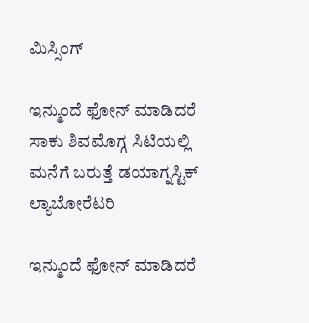ಮಿಸ್ಸಿಂಗ್

ಇನ್ಮುಂದೆ ಫೋನ್ ಮಾಡಿದರೆ ಸಾಕು ಶಿವಮೊಗ್ಗ ಸಿಟಿಯಲ್ಲಿ ಮನೆಗೆ ಬರುತ್ತೆ ಡಯಾಗ್ನಸ್ಟಿಕ್ ಲ್ಯಾಬೋರೆಟರಿ

ಇನ್ಮುಂದೆ ಫೋನ್ ಮಾಡಿದರೆ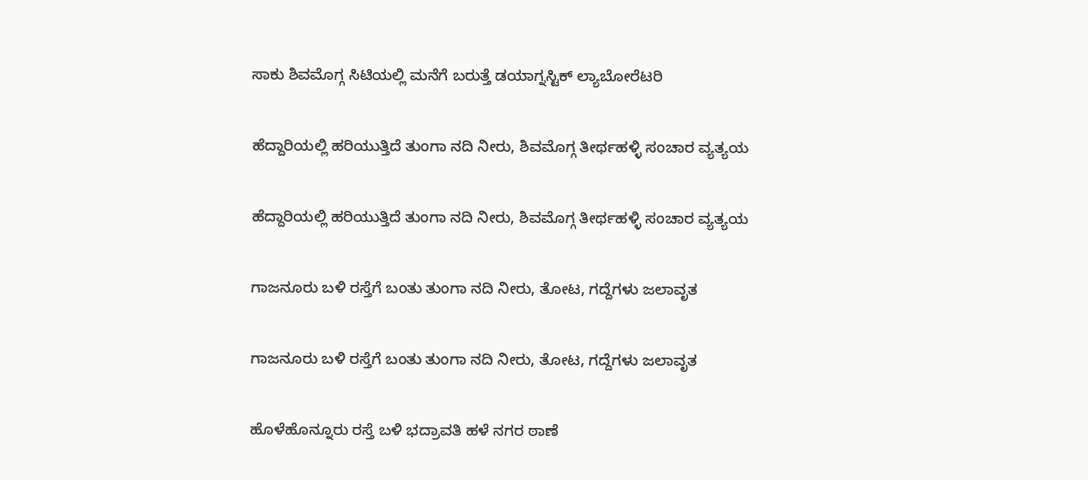ಸಾಕು ಶಿವಮೊಗ್ಗ ಸಿಟಿಯಲ್ಲಿ ಮನೆಗೆ ಬರುತ್ತೆ ಡಯಾಗ್ನಸ್ಟಿಕ್ ಲ್ಯಾಬೋರೆಟರಿ

ಹೆದ್ದಾರಿಯಲ್ಲಿ ಹರಿಯುತ್ತಿದೆ ತುಂಗಾ ನದಿ ನೀರು, ಶಿವಮೊಗ್ಗ ತೀರ್ಥಹಳ್ಳಿ ಸಂಚಾರ ವ್ಯತ್ಯಯ

ಹೆದ್ದಾರಿಯಲ್ಲಿ ಹರಿಯುತ್ತಿದೆ ತುಂಗಾ ನದಿ ನೀರು, ಶಿವಮೊಗ್ಗ ತೀರ್ಥಹಳ್ಳಿ ಸಂಚಾರ ವ್ಯತ್ಯಯ

ಗಾಜನೂರು ಬಳಿ ರಸ್ತೆಗೆ ಬಂತು ತುಂಗಾ ನದಿ ನೀರು, ತೋಟ, ಗದ್ದೆಗಳು ಜಲಾವೃತ

ಗಾಜನೂರು ಬಳಿ ರಸ್ತೆಗೆ ಬಂತು ತುಂಗಾ ನದಿ ನೀರು, ತೋಟ, ಗದ್ದೆಗಳು ಜಲಾವೃತ

ಹೊಳೆಹೊನ್ನೂರು ರಸ್ತೆ ಬಳಿ ಭದ್ರಾವತಿ ಹಳೆ ನಗರ ಠಾಣೆ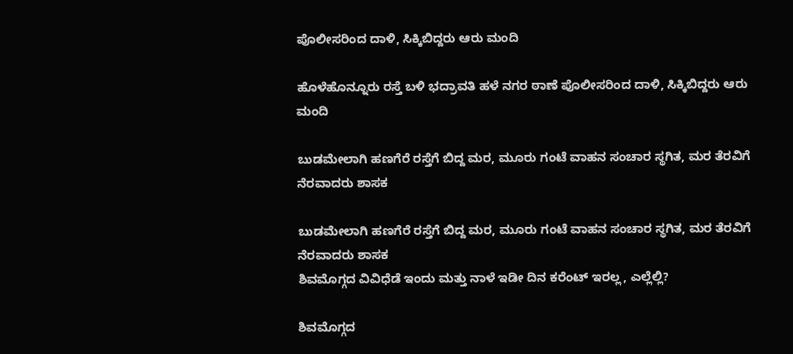ಪೊಲೀಸರಿಂದ ದಾಳಿ, ಸಿಕ್ಕಿಬಿದ್ದರು ಆರು ಮಂದಿ

ಹೊಳೆಹೊನ್ನೂರು ರಸ್ತೆ ಬಳಿ ಭದ್ರಾವತಿ ಹಳೆ ನಗರ ಠಾಣೆ ಪೊಲೀಸರಿಂದ ದಾಳಿ, ಸಿಕ್ಕಿಬಿದ್ದರು ಆರು ಮಂದಿ

ಬುಡಮೇಲಾಗಿ ಹಣಗೆರೆ ರಸ್ತೆಗೆ ಬಿದ್ದ ಮರ, ಮೂರು ಗಂಟೆ ವಾಹನ ಸಂಚಾರ ಸ್ಥಗಿತ, ಮರ ತೆರವಿಗೆ ನೆರವಾದರು ಶಾಸಕ

ಬುಡಮೇಲಾಗಿ ಹಣಗೆರೆ ರಸ್ತೆಗೆ ಬಿದ್ದ ಮರ, ಮೂರು ಗಂಟೆ ವಾಹನ ಸಂಚಾರ ಸ್ಥಗಿತ, ಮರ ತೆರವಿಗೆ ನೆರವಾದರು ಶಾಸಕ
ಶಿವಮೊಗ್ಗದ ವಿವಿಧೆಡೆ ಇಂದು ಮತ್ತು ನಾಳೆ ಇಡೀ ದಿನ ಕರೆಂಟ್‌ ಇರಲ್ಲ, ಎಲ್ಲೆಲ್ಲಿ?

ಶಿವಮೊಗ್ಗದ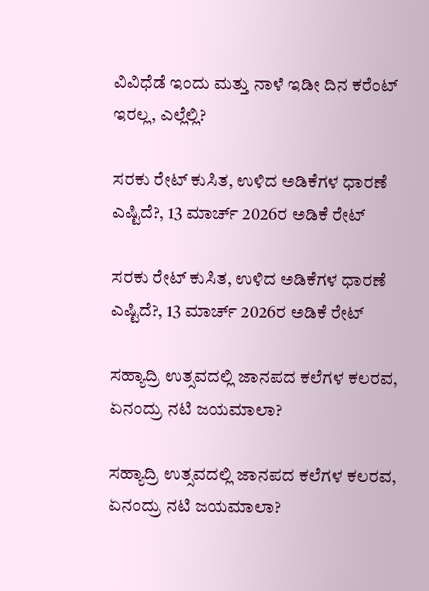ವಿವಿಧೆಡೆ ಇಂದು ಮತ್ತು ನಾಳೆ ಇಡೀ ದಿನ ಕರೆಂಟ್‌ ಇರಲ್ಲ, ಎಲ್ಲೆಲ್ಲಿ?

ಸರಕು ರೇಟ್‌ ಕುಸಿತ, ಉಳಿದ ಅಡಿಕೆಗಳ ಧಾರಣೆ ಎಷ್ಟಿದೆ?, 13 ಮಾರ್ಚ್‌ 2026ರ ಅಡಿಕೆ ರೇಟ್‌

ಸರಕು ರೇಟ್‌ ಕುಸಿತ, ಉಳಿದ ಅಡಿಕೆಗಳ ಧಾರಣೆ ಎಷ್ಟಿದೆ?, 13 ಮಾರ್ಚ್‌ 2026ರ ಅಡಿಕೆ ರೇಟ್‌

ಸಹ್ಯಾದ್ರಿ ಉತ್ಸವದಲ್ಲಿ ಜಾನಪದ ಕಲೆಗಳ ಕಲರವ, ಏನಂದ್ರು ನಟಿ ಜಯಮಾಲಾ?

ಸಹ್ಯಾದ್ರಿ ಉತ್ಸವದಲ್ಲಿ ಜಾನಪದ ಕಲೆಗಳ ಕಲರವ, ಏನಂದ್ರು ನಟಿ ಜಯಮಾಲಾ?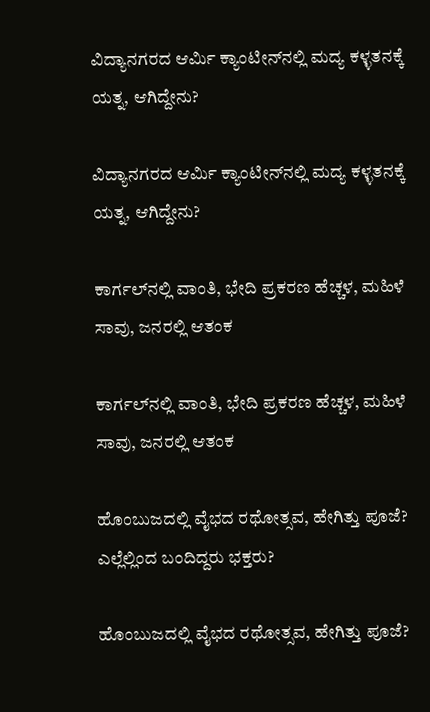ವಿದ್ಯಾನಗರದ ಆರ್ಮಿ ಕ್ಯಾಂಟೀನ್‌ನಲ್ಲಿ ಮದ್ಯ ಕಳ್ಳತನಕ್ಕೆ ಯತ್ನ, ಆಗಿದ್ದೇನು?

ವಿದ್ಯಾನಗರದ ಆರ್ಮಿ ಕ್ಯಾಂಟೀನ್‌ನಲ್ಲಿ ಮದ್ಯ ಕಳ್ಳತನಕ್ಕೆ ಯತ್ನ, ಆಗಿದ್ದೇನು?

ಕಾರ್ಗಲ್‌ನಲ್ಲಿ ವಾಂತಿ, ಭೇದಿ ಪ್ರಕರಣ ಹೆಚ್ಚಳ, ಮಹಿಳೆ ಸಾವು, ಜನರಲ್ಲಿ ಆತಂಕ

ಕಾರ್ಗಲ್‌ನಲ್ಲಿ ವಾಂತಿ, ಭೇದಿ ಪ್ರಕರಣ ಹೆಚ್ಚಳ, ಮಹಿಳೆ ಸಾವು, ಜನರಲ್ಲಿ ಆತಂಕ

ಹೊಂಬುಜದಲ್ಲಿ ವೈಭದ ರಥೋತ್ಸವ, ಹೇಗಿತ್ತು ಪೂಜೆ? ಎಲ್ಲೆಲ್ಲಿಂದ ಬಂದಿದ್ದರು ಭಕ್ತರು?

ಹೊಂಬುಜದಲ್ಲಿ ವೈಭದ ರಥೋತ್ಸವ, ಹೇಗಿತ್ತು ಪೂಜೆ?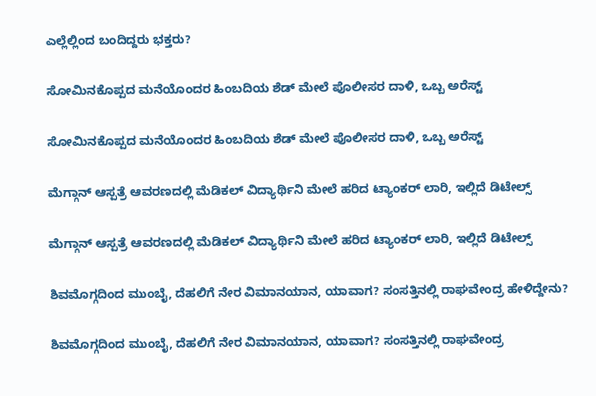ಎಲ್ಲೆಲ್ಲಿಂದ ಬಂದಿದ್ದರು ಭಕ್ತರು?

ಸೋಮಿನಕೊಪ್ಪದ ಮನೆಯೊಂದರ ಹಿಂಬದಿಯ ಶೆಡ್‌ ಮೇಲೆ ಪೊಲೀಸರ ದಾಳಿ, ಒಬ್ಬ ಅರೆಸ್ಟ್‌

ಸೋಮಿನಕೊಪ್ಪದ ಮನೆಯೊಂದರ ಹಿಂಬದಿಯ ಶೆಡ್‌ ಮೇಲೆ ಪೊಲೀಸರ ದಾಳಿ, ಒಬ್ಬ ಅರೆಸ್ಟ್‌

ಮೆಗ್ಗಾನ್‌ ಆಸ್ಪತ್ರೆ ಆವರಣದಲ್ಲಿ ಮೆಡಿಕಲ್‌ ವಿದ್ಯಾರ್ಥಿನಿ ಮೇಲೆ ಹರಿದ ಟ್ಯಾಂಕರ್‌ ಲಾರಿ, ಇಲ್ಲಿದೆ ಡಿಟೇಲ್ಸ್‌

ಮೆಗ್ಗಾನ್‌ ಆಸ್ಪತ್ರೆ ಆವರಣದಲ್ಲಿ ಮೆಡಿಕಲ್‌ ವಿದ್ಯಾರ್ಥಿನಿ ಮೇಲೆ ಹರಿದ ಟ್ಯಾಂಕರ್‌ ಲಾರಿ, ಇಲ್ಲಿದೆ ಡಿಟೇಲ್ಸ್‌

ಶಿವಮೊಗ್ಗದಿಂದ ಮುಂಬೈ, ದೆಹಲಿಗೆ ನೇರ ವಿಮಾನಯಾನ, ಯಾವಾಗ? ಸಂಸತ್ತಿನಲ್ಲಿ ರಾಘವೇಂದ್ರ ಹೇಳಿದ್ದೇನು?

ಶಿವಮೊಗ್ಗದಿಂದ ಮುಂಬೈ, ದೆಹಲಿಗೆ ನೇರ ವಿಮಾನಯಾನ, ಯಾವಾಗ? ಸಂಸತ್ತಿನಲ್ಲಿ ರಾಘವೇಂದ್ರ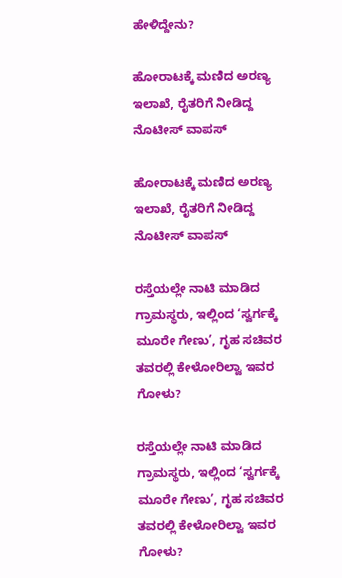ಹೇಳಿದ್ದೇನು?

ಹೋರಾಟಕ್ಕೆ ಮಣಿದ ಅರಣ್ಯ ಇಲಾಖೆ, ರೈತರಿಗೆ ನೀಡಿದ್ದ ನೊಟೀಸ್‌ ವಾಪಸ್‌

ಹೋರಾಟಕ್ಕೆ ಮಣಿದ ಅರಣ್ಯ ಇಲಾಖೆ, ರೈತರಿಗೆ ನೀಡಿದ್ದ ನೊಟೀಸ್‌ ವಾಪಸ್‌

ರಸ್ತೆಯಲ್ಲೇ ನಾಟಿ ಮಾಡಿದ ಗ್ರಾಮಸ್ಥರು, ಇಲ್ಲಿಂದ ‘ಸ್ವರ್ಗಕ್ಕೆ ಮೂರೇ ಗೇಣು’, ಗೃಹ ಸಚಿವರ ತವರಲ್ಲಿ ಕೇಳೋರಿಲ್ವಾ ಇವರ ಗೋಳು?

ರಸ್ತೆಯಲ್ಲೇ ನಾಟಿ ಮಾಡಿದ ಗ್ರಾಮಸ್ಥರು, ಇಲ್ಲಿಂದ ‘ಸ್ವರ್ಗಕ್ಕೆ ಮೂರೇ ಗೇಣು’, ಗೃಹ ಸಚಿವರ ತವರಲ್ಲಿ ಕೇಳೋರಿಲ್ವಾ ಇವರ ಗೋಳು?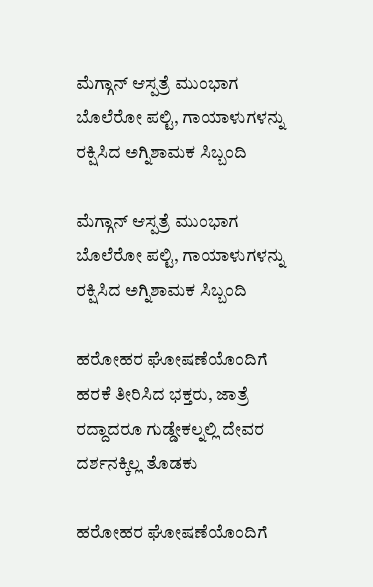ಮೆಗ್ಗಾನ್ ಆಸ್ಪತ್ರೆ ಮುಂಭಾಗ ಬೊಲೆರೋ ಪಲ್ಟಿ, ಗಾಯಾಳುಗಳನ್ನು ರಕ್ಷಿಸಿದ ಅಗ್ನಿಶಾಮಕ ಸಿಬ್ಬಂದಿ

ಮೆಗ್ಗಾನ್ ಆಸ್ಪತ್ರೆ ಮುಂಭಾಗ ಬೊಲೆರೋ ಪಲ್ಟಿ, ಗಾಯಾಳುಗಳನ್ನು ರಕ್ಷಿಸಿದ ಅಗ್ನಿಶಾಮಕ ಸಿಬ್ಬಂದಿ

ಹರೋಹರ ಘೋಷಣೆಯೊಂದಿಗೆ ಹರಕೆ ತೀರಿಸಿದ ಭಕ್ತರು, ಜಾತ್ರೆ ರದ್ದಾದರೂ ಗುಡ್ಡೇಕಲ್ನಲ್ಲಿ ದೇವರ ದರ್ಶನಕ್ಕಿಲ್ಲ ತೊಡಕು

ಹರೋಹರ ಘೋಷಣೆಯೊಂದಿಗೆ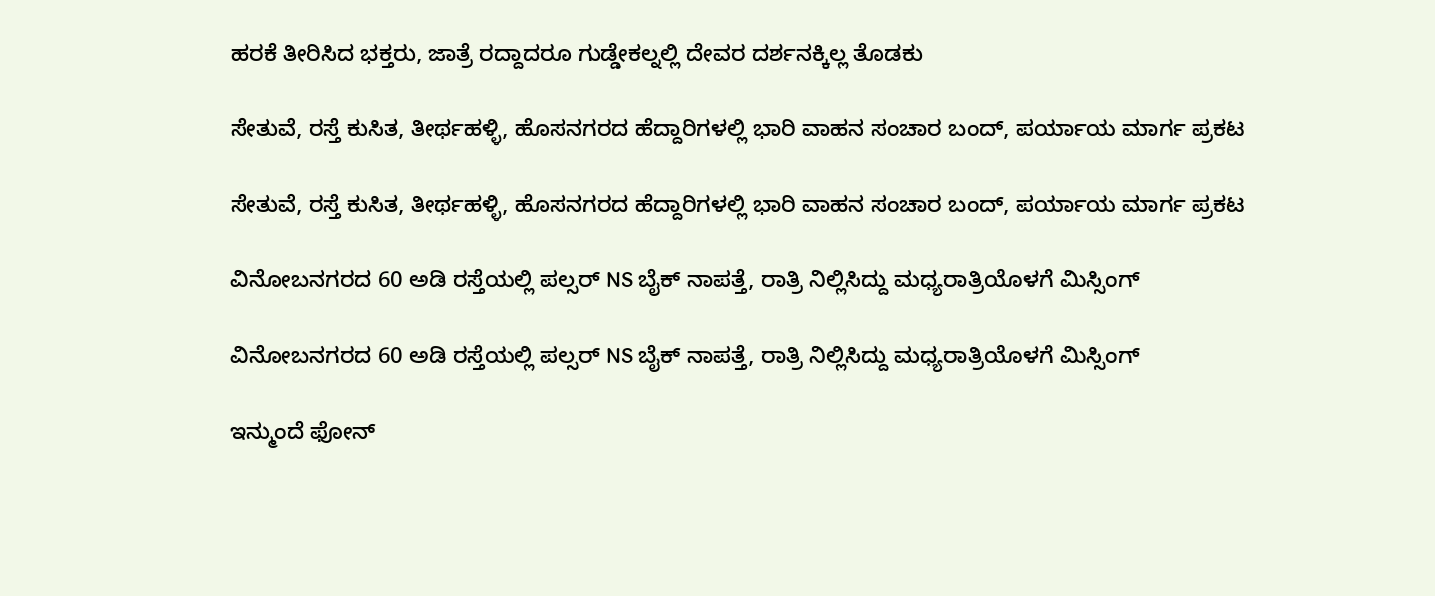ಹರಕೆ ತೀರಿಸಿದ ಭಕ್ತರು, ಜಾತ್ರೆ ರದ್ದಾದರೂ ಗುಡ್ಡೇಕಲ್ನಲ್ಲಿ ದೇವರ ದರ್ಶನಕ್ಕಿಲ್ಲ ತೊಡಕು

ಸೇತುವೆ, ರಸ್ತೆ ಕುಸಿತ, ತೀರ್ಥಹಳ್ಳಿ, ಹೊಸನಗರದ ಹೆದ್ದಾರಿಗಳಲ್ಲಿ ಭಾರಿ ವಾಹನ ಸಂಚಾರ ಬಂದ್, ಪರ್ಯಾಯ ಮಾರ್ಗ ಪ್ರಕಟ

ಸೇತುವೆ, ರಸ್ತೆ ಕುಸಿತ, ತೀರ್ಥಹಳ್ಳಿ, ಹೊಸನಗರದ ಹೆದ್ದಾರಿಗಳಲ್ಲಿ ಭಾರಿ ವಾಹನ ಸಂಚಾರ ಬಂದ್, ಪರ್ಯಾಯ ಮಾರ್ಗ ಪ್ರಕಟ

ವಿನೋಬನಗರದ 60 ಅಡಿ ರಸ್ತೆಯಲ್ಲಿ ಪಲ್ಸರ್ NS ಬೈಕ್ ನಾಪತ್ತೆ, ರಾತ್ರಿ ನಿಲ್ಲಿಸಿದ್ದು ಮಧ್ಯರಾತ್ರಿಯೊಳಗೆ ಮಿಸ್ಸಿಂಗ್

ವಿನೋಬನಗರದ 60 ಅಡಿ ರಸ್ತೆಯಲ್ಲಿ ಪಲ್ಸರ್ NS ಬೈಕ್ ನಾಪತ್ತೆ, ರಾತ್ರಿ ನಿಲ್ಲಿಸಿದ್ದು ಮಧ್ಯರಾತ್ರಿಯೊಳಗೆ ಮಿಸ್ಸಿಂಗ್

ಇನ್ಮುಂದೆ ಫೋನ್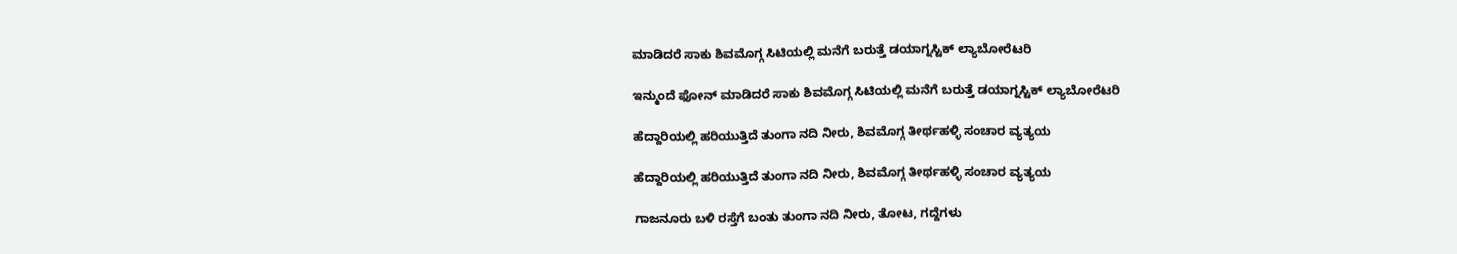ಮಾಡಿದರೆ ಸಾಕು ಶಿವಮೊಗ್ಗ ಸಿಟಿಯಲ್ಲಿ ಮನೆಗೆ ಬರುತ್ತೆ ಡಯಾಗ್ನಸ್ಟಿಕ್ ಲ್ಯಾಬೋರೆಟರಿ

ಇನ್ಮುಂದೆ ಫೋನ್ ಮಾಡಿದರೆ ಸಾಕು ಶಿವಮೊಗ್ಗ ಸಿಟಿಯಲ್ಲಿ ಮನೆಗೆ ಬರುತ್ತೆ ಡಯಾಗ್ನಸ್ಟಿಕ್ ಲ್ಯಾಬೋರೆಟರಿ

ಹೆದ್ದಾರಿಯಲ್ಲಿ ಹರಿಯುತ್ತಿದೆ ತುಂಗಾ ನದಿ ನೀರು, ಶಿವಮೊಗ್ಗ ತೀರ್ಥಹಳ್ಳಿ ಸಂಚಾರ ವ್ಯತ್ಯಯ

ಹೆದ್ದಾರಿಯಲ್ಲಿ ಹರಿಯುತ್ತಿದೆ ತುಂಗಾ ನದಿ ನೀರು, ಶಿವಮೊಗ್ಗ ತೀರ್ಥಹಳ್ಳಿ ಸಂಚಾರ ವ್ಯತ್ಯಯ

ಗಾಜನೂರು ಬಳಿ ರಸ್ತೆಗೆ ಬಂತು ತುಂಗಾ ನದಿ ನೀರು, ತೋಟ, ಗದ್ದೆಗಳು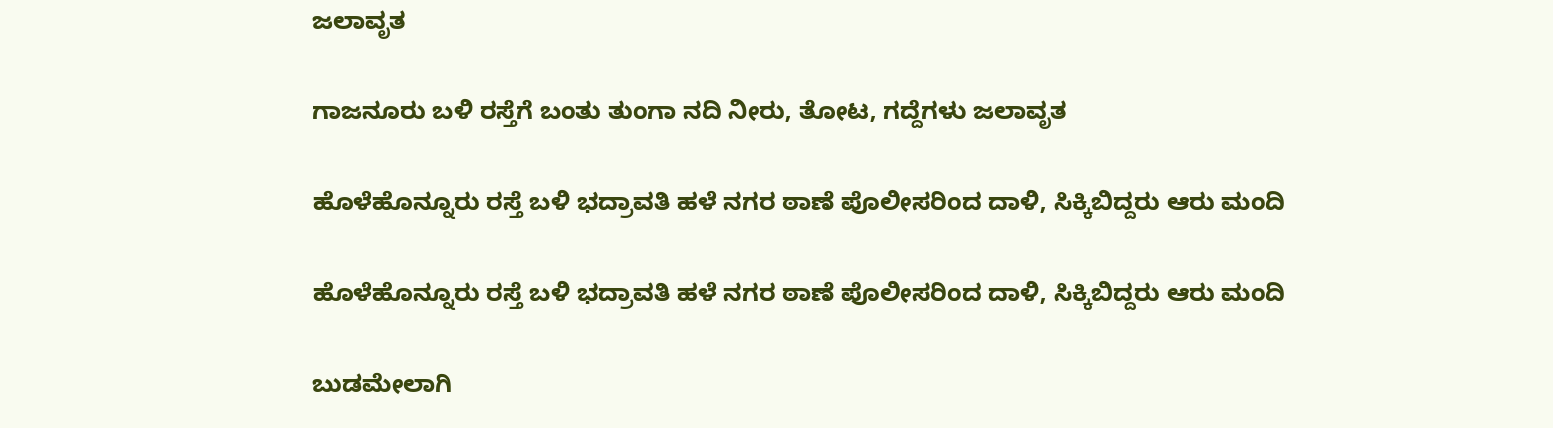ಜಲಾವೃತ

ಗಾಜನೂರು ಬಳಿ ರಸ್ತೆಗೆ ಬಂತು ತುಂಗಾ ನದಿ ನೀರು, ತೋಟ, ಗದ್ದೆಗಳು ಜಲಾವೃತ

ಹೊಳೆಹೊನ್ನೂರು ರಸ್ತೆ ಬಳಿ ಭದ್ರಾವತಿ ಹಳೆ ನಗರ ಠಾಣೆ ಪೊಲೀಸರಿಂದ ದಾಳಿ, ಸಿಕ್ಕಿಬಿದ್ದರು ಆರು ಮಂದಿ

ಹೊಳೆಹೊನ್ನೂರು ರಸ್ತೆ ಬಳಿ ಭದ್ರಾವತಿ ಹಳೆ ನಗರ ಠಾಣೆ ಪೊಲೀಸರಿಂದ ದಾಳಿ, ಸಿಕ್ಕಿಬಿದ್ದರು ಆರು ಮಂದಿ

ಬುಡಮೇಲಾಗಿ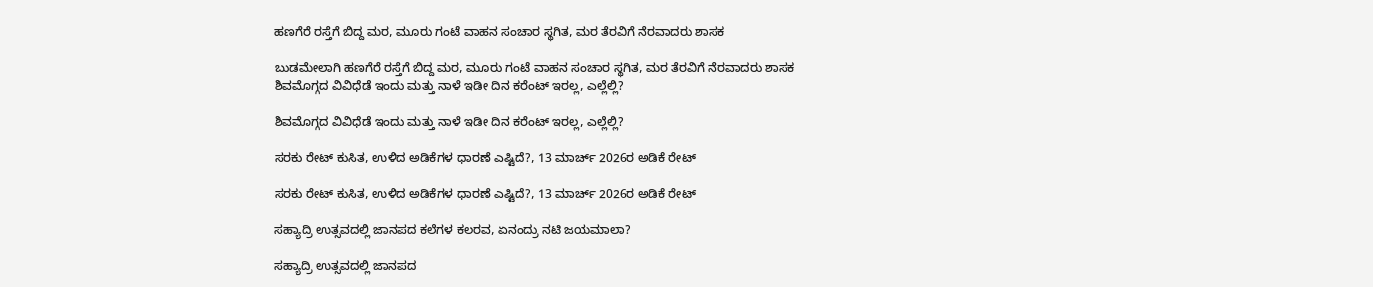ಹಣಗೆರೆ ರಸ್ತೆಗೆ ಬಿದ್ದ ಮರ, ಮೂರು ಗಂಟೆ ವಾಹನ ಸಂಚಾರ ಸ್ಥಗಿತ, ಮರ ತೆರವಿಗೆ ನೆರವಾದರು ಶಾಸಕ

ಬುಡಮೇಲಾಗಿ ಹಣಗೆರೆ ರಸ್ತೆಗೆ ಬಿದ್ದ ಮರ, ಮೂರು ಗಂಟೆ ವಾಹನ ಸಂಚಾರ ಸ್ಥಗಿತ, ಮರ ತೆರವಿಗೆ ನೆರವಾದರು ಶಾಸಕ
ಶಿವಮೊಗ್ಗದ ವಿವಿಧೆಡೆ ಇಂದು ಮತ್ತು ನಾಳೆ ಇಡೀ ದಿನ ಕರೆಂಟ್‌ ಇರಲ್ಲ, ಎಲ್ಲೆಲ್ಲಿ?

ಶಿವಮೊಗ್ಗದ ವಿವಿಧೆಡೆ ಇಂದು ಮತ್ತು ನಾಳೆ ಇಡೀ ದಿನ ಕರೆಂಟ್‌ ಇರಲ್ಲ, ಎಲ್ಲೆಲ್ಲಿ?

ಸರಕು ರೇಟ್‌ ಕುಸಿತ, ಉಳಿದ ಅಡಿಕೆಗಳ ಧಾರಣೆ ಎಷ್ಟಿದೆ?, 13 ಮಾರ್ಚ್‌ 2026ರ ಅಡಿಕೆ ರೇಟ್‌

ಸರಕು ರೇಟ್‌ ಕುಸಿತ, ಉಳಿದ ಅಡಿಕೆಗಳ ಧಾರಣೆ ಎಷ್ಟಿದೆ?, 13 ಮಾರ್ಚ್‌ 2026ರ ಅಡಿಕೆ ರೇಟ್‌

ಸಹ್ಯಾದ್ರಿ ಉತ್ಸವದಲ್ಲಿ ಜಾನಪದ ಕಲೆಗಳ ಕಲರವ, ಏನಂದ್ರು ನಟಿ ಜಯಮಾಲಾ?

ಸಹ್ಯಾದ್ರಿ ಉತ್ಸವದಲ್ಲಿ ಜಾನಪದ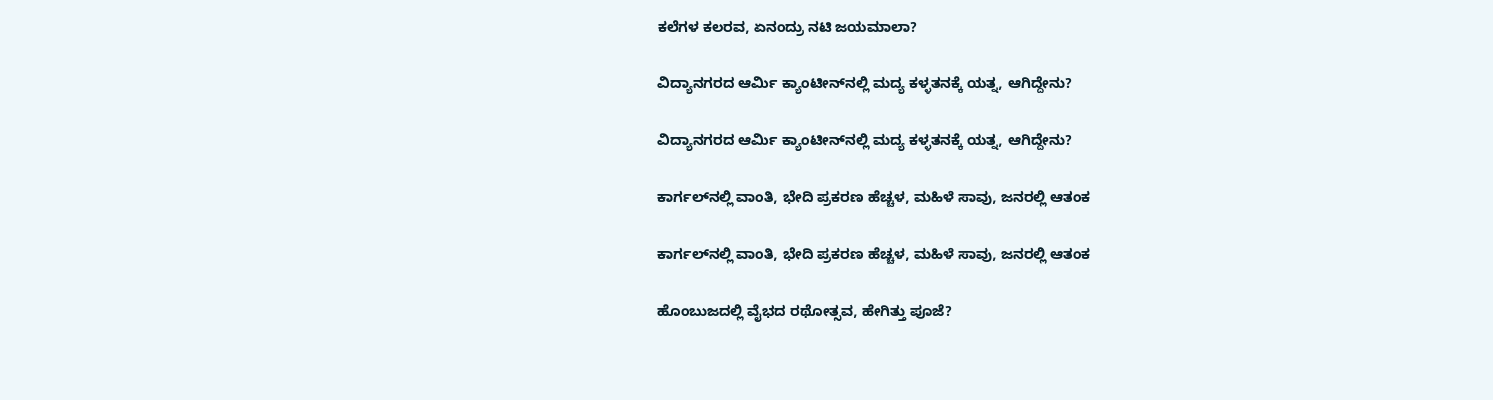ಕಲೆಗಳ ಕಲರವ, ಏನಂದ್ರು ನಟಿ ಜಯಮಾಲಾ?

ವಿದ್ಯಾನಗರದ ಆರ್ಮಿ ಕ್ಯಾಂಟೀನ್‌ನಲ್ಲಿ ಮದ್ಯ ಕಳ್ಳತನಕ್ಕೆ ಯತ್ನ, ಆಗಿದ್ದೇನು?

ವಿದ್ಯಾನಗರದ ಆರ್ಮಿ ಕ್ಯಾಂಟೀನ್‌ನಲ್ಲಿ ಮದ್ಯ ಕಳ್ಳತನಕ್ಕೆ ಯತ್ನ, ಆಗಿದ್ದೇನು?

ಕಾರ್ಗಲ್‌ನಲ್ಲಿ ವಾಂತಿ, ಭೇದಿ ಪ್ರಕರಣ ಹೆಚ್ಚಳ, ಮಹಿಳೆ ಸಾವು, ಜನರಲ್ಲಿ ಆತಂಕ

ಕಾರ್ಗಲ್‌ನಲ್ಲಿ ವಾಂತಿ, ಭೇದಿ ಪ್ರಕರಣ ಹೆಚ್ಚಳ, ಮಹಿಳೆ ಸಾವು, ಜನರಲ್ಲಿ ಆತಂಕ

ಹೊಂಬುಜದಲ್ಲಿ ವೈಭದ ರಥೋತ್ಸವ, ಹೇಗಿತ್ತು ಪೂಜೆ?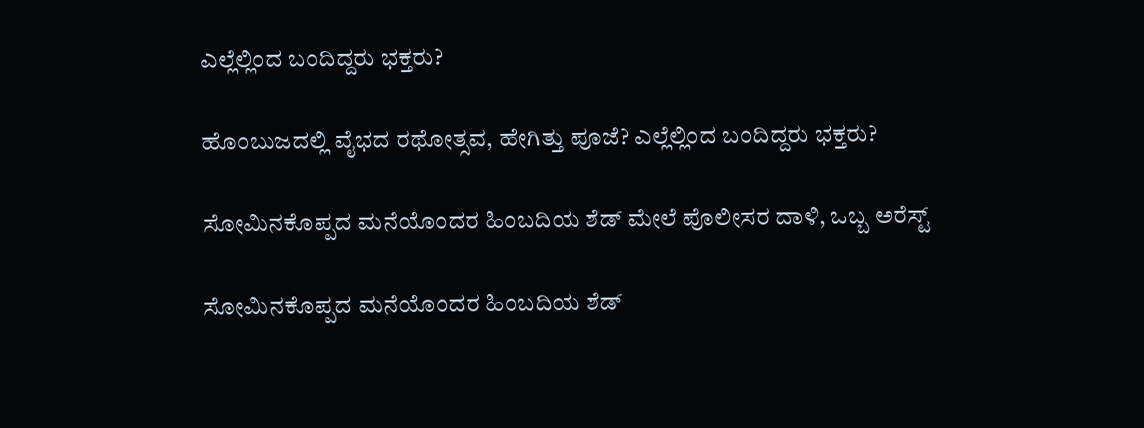ಎಲ್ಲೆಲ್ಲಿಂದ ಬಂದಿದ್ದರು ಭಕ್ತರು?

ಹೊಂಬುಜದಲ್ಲಿ ವೈಭದ ರಥೋತ್ಸವ, ಹೇಗಿತ್ತು ಪೂಜೆ? ಎಲ್ಲೆಲ್ಲಿಂದ ಬಂದಿದ್ದರು ಭಕ್ತರು?

ಸೋಮಿನಕೊಪ್ಪದ ಮನೆಯೊಂದರ ಹಿಂಬದಿಯ ಶೆಡ್‌ ಮೇಲೆ ಪೊಲೀಸರ ದಾಳಿ, ಒಬ್ಬ ಅರೆಸ್ಟ್‌

ಸೋಮಿನಕೊಪ್ಪದ ಮನೆಯೊಂದರ ಹಿಂಬದಿಯ ಶೆಡ್‌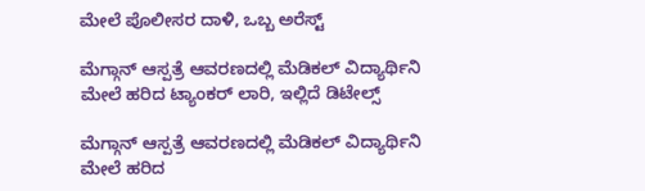ಮೇಲೆ ಪೊಲೀಸರ ದಾಳಿ, ಒಬ್ಬ ಅರೆಸ್ಟ್‌

ಮೆಗ್ಗಾನ್‌ ಆಸ್ಪತ್ರೆ ಆವರಣದಲ್ಲಿ ಮೆಡಿಕಲ್‌ ವಿದ್ಯಾರ್ಥಿನಿ ಮೇಲೆ ಹರಿದ ಟ್ಯಾಂಕರ್‌ ಲಾರಿ, ಇಲ್ಲಿದೆ ಡಿಟೇಲ್ಸ್‌

ಮೆಗ್ಗಾನ್‌ ಆಸ್ಪತ್ರೆ ಆವರಣದಲ್ಲಿ ಮೆಡಿಕಲ್‌ ವಿದ್ಯಾರ್ಥಿನಿ ಮೇಲೆ ಹರಿದ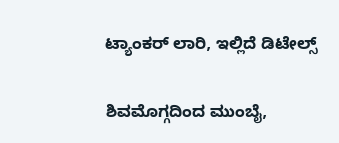ಟ್ಯಾಂಕರ್‌ ಲಾರಿ, ಇಲ್ಲಿದೆ ಡಿಟೇಲ್ಸ್‌

ಶಿವಮೊಗ್ಗದಿಂದ ಮುಂಬೈ,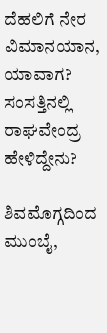ದೆಹಲಿಗೆ ನೇರ ವಿಮಾನಯಾನ, ಯಾವಾಗ? ಸಂಸತ್ತಿನಲ್ಲಿ ರಾಘವೇಂದ್ರ ಹೇಳಿದ್ದೇನು?

ಶಿವಮೊಗ್ಗದಿಂದ ಮುಂಬೈ,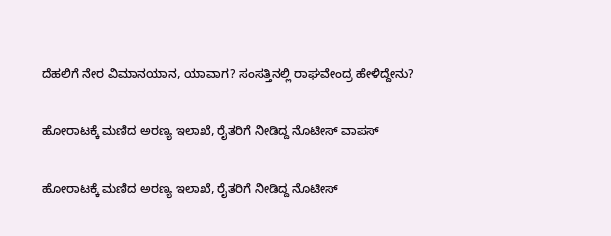ದೆಹಲಿಗೆ ನೇರ ವಿಮಾನಯಾನ, ಯಾವಾಗ? ಸಂಸತ್ತಿನಲ್ಲಿ ರಾಘವೇಂದ್ರ ಹೇಳಿದ್ದೇನು?

ಹೋರಾಟಕ್ಕೆ ಮಣಿದ ಅರಣ್ಯ ಇಲಾಖೆ, ರೈತರಿಗೆ ನೀಡಿದ್ದ ನೊಟೀಸ್‌ ವಾಪಸ್‌

ಹೋರಾಟಕ್ಕೆ ಮಣಿದ ಅರಣ್ಯ ಇಲಾಖೆ, ರೈತರಿಗೆ ನೀಡಿದ್ದ ನೊಟೀಸ್‌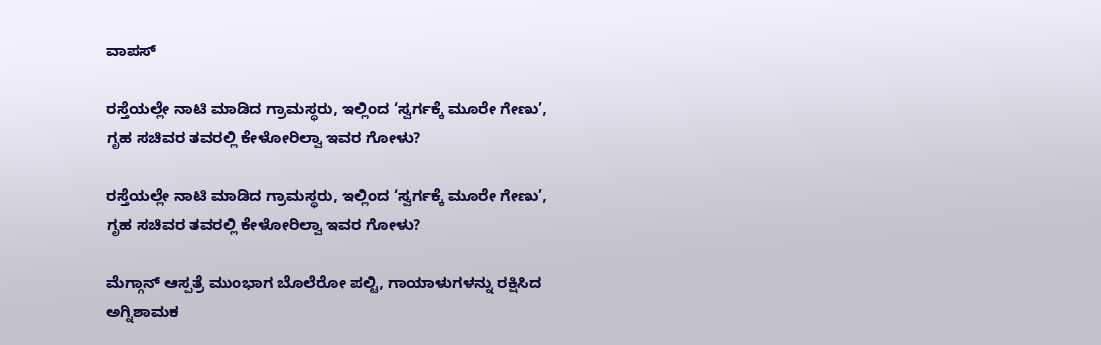ವಾಪಸ್‌

ರಸ್ತೆಯಲ್ಲೇ ನಾಟಿ ಮಾಡಿದ ಗ್ರಾಮಸ್ಥರು, ಇಲ್ಲಿಂದ ‘ಸ್ವರ್ಗಕ್ಕೆ ಮೂರೇ ಗೇಣು’, ಗೃಹ ಸಚಿವರ ತವರಲ್ಲಿ ಕೇಳೋರಿಲ್ವಾ ಇವರ ಗೋಳು?

ರಸ್ತೆಯಲ್ಲೇ ನಾಟಿ ಮಾಡಿದ ಗ್ರಾಮಸ್ಥರು, ಇಲ್ಲಿಂದ ‘ಸ್ವರ್ಗಕ್ಕೆ ಮೂರೇ ಗೇಣು’, ಗೃಹ ಸಚಿವರ ತವರಲ್ಲಿ ಕೇಳೋರಿಲ್ವಾ ಇವರ ಗೋಳು?

ಮೆಗ್ಗಾನ್ ಆಸ್ಪತ್ರೆ ಮುಂಭಾಗ ಬೊಲೆರೋ ಪಲ್ಟಿ, ಗಾಯಾಳುಗಳನ್ನು ರಕ್ಷಿಸಿದ ಅಗ್ನಿಶಾಮಕ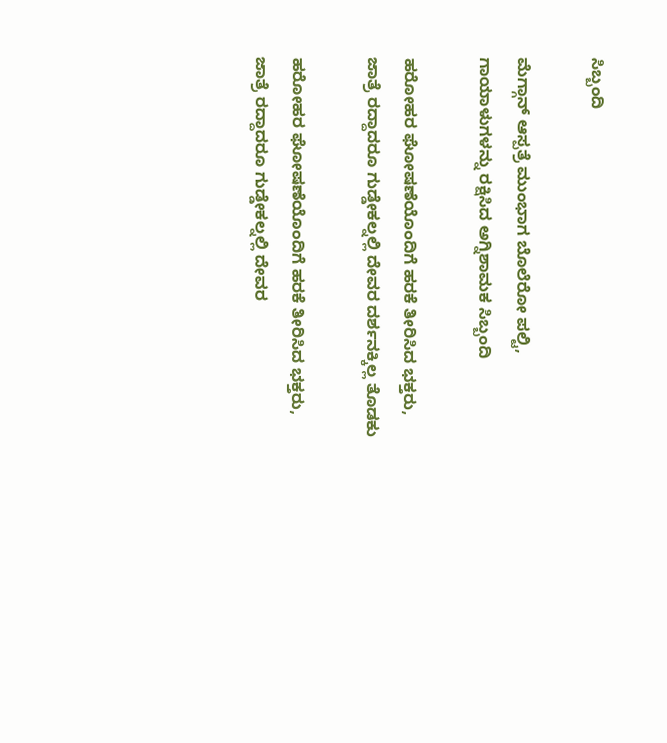ಸಿಬ್ಬಂದಿ

ಮೆಗ್ಗಾನ್ ಆಸ್ಪತ್ರೆ ಮುಂಭಾಗ ಬೊಲೆರೋ ಪಲ್ಟಿ, ಗಾಯಾಳುಗಳನ್ನು ರಕ್ಷಿಸಿದ ಅಗ್ನಿಶಾಮಕ ಸಿಬ್ಬಂದಿ

ಹರೋಹರ ಘೋಷಣೆಯೊಂದಿಗೆ ಹರಕೆ ತೀರಿಸಿದ ಭಕ್ತರು, ಜಾತ್ರೆ ರದ್ದಾದರೂ ಗುಡ್ಡೇಕಲ್ನಲ್ಲಿ ದೇವರ ದರ್ಶನಕ್ಕಿಲ್ಲ ತೊಡಕು

ಹರೋಹರ ಘೋಷಣೆಯೊಂದಿಗೆ ಹರಕೆ ತೀರಿಸಿದ ಭಕ್ತರು, ಜಾತ್ರೆ ರದ್ದಾದರೂ ಗುಡ್ಡೇಕಲ್ನಲ್ಲಿ ದೇವರ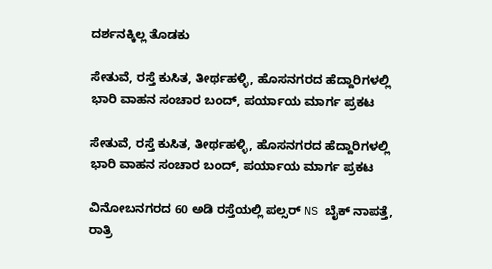ದರ್ಶನಕ್ಕಿಲ್ಲ ತೊಡಕು

ಸೇತುವೆ, ರಸ್ತೆ ಕುಸಿತ, ತೀರ್ಥಹಳ್ಳಿ, ಹೊಸನಗರದ ಹೆದ್ದಾರಿಗಳಲ್ಲಿ ಭಾರಿ ವಾಹನ ಸಂಚಾರ ಬಂದ್, ಪರ್ಯಾಯ ಮಾರ್ಗ ಪ್ರಕಟ

ಸೇತುವೆ, ರಸ್ತೆ ಕುಸಿತ, ತೀರ್ಥಹಳ್ಳಿ, ಹೊಸನಗರದ ಹೆದ್ದಾರಿಗಳಲ್ಲಿ ಭಾರಿ ವಾಹನ ಸಂಚಾರ ಬಂದ್, ಪರ್ಯಾಯ ಮಾರ್ಗ ಪ್ರಕಟ

ವಿನೋಬನಗರದ 60 ಅಡಿ ರಸ್ತೆಯಲ್ಲಿ ಪಲ್ಸರ್ NS ಬೈಕ್ ನಾಪತ್ತೆ, ರಾತ್ರಿ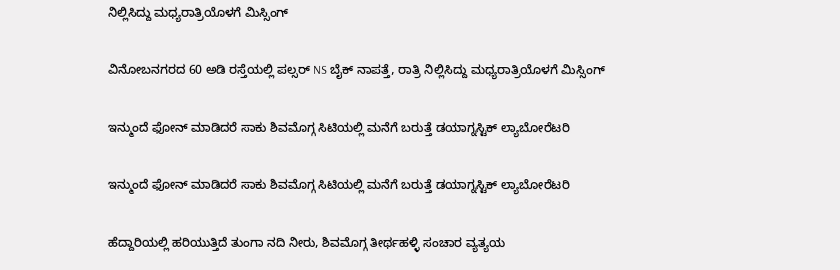ನಿಲ್ಲಿಸಿದ್ದು ಮಧ್ಯರಾತ್ರಿಯೊಳಗೆ ಮಿಸ್ಸಿಂಗ್

ವಿನೋಬನಗರದ 60 ಅಡಿ ರಸ್ತೆಯಲ್ಲಿ ಪಲ್ಸರ್ NS ಬೈಕ್ ನಾಪತ್ತೆ, ರಾತ್ರಿ ನಿಲ್ಲಿಸಿದ್ದು ಮಧ್ಯರಾತ್ರಿಯೊಳಗೆ ಮಿಸ್ಸಿಂಗ್

ಇನ್ಮುಂದೆ ಫೋನ್ ಮಾಡಿದರೆ ಸಾಕು ಶಿವಮೊಗ್ಗ ಸಿಟಿಯಲ್ಲಿ ಮನೆಗೆ ಬರುತ್ತೆ ಡಯಾಗ್ನಸ್ಟಿಕ್ ಲ್ಯಾಬೋರೆಟರಿ

ಇನ್ಮುಂದೆ ಫೋನ್ ಮಾಡಿದರೆ ಸಾಕು ಶಿವಮೊಗ್ಗ ಸಿಟಿಯಲ್ಲಿ ಮನೆಗೆ ಬರುತ್ತೆ ಡಯಾಗ್ನಸ್ಟಿಕ್ ಲ್ಯಾಬೋರೆಟರಿ

ಹೆದ್ದಾರಿಯಲ್ಲಿ ಹರಿಯುತ್ತಿದೆ ತುಂಗಾ ನದಿ ನೀರು, ಶಿವಮೊಗ್ಗ ತೀರ್ಥಹಳ್ಳಿ ಸಂಚಾರ ವ್ಯತ್ಯಯ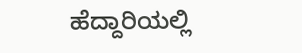ಹೆದ್ದಾರಿಯಲ್ಲಿ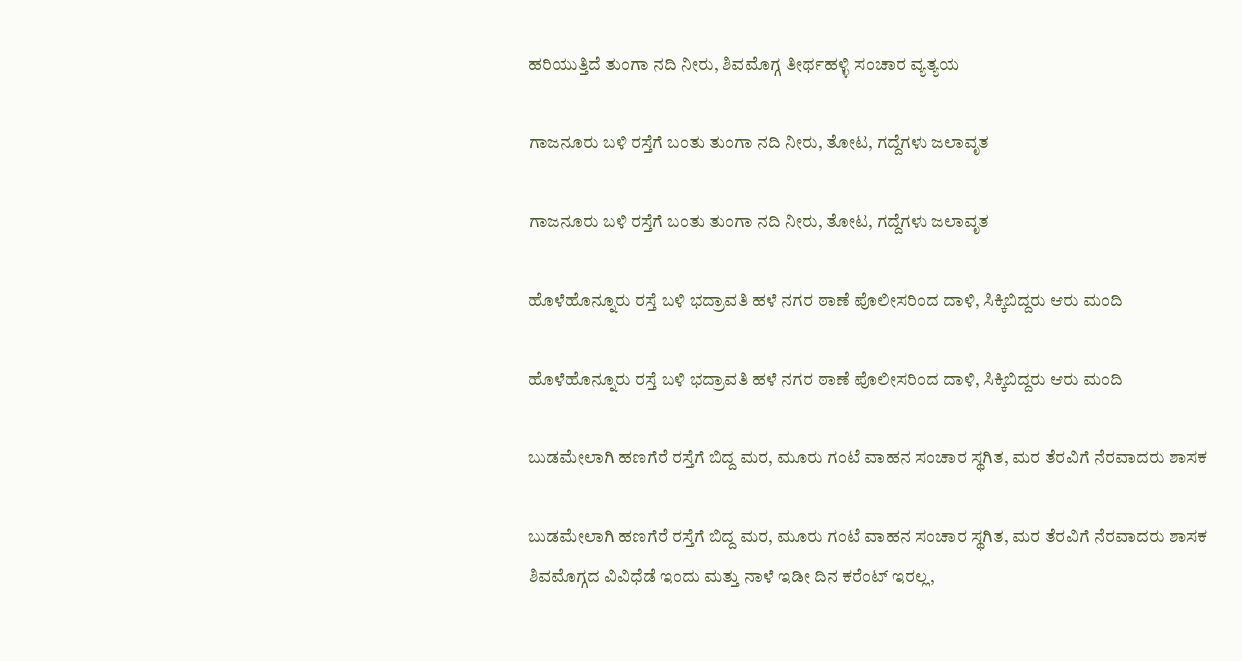ಹರಿಯುತ್ತಿದೆ ತುಂಗಾ ನದಿ ನೀರು, ಶಿವಮೊಗ್ಗ ತೀರ್ಥಹಳ್ಳಿ ಸಂಚಾರ ವ್ಯತ್ಯಯ

ಗಾಜನೂರು ಬಳಿ ರಸ್ತೆಗೆ ಬಂತು ತುಂಗಾ ನದಿ ನೀರು, ತೋಟ, ಗದ್ದೆಗಳು ಜಲಾವೃತ

ಗಾಜನೂರು ಬಳಿ ರಸ್ತೆಗೆ ಬಂತು ತುಂಗಾ ನದಿ ನೀರು, ತೋಟ, ಗದ್ದೆಗಳು ಜಲಾವೃತ

ಹೊಳೆಹೊನ್ನೂರು ರಸ್ತೆ ಬಳಿ ಭದ್ರಾವತಿ ಹಳೆ ನಗರ ಠಾಣೆ ಪೊಲೀಸರಿಂದ ದಾಳಿ, ಸಿಕ್ಕಿಬಿದ್ದರು ಆರು ಮಂದಿ

ಹೊಳೆಹೊನ್ನೂರು ರಸ್ತೆ ಬಳಿ ಭದ್ರಾವತಿ ಹಳೆ ನಗರ ಠಾಣೆ ಪೊಲೀಸರಿಂದ ದಾಳಿ, ಸಿಕ್ಕಿಬಿದ್ದರು ಆರು ಮಂದಿ

ಬುಡಮೇಲಾಗಿ ಹಣಗೆರೆ ರಸ್ತೆಗೆ ಬಿದ್ದ ಮರ, ಮೂರು ಗಂಟೆ ವಾಹನ ಸಂಚಾರ ಸ್ಥಗಿತ, ಮರ ತೆರವಿಗೆ ನೆರವಾದರು ಶಾಸಕ

ಬುಡಮೇಲಾಗಿ ಹಣಗೆರೆ ರಸ್ತೆಗೆ ಬಿದ್ದ ಮರ, ಮೂರು ಗಂಟೆ ವಾಹನ ಸಂಚಾರ ಸ್ಥಗಿತ, ಮರ ತೆರವಿಗೆ ನೆರವಾದರು ಶಾಸಕ
ಶಿವಮೊಗ್ಗದ ವಿವಿಧೆಡೆ ಇಂದು ಮತ್ತು ನಾಳೆ ಇಡೀ ದಿನ ಕರೆಂಟ್‌ ಇರಲ್ಲ,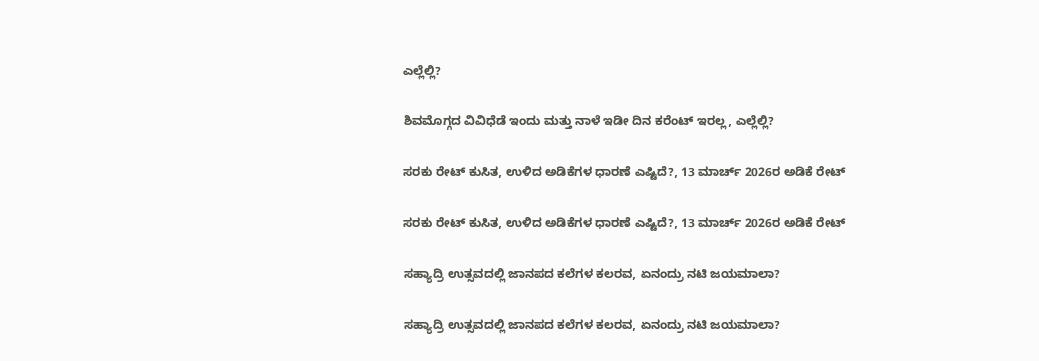ಎಲ್ಲೆಲ್ಲಿ?

ಶಿವಮೊಗ್ಗದ ವಿವಿಧೆಡೆ ಇಂದು ಮತ್ತು ನಾಳೆ ಇಡೀ ದಿನ ಕರೆಂಟ್‌ ಇರಲ್ಲ, ಎಲ್ಲೆಲ್ಲಿ?

ಸರಕು ರೇಟ್‌ ಕುಸಿತ, ಉಳಿದ ಅಡಿಕೆಗಳ ಧಾರಣೆ ಎಷ್ಟಿದೆ?, 13 ಮಾರ್ಚ್‌ 2026ರ ಅಡಿಕೆ ರೇಟ್‌

ಸರಕು ರೇಟ್‌ ಕುಸಿತ, ಉಳಿದ ಅಡಿಕೆಗಳ ಧಾರಣೆ ಎಷ್ಟಿದೆ?, 13 ಮಾರ್ಚ್‌ 2026ರ ಅಡಿಕೆ ರೇಟ್‌

ಸಹ್ಯಾದ್ರಿ ಉತ್ಸವದಲ್ಲಿ ಜಾನಪದ ಕಲೆಗಳ ಕಲರವ, ಏನಂದ್ರು ನಟಿ ಜಯಮಾಲಾ?

ಸಹ್ಯಾದ್ರಿ ಉತ್ಸವದಲ್ಲಿ ಜಾನಪದ ಕಲೆಗಳ ಕಲರವ, ಏನಂದ್ರು ನಟಿ ಜಯಮಾಲಾ?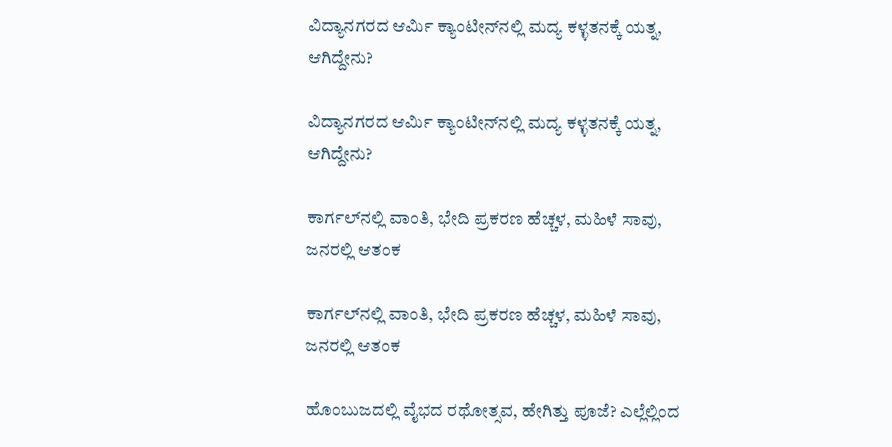ವಿದ್ಯಾನಗರದ ಆರ್ಮಿ ಕ್ಯಾಂಟೀನ್‌ನಲ್ಲಿ ಮದ್ಯ ಕಳ್ಳತನಕ್ಕೆ ಯತ್ನ, ಆಗಿದ್ದೇನು?

ವಿದ್ಯಾನಗರದ ಆರ್ಮಿ ಕ್ಯಾಂಟೀನ್‌ನಲ್ಲಿ ಮದ್ಯ ಕಳ್ಳತನಕ್ಕೆ ಯತ್ನ, ಆಗಿದ್ದೇನು?

ಕಾರ್ಗಲ್‌ನಲ್ಲಿ ವಾಂತಿ, ಭೇದಿ ಪ್ರಕರಣ ಹೆಚ್ಚಳ, ಮಹಿಳೆ ಸಾವು, ಜನರಲ್ಲಿ ಆತಂಕ

ಕಾರ್ಗಲ್‌ನಲ್ಲಿ ವಾಂತಿ, ಭೇದಿ ಪ್ರಕರಣ ಹೆಚ್ಚಳ, ಮಹಿಳೆ ಸಾವು, ಜನರಲ್ಲಿ ಆತಂಕ

ಹೊಂಬುಜದಲ್ಲಿ ವೈಭದ ರಥೋತ್ಸವ, ಹೇಗಿತ್ತು ಪೂಜೆ? ಎಲ್ಲೆಲ್ಲಿಂದ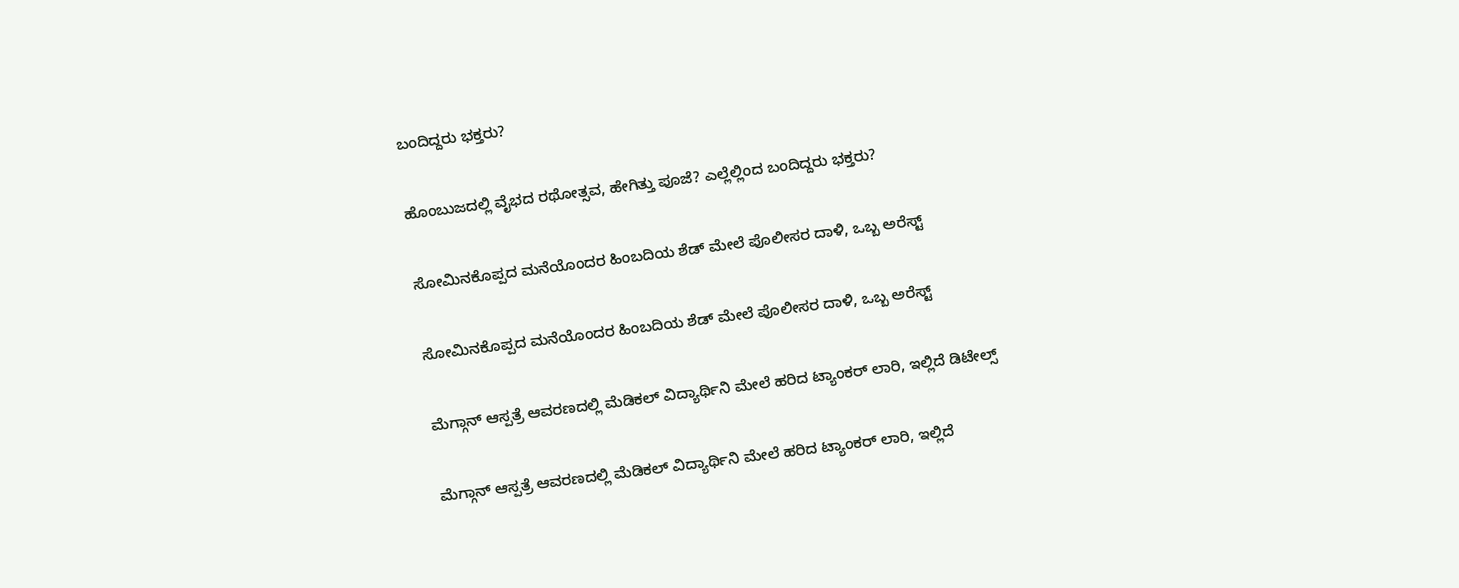ಬಂದಿದ್ದರು ಭಕ್ತರು?

ಹೊಂಬುಜದಲ್ಲಿ ವೈಭದ ರಥೋತ್ಸವ, ಹೇಗಿತ್ತು ಪೂಜೆ? ಎಲ್ಲೆಲ್ಲಿಂದ ಬಂದಿದ್ದರು ಭಕ್ತರು?

ಸೋಮಿನಕೊಪ್ಪದ ಮನೆಯೊಂದರ ಹಿಂಬದಿಯ ಶೆಡ್‌ ಮೇಲೆ ಪೊಲೀಸರ ದಾಳಿ, ಒಬ್ಬ ಅರೆಸ್ಟ್‌

ಸೋಮಿನಕೊಪ್ಪದ ಮನೆಯೊಂದರ ಹಿಂಬದಿಯ ಶೆಡ್‌ ಮೇಲೆ ಪೊಲೀಸರ ದಾಳಿ, ಒಬ್ಬ ಅರೆಸ್ಟ್‌

ಮೆಗ್ಗಾನ್‌ ಆಸ್ಪತ್ರೆ ಆವರಣದಲ್ಲಿ ಮೆಡಿಕಲ್‌ ವಿದ್ಯಾರ್ಥಿನಿ ಮೇಲೆ ಹರಿದ ಟ್ಯಾಂಕರ್‌ ಲಾರಿ, ಇಲ್ಲಿದೆ ಡಿಟೇಲ್ಸ್‌

ಮೆಗ್ಗಾನ್‌ ಆಸ್ಪತ್ರೆ ಆವರಣದಲ್ಲಿ ಮೆಡಿಕಲ್‌ ವಿದ್ಯಾರ್ಥಿನಿ ಮೇಲೆ ಹರಿದ ಟ್ಯಾಂಕರ್‌ ಲಾರಿ, ಇಲ್ಲಿದೆ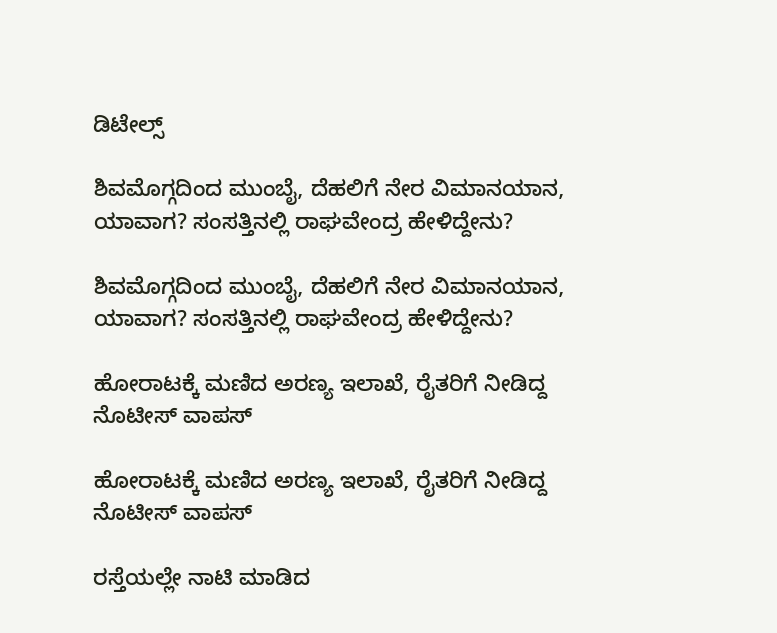ಡಿಟೇಲ್ಸ್‌

ಶಿವಮೊಗ್ಗದಿಂದ ಮುಂಬೈ, ದೆಹಲಿಗೆ ನೇರ ವಿಮಾನಯಾನ, ಯಾವಾಗ? ಸಂಸತ್ತಿನಲ್ಲಿ ರಾಘವೇಂದ್ರ ಹೇಳಿದ್ದೇನು?

ಶಿವಮೊಗ್ಗದಿಂದ ಮುಂಬೈ, ದೆಹಲಿಗೆ ನೇರ ವಿಮಾನಯಾನ, ಯಾವಾಗ? ಸಂಸತ್ತಿನಲ್ಲಿ ರಾಘವೇಂದ್ರ ಹೇಳಿದ್ದೇನು?

ಹೋರಾಟಕ್ಕೆ ಮಣಿದ ಅರಣ್ಯ ಇಲಾಖೆ, ರೈತರಿಗೆ ನೀಡಿದ್ದ ನೊಟೀಸ್‌ ವಾಪಸ್‌

ಹೋರಾಟಕ್ಕೆ ಮಣಿದ ಅರಣ್ಯ ಇಲಾಖೆ, ರೈತರಿಗೆ ನೀಡಿದ್ದ ನೊಟೀಸ್‌ ವಾಪಸ್‌

ರಸ್ತೆಯಲ್ಲೇ ನಾಟಿ ಮಾಡಿದ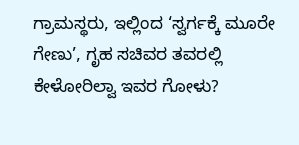ಗ್ರಾಮಸ್ಥರು, ಇಲ್ಲಿಂದ ‘ಸ್ವರ್ಗಕ್ಕೆ ಮೂರೇ ಗೇಣು’, ಗೃಹ ಸಚಿವರ ತವರಲ್ಲಿ ಕೇಳೋರಿಲ್ವಾ ಇವರ ಗೋಳು?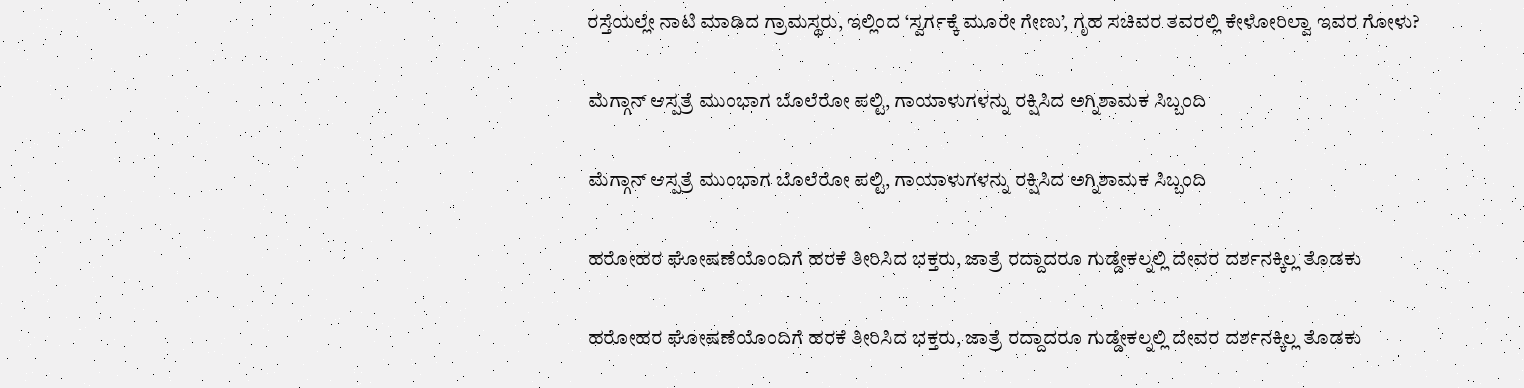ರಸ್ತೆಯಲ್ಲೇ ನಾಟಿ ಮಾಡಿದ ಗ್ರಾಮಸ್ಥರು, ಇಲ್ಲಿಂದ ‘ಸ್ವರ್ಗಕ್ಕೆ ಮೂರೇ ಗೇಣು’, ಗೃಹ ಸಚಿವರ ತವರಲ್ಲಿ ಕೇಳೋರಿಲ್ವಾ ಇವರ ಗೋಳು?

ಮೆಗ್ಗಾನ್ ಆಸ್ಪತ್ರೆ ಮುಂಭಾಗ ಬೊಲೆರೋ ಪಲ್ಟಿ, ಗಾಯಾಳುಗಳನ್ನು ರಕ್ಷಿಸಿದ ಅಗ್ನಿಶಾಮಕ ಸಿಬ್ಬಂದಿ

ಮೆಗ್ಗಾನ್ ಆಸ್ಪತ್ರೆ ಮುಂಭಾಗ ಬೊಲೆರೋ ಪಲ್ಟಿ, ಗಾಯಾಳುಗಳನ್ನು ರಕ್ಷಿಸಿದ ಅಗ್ನಿಶಾಮಕ ಸಿಬ್ಬಂದಿ

ಹರೋಹರ ಘೋಷಣೆಯೊಂದಿಗೆ ಹರಕೆ ತೀರಿಸಿದ ಭಕ್ತರು, ಜಾತ್ರೆ ರದ್ದಾದರೂ ಗುಡ್ಡೇಕಲ್ನಲ್ಲಿ ದೇವರ ದರ್ಶನಕ್ಕಿಲ್ಲ ತೊಡಕು

ಹರೋಹರ ಘೋಷಣೆಯೊಂದಿಗೆ ಹರಕೆ ತೀರಿಸಿದ ಭಕ್ತರು, ಜಾತ್ರೆ ರದ್ದಾದರೂ ಗುಡ್ಡೇಕಲ್ನಲ್ಲಿ ದೇವರ ದರ್ಶನಕ್ಕಿಲ್ಲ ತೊಡಕು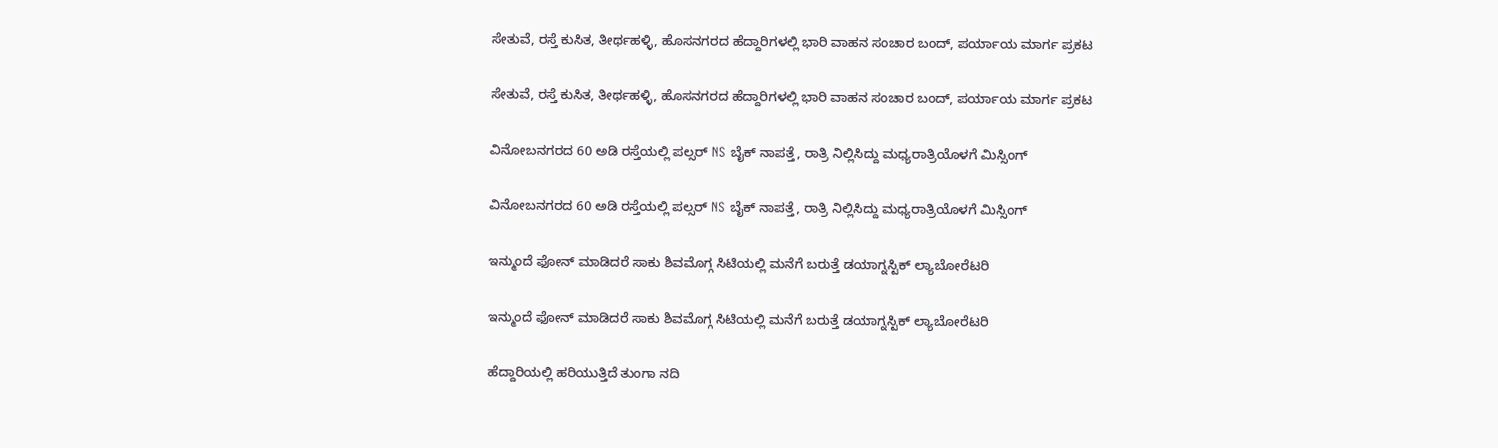ಸೇತುವೆ, ರಸ್ತೆ ಕುಸಿತ, ತೀರ್ಥಹಳ್ಳಿ, ಹೊಸನಗರದ ಹೆದ್ದಾರಿಗಳಲ್ಲಿ ಭಾರಿ ವಾಹನ ಸಂಚಾರ ಬಂದ್, ಪರ್ಯಾಯ ಮಾರ್ಗ ಪ್ರಕಟ

ಸೇತುವೆ, ರಸ್ತೆ ಕುಸಿತ, ತೀರ್ಥಹಳ್ಳಿ, ಹೊಸನಗರದ ಹೆದ್ದಾರಿಗಳಲ್ಲಿ ಭಾರಿ ವಾಹನ ಸಂಚಾರ ಬಂದ್, ಪರ್ಯಾಯ ಮಾರ್ಗ ಪ್ರಕಟ

ವಿನೋಬನಗರದ 60 ಅಡಿ ರಸ್ತೆಯಲ್ಲಿ ಪಲ್ಸರ್ NS ಬೈಕ್ ನಾಪತ್ತೆ, ರಾತ್ರಿ ನಿಲ್ಲಿಸಿದ್ದು ಮಧ್ಯರಾತ್ರಿಯೊಳಗೆ ಮಿಸ್ಸಿಂಗ್

ವಿನೋಬನಗರದ 60 ಅಡಿ ರಸ್ತೆಯಲ್ಲಿ ಪಲ್ಸರ್ NS ಬೈಕ್ ನಾಪತ್ತೆ, ರಾತ್ರಿ ನಿಲ್ಲಿಸಿದ್ದು ಮಧ್ಯರಾತ್ರಿಯೊಳಗೆ ಮಿಸ್ಸಿಂಗ್

ಇನ್ಮುಂದೆ ಫೋನ್ ಮಾಡಿದರೆ ಸಾಕು ಶಿವಮೊಗ್ಗ ಸಿಟಿಯಲ್ಲಿ ಮನೆಗೆ ಬರುತ್ತೆ ಡಯಾಗ್ನಸ್ಟಿಕ್ ಲ್ಯಾಬೋರೆಟರಿ

ಇನ್ಮುಂದೆ ಫೋನ್ ಮಾಡಿದರೆ ಸಾಕು ಶಿವಮೊಗ್ಗ ಸಿಟಿಯಲ್ಲಿ ಮನೆಗೆ ಬರುತ್ತೆ ಡಯಾಗ್ನಸ್ಟಿಕ್ ಲ್ಯಾಬೋರೆಟರಿ

ಹೆದ್ದಾರಿಯಲ್ಲಿ ಹರಿಯುತ್ತಿದೆ ತುಂಗಾ ನದಿ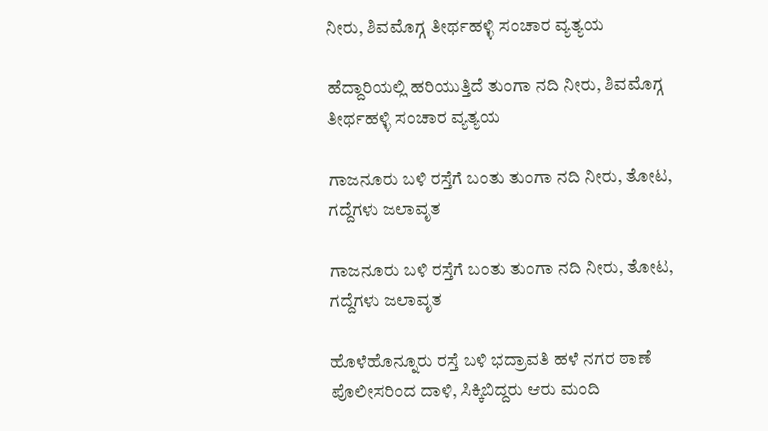ನೀರು, ಶಿವಮೊಗ್ಗ ತೀರ್ಥಹಳ್ಳಿ ಸಂಚಾರ ವ್ಯತ್ಯಯ

ಹೆದ್ದಾರಿಯಲ್ಲಿ ಹರಿಯುತ್ತಿದೆ ತುಂಗಾ ನದಿ ನೀರು, ಶಿವಮೊಗ್ಗ ತೀರ್ಥಹಳ್ಳಿ ಸಂಚಾರ ವ್ಯತ್ಯಯ

ಗಾಜನೂರು ಬಳಿ ರಸ್ತೆಗೆ ಬಂತು ತುಂಗಾ ನದಿ ನೀರು, ತೋಟ, ಗದ್ದೆಗಳು ಜಲಾವೃತ

ಗಾಜನೂರು ಬಳಿ ರಸ್ತೆಗೆ ಬಂತು ತುಂಗಾ ನದಿ ನೀರು, ತೋಟ, ಗದ್ದೆಗಳು ಜಲಾವೃತ

ಹೊಳೆಹೊನ್ನೂರು ರಸ್ತೆ ಬಳಿ ಭದ್ರಾವತಿ ಹಳೆ ನಗರ ಠಾಣೆ ಪೊಲೀಸರಿಂದ ದಾಳಿ, ಸಿಕ್ಕಿಬಿದ್ದರು ಆರು ಮಂದಿ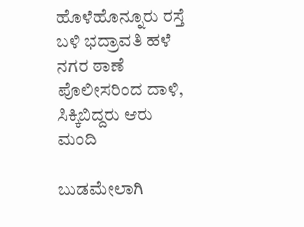ಹೊಳೆಹೊನ್ನೂರು ರಸ್ತೆ ಬಳಿ ಭದ್ರಾವತಿ ಹಳೆ ನಗರ ಠಾಣೆ ಪೊಲೀಸರಿಂದ ದಾಳಿ, ಸಿಕ್ಕಿಬಿದ್ದರು ಆರು ಮಂದಿ

ಬುಡಮೇಲಾಗಿ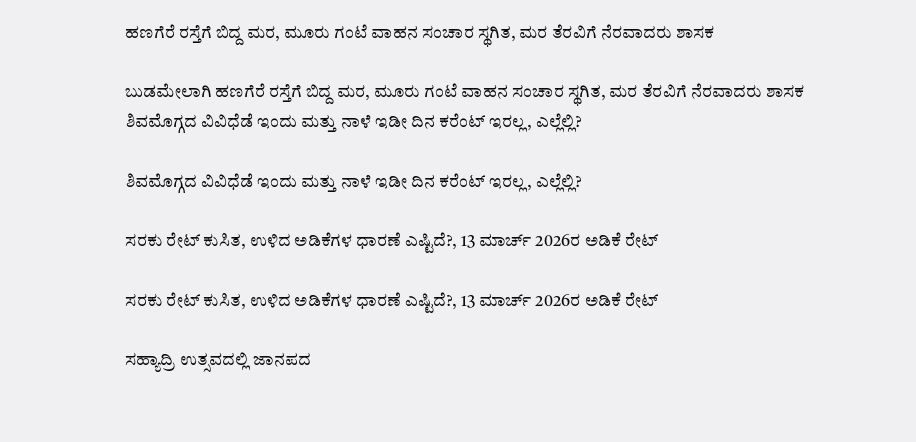ಹಣಗೆರೆ ರಸ್ತೆಗೆ ಬಿದ್ದ ಮರ, ಮೂರು ಗಂಟೆ ವಾಹನ ಸಂಚಾರ ಸ್ಥಗಿತ, ಮರ ತೆರವಿಗೆ ನೆರವಾದರು ಶಾಸಕ

ಬುಡಮೇಲಾಗಿ ಹಣಗೆರೆ ರಸ್ತೆಗೆ ಬಿದ್ದ ಮರ, ಮೂರು ಗಂಟೆ ವಾಹನ ಸಂಚಾರ ಸ್ಥಗಿತ, ಮರ ತೆರವಿಗೆ ನೆರವಾದರು ಶಾಸಕ
ಶಿವಮೊಗ್ಗದ ವಿವಿಧೆಡೆ ಇಂದು ಮತ್ತು ನಾಳೆ ಇಡೀ ದಿನ ಕರೆಂಟ್‌ ಇರಲ್ಲ, ಎಲ್ಲೆಲ್ಲಿ?

ಶಿವಮೊಗ್ಗದ ವಿವಿಧೆಡೆ ಇಂದು ಮತ್ತು ನಾಳೆ ಇಡೀ ದಿನ ಕರೆಂಟ್‌ ಇರಲ್ಲ, ಎಲ್ಲೆಲ್ಲಿ?

ಸರಕು ರೇಟ್‌ ಕುಸಿತ, ಉಳಿದ ಅಡಿಕೆಗಳ ಧಾರಣೆ ಎಷ್ಟಿದೆ?, 13 ಮಾರ್ಚ್‌ 2026ರ ಅಡಿಕೆ ರೇಟ್‌

ಸರಕು ರೇಟ್‌ ಕುಸಿತ, ಉಳಿದ ಅಡಿಕೆಗಳ ಧಾರಣೆ ಎಷ್ಟಿದೆ?, 13 ಮಾರ್ಚ್‌ 2026ರ ಅಡಿಕೆ ರೇಟ್‌

ಸಹ್ಯಾದ್ರಿ ಉತ್ಸವದಲ್ಲಿ ಜಾನಪದ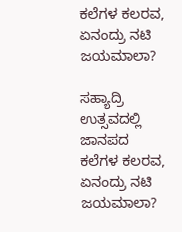ಕಲೆಗಳ ಕಲರವ, ಏನಂದ್ರು ನಟಿ ಜಯಮಾಲಾ?

ಸಹ್ಯಾದ್ರಿ ಉತ್ಸವದಲ್ಲಿ ಜಾನಪದ ಕಲೆಗಳ ಕಲರವ, ಏನಂದ್ರು ನಟಿ ಜಯಮಾಲಾ?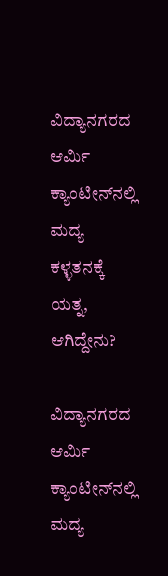ವಿದ್ಯಾನಗರದ ಆರ್ಮಿ ಕ್ಯಾಂಟೀನ್‌ನಲ್ಲಿ ಮದ್ಯ ಕಳ್ಳತನಕ್ಕೆ ಯತ್ನ, ಆಗಿದ್ದೇನು?

ವಿದ್ಯಾನಗರದ ಆರ್ಮಿ ಕ್ಯಾಂಟೀನ್‌ನಲ್ಲಿ ಮದ್ಯ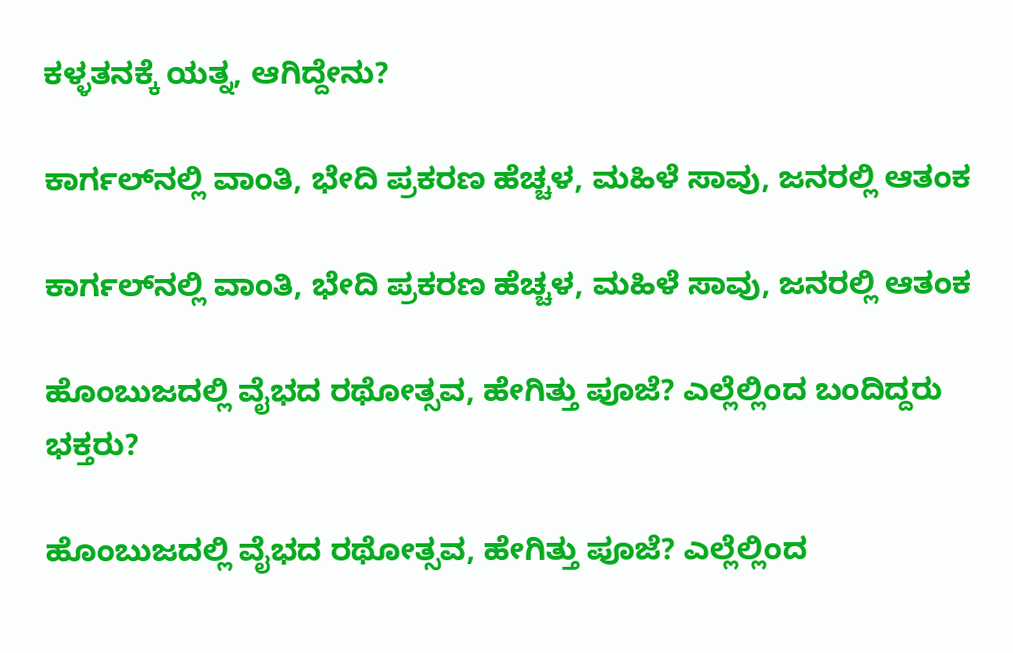ಕಳ್ಳತನಕ್ಕೆ ಯತ್ನ, ಆಗಿದ್ದೇನು?

ಕಾರ್ಗಲ್‌ನಲ್ಲಿ ವಾಂತಿ, ಭೇದಿ ಪ್ರಕರಣ ಹೆಚ್ಚಳ, ಮಹಿಳೆ ಸಾವು, ಜನರಲ್ಲಿ ಆತಂಕ

ಕಾರ್ಗಲ್‌ನಲ್ಲಿ ವಾಂತಿ, ಭೇದಿ ಪ್ರಕರಣ ಹೆಚ್ಚಳ, ಮಹಿಳೆ ಸಾವು, ಜನರಲ್ಲಿ ಆತಂಕ

ಹೊಂಬುಜದಲ್ಲಿ ವೈಭದ ರಥೋತ್ಸವ, ಹೇಗಿತ್ತು ಪೂಜೆ? ಎಲ್ಲೆಲ್ಲಿಂದ ಬಂದಿದ್ದರು ಭಕ್ತರು?

ಹೊಂಬುಜದಲ್ಲಿ ವೈಭದ ರಥೋತ್ಸವ, ಹೇಗಿತ್ತು ಪೂಜೆ? ಎಲ್ಲೆಲ್ಲಿಂದ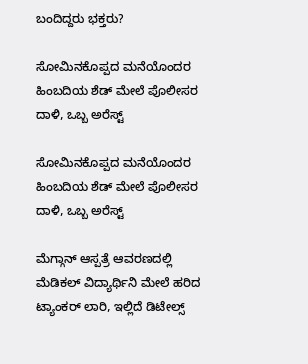ಬಂದಿದ್ದರು ಭಕ್ತರು?

ಸೋಮಿನಕೊಪ್ಪದ ಮನೆಯೊಂದರ ಹಿಂಬದಿಯ ಶೆಡ್‌ ಮೇಲೆ ಪೊಲೀಸರ ದಾಳಿ, ಒಬ್ಬ ಅರೆಸ್ಟ್‌

ಸೋಮಿನಕೊಪ್ಪದ ಮನೆಯೊಂದರ ಹಿಂಬದಿಯ ಶೆಡ್‌ ಮೇಲೆ ಪೊಲೀಸರ ದಾಳಿ, ಒಬ್ಬ ಅರೆಸ್ಟ್‌

ಮೆಗ್ಗಾನ್‌ ಆಸ್ಪತ್ರೆ ಆವರಣದಲ್ಲಿ ಮೆಡಿಕಲ್‌ ವಿದ್ಯಾರ್ಥಿನಿ ಮೇಲೆ ಹರಿದ ಟ್ಯಾಂಕರ್‌ ಲಾರಿ, ಇಲ್ಲಿದೆ ಡಿಟೇಲ್ಸ್‌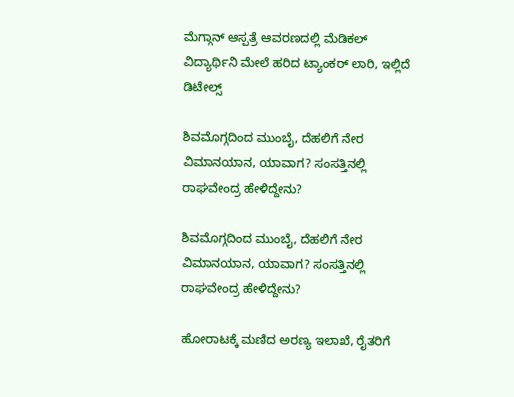ಮೆಗ್ಗಾನ್‌ ಆಸ್ಪತ್ರೆ ಆವರಣದಲ್ಲಿ ಮೆಡಿಕಲ್‌ ವಿದ್ಯಾರ್ಥಿನಿ ಮೇಲೆ ಹರಿದ ಟ್ಯಾಂಕರ್‌ ಲಾರಿ, ಇಲ್ಲಿದೆ ಡಿಟೇಲ್ಸ್‌

ಶಿವಮೊಗ್ಗದಿಂದ ಮುಂಬೈ, ದೆಹಲಿಗೆ ನೇರ ವಿಮಾನಯಾನ, ಯಾವಾಗ? ಸಂಸತ್ತಿನಲ್ಲಿ ರಾಘವೇಂದ್ರ ಹೇಳಿದ್ದೇನು?

ಶಿವಮೊಗ್ಗದಿಂದ ಮುಂಬೈ, ದೆಹಲಿಗೆ ನೇರ ವಿಮಾನಯಾನ, ಯಾವಾಗ? ಸಂಸತ್ತಿನಲ್ಲಿ ರಾಘವೇಂದ್ರ ಹೇಳಿದ್ದೇನು?

ಹೋರಾಟಕ್ಕೆ ಮಣಿದ ಅರಣ್ಯ ಇಲಾಖೆ, ರೈತರಿಗೆ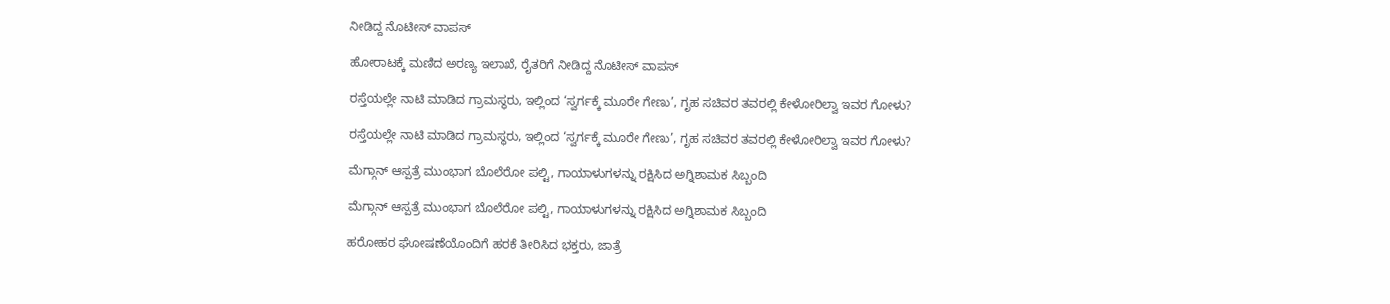ನೀಡಿದ್ದ ನೊಟೀಸ್‌ ವಾಪಸ್‌

ಹೋರಾಟಕ್ಕೆ ಮಣಿದ ಅರಣ್ಯ ಇಲಾಖೆ, ರೈತರಿಗೆ ನೀಡಿದ್ದ ನೊಟೀಸ್‌ ವಾಪಸ್‌

ರಸ್ತೆಯಲ್ಲೇ ನಾಟಿ ಮಾಡಿದ ಗ್ರಾಮಸ್ಥರು, ಇಲ್ಲಿಂದ ‘ಸ್ವರ್ಗಕ್ಕೆ ಮೂರೇ ಗೇಣು’, ಗೃಹ ಸಚಿವರ ತವರಲ್ಲಿ ಕೇಳೋರಿಲ್ವಾ ಇವರ ಗೋಳು?

ರಸ್ತೆಯಲ್ಲೇ ನಾಟಿ ಮಾಡಿದ ಗ್ರಾಮಸ್ಥರು, ಇಲ್ಲಿಂದ ‘ಸ್ವರ್ಗಕ್ಕೆ ಮೂರೇ ಗೇಣು’, ಗೃಹ ಸಚಿವರ ತವರಲ್ಲಿ ಕೇಳೋರಿಲ್ವಾ ಇವರ ಗೋಳು?

ಮೆಗ್ಗಾನ್ ಆಸ್ಪತ್ರೆ ಮುಂಭಾಗ ಬೊಲೆರೋ ಪಲ್ಟಿ, ಗಾಯಾಳುಗಳನ್ನು ರಕ್ಷಿಸಿದ ಅಗ್ನಿಶಾಮಕ ಸಿಬ್ಬಂದಿ

ಮೆಗ್ಗಾನ್ ಆಸ್ಪತ್ರೆ ಮುಂಭಾಗ ಬೊಲೆರೋ ಪಲ್ಟಿ, ಗಾಯಾಳುಗಳನ್ನು ರಕ್ಷಿಸಿದ ಅಗ್ನಿಶಾಮಕ ಸಿಬ್ಬಂದಿ

ಹರೋಹರ ಘೋಷಣೆಯೊಂದಿಗೆ ಹರಕೆ ತೀರಿಸಿದ ಭಕ್ತರು, ಜಾತ್ರೆ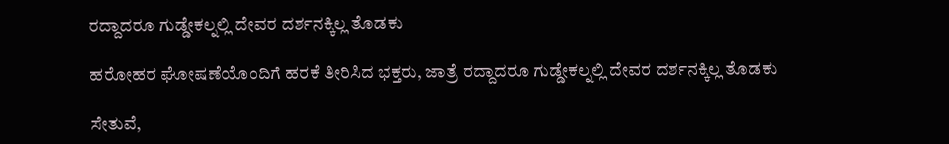ರದ್ದಾದರೂ ಗುಡ್ಡೇಕಲ್ನಲ್ಲಿ ದೇವರ ದರ್ಶನಕ್ಕಿಲ್ಲ ತೊಡಕು

ಹರೋಹರ ಘೋಷಣೆಯೊಂದಿಗೆ ಹರಕೆ ತೀರಿಸಿದ ಭಕ್ತರು, ಜಾತ್ರೆ ರದ್ದಾದರೂ ಗುಡ್ಡೇಕಲ್ನಲ್ಲಿ ದೇವರ ದರ್ಶನಕ್ಕಿಲ್ಲ ತೊಡಕು

ಸೇತುವೆ,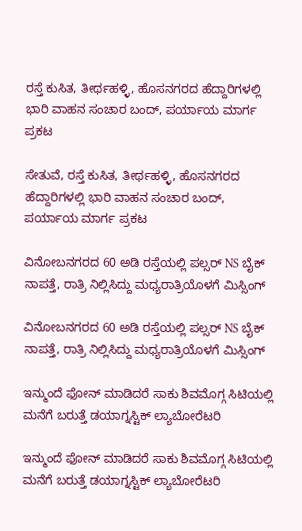ರಸ್ತೆ ಕುಸಿತ, ತೀರ್ಥಹಳ್ಳಿ, ಹೊಸನಗರದ ಹೆದ್ದಾರಿಗಳಲ್ಲಿ ಭಾರಿ ವಾಹನ ಸಂಚಾರ ಬಂದ್, ಪರ್ಯಾಯ ಮಾರ್ಗ ಪ್ರಕಟ

ಸೇತುವೆ, ರಸ್ತೆ ಕುಸಿತ, ತೀರ್ಥಹಳ್ಳಿ, ಹೊಸನಗರದ ಹೆದ್ದಾರಿಗಳಲ್ಲಿ ಭಾರಿ ವಾಹನ ಸಂಚಾರ ಬಂದ್, ಪರ್ಯಾಯ ಮಾರ್ಗ ಪ್ರಕಟ

ವಿನೋಬನಗರದ 60 ಅಡಿ ರಸ್ತೆಯಲ್ಲಿ ಪಲ್ಸರ್ NS ಬೈಕ್ ನಾಪತ್ತೆ, ರಾತ್ರಿ ನಿಲ್ಲಿಸಿದ್ದು ಮಧ್ಯರಾತ್ರಿಯೊಳಗೆ ಮಿಸ್ಸಿಂಗ್

ವಿನೋಬನಗರದ 60 ಅಡಿ ರಸ್ತೆಯಲ್ಲಿ ಪಲ್ಸರ್ NS ಬೈಕ್ ನಾಪತ್ತೆ, ರಾತ್ರಿ ನಿಲ್ಲಿಸಿದ್ದು ಮಧ್ಯರಾತ್ರಿಯೊಳಗೆ ಮಿಸ್ಸಿಂಗ್

ಇನ್ಮುಂದೆ ಫೋನ್ ಮಾಡಿದರೆ ಸಾಕು ಶಿವಮೊಗ್ಗ ಸಿಟಿಯಲ್ಲಿ ಮನೆಗೆ ಬರುತ್ತೆ ಡಯಾಗ್ನಸ್ಟಿಕ್ ಲ್ಯಾಬೋರೆಟರಿ

ಇನ್ಮುಂದೆ ಫೋನ್ ಮಾಡಿದರೆ ಸಾಕು ಶಿವಮೊಗ್ಗ ಸಿಟಿಯಲ್ಲಿ ಮನೆಗೆ ಬರುತ್ತೆ ಡಯಾಗ್ನಸ್ಟಿಕ್ ಲ್ಯಾಬೋರೆಟರಿ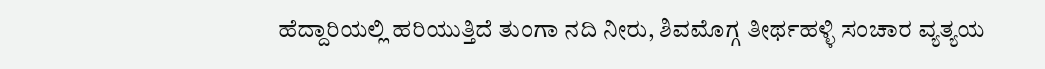ಹೆದ್ದಾರಿಯಲ್ಲಿ ಹರಿಯುತ್ತಿದೆ ತುಂಗಾ ನದಿ ನೀರು, ಶಿವಮೊಗ್ಗ ತೀರ್ಥಹಳ್ಳಿ ಸಂಚಾರ ವ್ಯತ್ಯಯ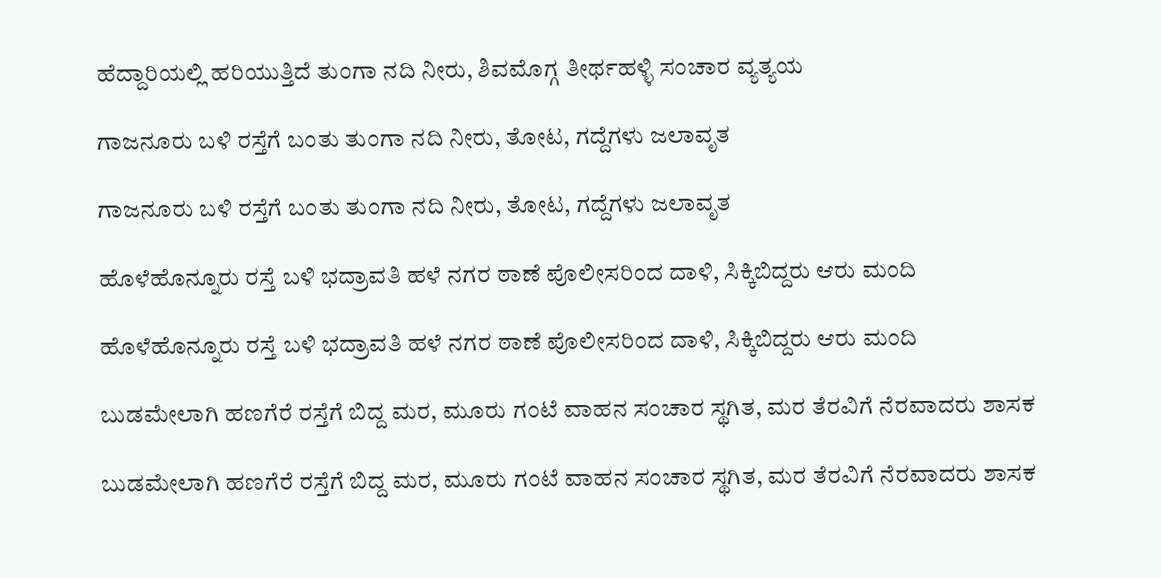ಹೆದ್ದಾರಿಯಲ್ಲಿ ಹರಿಯುತ್ತಿದೆ ತುಂಗಾ ನದಿ ನೀರು, ಶಿವಮೊಗ್ಗ ತೀರ್ಥಹಳ್ಳಿ ಸಂಚಾರ ವ್ಯತ್ಯಯ

ಗಾಜನೂರು ಬಳಿ ರಸ್ತೆಗೆ ಬಂತು ತುಂಗಾ ನದಿ ನೀರು, ತೋಟ, ಗದ್ದೆಗಳು ಜಲಾವೃತ

ಗಾಜನೂರು ಬಳಿ ರಸ್ತೆಗೆ ಬಂತು ತುಂಗಾ ನದಿ ನೀರು, ತೋಟ, ಗದ್ದೆಗಳು ಜಲಾವೃತ

ಹೊಳೆಹೊನ್ನೂರು ರಸ್ತೆ ಬಳಿ ಭದ್ರಾವತಿ ಹಳೆ ನಗರ ಠಾಣೆ ಪೊಲೀಸರಿಂದ ದಾಳಿ, ಸಿಕ್ಕಿಬಿದ್ದರು ಆರು ಮಂದಿ

ಹೊಳೆಹೊನ್ನೂರು ರಸ್ತೆ ಬಳಿ ಭದ್ರಾವತಿ ಹಳೆ ನಗರ ಠಾಣೆ ಪೊಲೀಸರಿಂದ ದಾಳಿ, ಸಿಕ್ಕಿಬಿದ್ದರು ಆರು ಮಂದಿ

ಬುಡಮೇಲಾಗಿ ಹಣಗೆರೆ ರಸ್ತೆಗೆ ಬಿದ್ದ ಮರ, ಮೂರು ಗಂಟೆ ವಾಹನ ಸಂಚಾರ ಸ್ಥಗಿತ, ಮರ ತೆರವಿಗೆ ನೆರವಾದರು ಶಾಸಕ

ಬುಡಮೇಲಾಗಿ ಹಣಗೆರೆ ರಸ್ತೆಗೆ ಬಿದ್ದ ಮರ, ಮೂರು ಗಂಟೆ ವಾಹನ ಸಂಚಾರ ಸ್ಥಗಿತ, ಮರ ತೆರವಿಗೆ ನೆರವಾದರು ಶಾಸಕ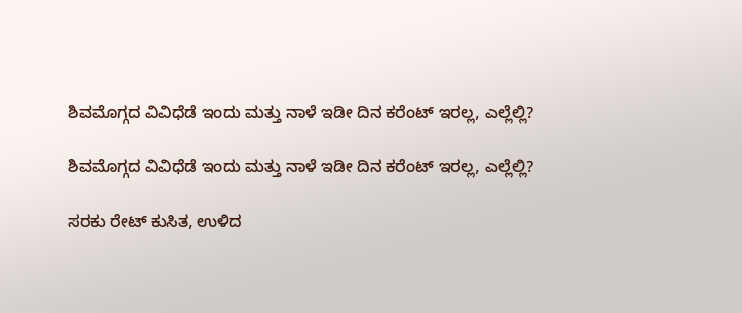ಶಿವಮೊಗ್ಗದ ವಿವಿಧೆಡೆ ಇಂದು ಮತ್ತು ನಾಳೆ ಇಡೀ ದಿನ ಕರೆಂಟ್‌ ಇರಲ್ಲ, ಎಲ್ಲೆಲ್ಲಿ?

ಶಿವಮೊಗ್ಗದ ವಿವಿಧೆಡೆ ಇಂದು ಮತ್ತು ನಾಳೆ ಇಡೀ ದಿನ ಕರೆಂಟ್‌ ಇರಲ್ಲ, ಎಲ್ಲೆಲ್ಲಿ?

ಸರಕು ರೇಟ್‌ ಕುಸಿತ, ಉಳಿದ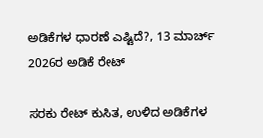ಅಡಿಕೆಗಳ ಧಾರಣೆ ಎಷ್ಟಿದೆ?, 13 ಮಾರ್ಚ್‌ 2026ರ ಅಡಿಕೆ ರೇಟ್‌

ಸರಕು ರೇಟ್‌ ಕುಸಿತ, ಉಳಿದ ಅಡಿಕೆಗಳ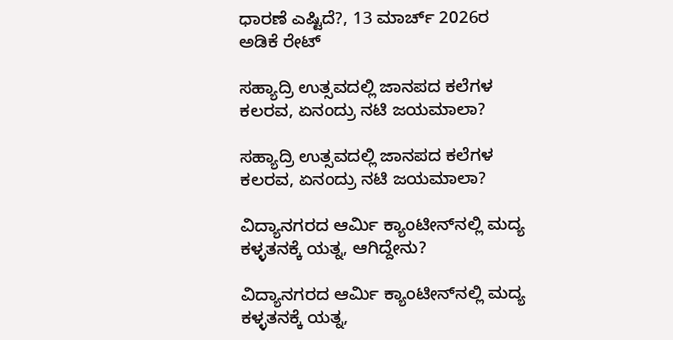ಧಾರಣೆ ಎಷ್ಟಿದೆ?, 13 ಮಾರ್ಚ್‌ 2026ರ ಅಡಿಕೆ ರೇಟ್‌

ಸಹ್ಯಾದ್ರಿ ಉತ್ಸವದಲ್ಲಿ ಜಾನಪದ ಕಲೆಗಳ ಕಲರವ, ಏನಂದ್ರು ನಟಿ ಜಯಮಾಲಾ?

ಸಹ್ಯಾದ್ರಿ ಉತ್ಸವದಲ್ಲಿ ಜಾನಪದ ಕಲೆಗಳ ಕಲರವ, ಏನಂದ್ರು ನಟಿ ಜಯಮಾಲಾ?

ವಿದ್ಯಾನಗರದ ಆರ್ಮಿ ಕ್ಯಾಂಟೀನ್‌ನಲ್ಲಿ ಮದ್ಯ ಕಳ್ಳತನಕ್ಕೆ ಯತ್ನ, ಆಗಿದ್ದೇನು?

ವಿದ್ಯಾನಗರದ ಆರ್ಮಿ ಕ್ಯಾಂಟೀನ್‌ನಲ್ಲಿ ಮದ್ಯ ಕಳ್ಳತನಕ್ಕೆ ಯತ್ನ,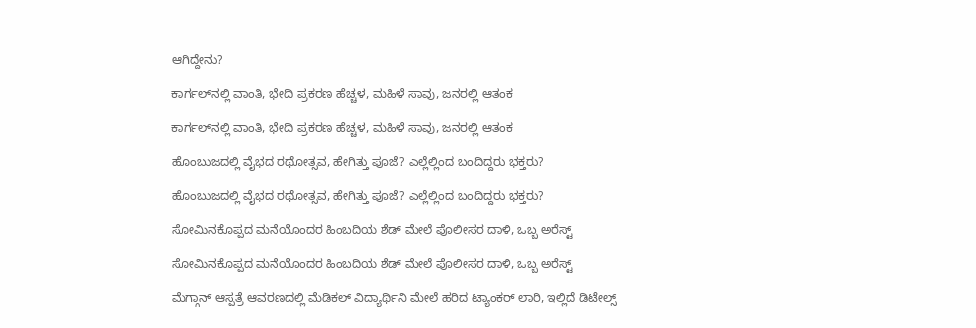ಆಗಿದ್ದೇನು?

ಕಾರ್ಗಲ್‌ನಲ್ಲಿ ವಾಂತಿ, ಭೇದಿ ಪ್ರಕರಣ ಹೆಚ್ಚಳ, ಮಹಿಳೆ ಸಾವು, ಜನರಲ್ಲಿ ಆತಂಕ

ಕಾರ್ಗಲ್‌ನಲ್ಲಿ ವಾಂತಿ, ಭೇದಿ ಪ್ರಕರಣ ಹೆಚ್ಚಳ, ಮಹಿಳೆ ಸಾವು, ಜನರಲ್ಲಿ ಆತಂಕ

ಹೊಂಬುಜದಲ್ಲಿ ವೈಭದ ರಥೋತ್ಸವ, ಹೇಗಿತ್ತು ಪೂಜೆ? ಎಲ್ಲೆಲ್ಲಿಂದ ಬಂದಿದ್ದರು ಭಕ್ತರು?

ಹೊಂಬುಜದಲ್ಲಿ ವೈಭದ ರಥೋತ್ಸವ, ಹೇಗಿತ್ತು ಪೂಜೆ? ಎಲ್ಲೆಲ್ಲಿಂದ ಬಂದಿದ್ದರು ಭಕ್ತರು?

ಸೋಮಿನಕೊಪ್ಪದ ಮನೆಯೊಂದರ ಹಿಂಬದಿಯ ಶೆಡ್‌ ಮೇಲೆ ಪೊಲೀಸರ ದಾಳಿ, ಒಬ್ಬ ಅರೆಸ್ಟ್‌

ಸೋಮಿನಕೊಪ್ಪದ ಮನೆಯೊಂದರ ಹಿಂಬದಿಯ ಶೆಡ್‌ ಮೇಲೆ ಪೊಲೀಸರ ದಾಳಿ, ಒಬ್ಬ ಅರೆಸ್ಟ್‌

ಮೆಗ್ಗಾನ್‌ ಆಸ್ಪತ್ರೆ ಆವರಣದಲ್ಲಿ ಮೆಡಿಕಲ್‌ ವಿದ್ಯಾರ್ಥಿನಿ ಮೇಲೆ ಹರಿದ ಟ್ಯಾಂಕರ್‌ ಲಾರಿ, ಇಲ್ಲಿದೆ ಡಿಟೇಲ್ಸ್‌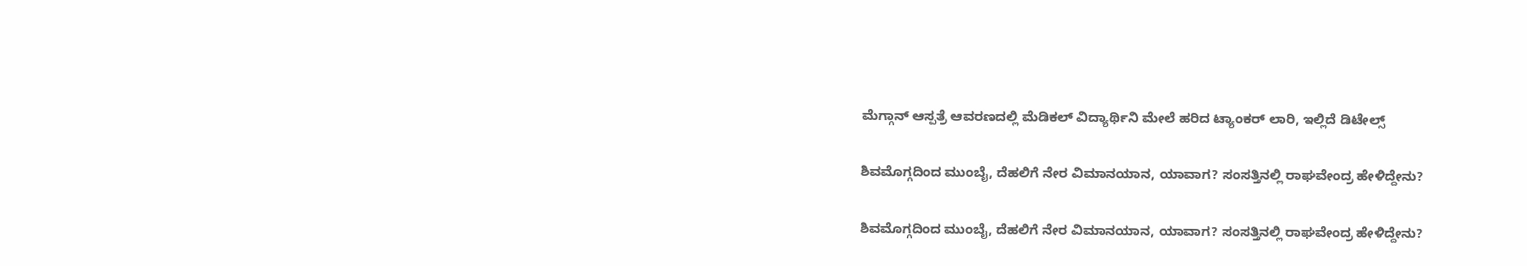ಮೆಗ್ಗಾನ್‌ ಆಸ್ಪತ್ರೆ ಆವರಣದಲ್ಲಿ ಮೆಡಿಕಲ್‌ ವಿದ್ಯಾರ್ಥಿನಿ ಮೇಲೆ ಹರಿದ ಟ್ಯಾಂಕರ್‌ ಲಾರಿ, ಇಲ್ಲಿದೆ ಡಿಟೇಲ್ಸ್‌

ಶಿವಮೊಗ್ಗದಿಂದ ಮುಂಬೈ, ದೆಹಲಿಗೆ ನೇರ ವಿಮಾನಯಾನ, ಯಾವಾಗ? ಸಂಸತ್ತಿನಲ್ಲಿ ರಾಘವೇಂದ್ರ ಹೇಳಿದ್ದೇನು?

ಶಿವಮೊಗ್ಗದಿಂದ ಮುಂಬೈ, ದೆಹಲಿಗೆ ನೇರ ವಿಮಾನಯಾನ, ಯಾವಾಗ? ಸಂಸತ್ತಿನಲ್ಲಿ ರಾಘವೇಂದ್ರ ಹೇಳಿದ್ದೇನು?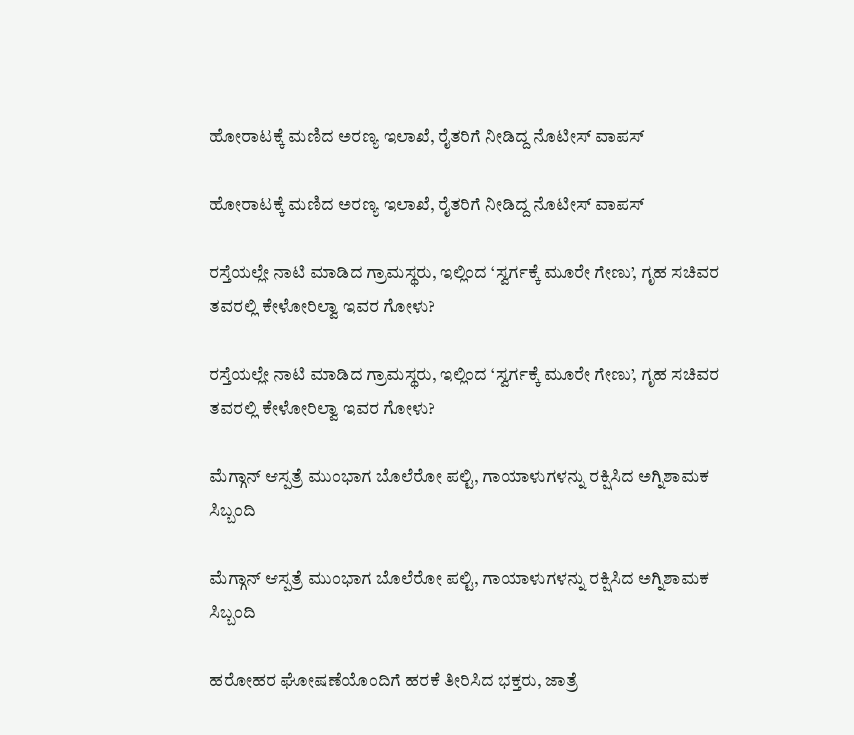ಹೋರಾಟಕ್ಕೆ ಮಣಿದ ಅರಣ್ಯ ಇಲಾಖೆ, ರೈತರಿಗೆ ನೀಡಿದ್ದ ನೊಟೀಸ್‌ ವಾಪಸ್‌

ಹೋರಾಟಕ್ಕೆ ಮಣಿದ ಅರಣ್ಯ ಇಲಾಖೆ, ರೈತರಿಗೆ ನೀಡಿದ್ದ ನೊಟೀಸ್‌ ವಾಪಸ್‌

ರಸ್ತೆಯಲ್ಲೇ ನಾಟಿ ಮಾಡಿದ ಗ್ರಾಮಸ್ಥರು, ಇಲ್ಲಿಂದ ‘ಸ್ವರ್ಗಕ್ಕೆ ಮೂರೇ ಗೇಣು’, ಗೃಹ ಸಚಿವರ ತವರಲ್ಲಿ ಕೇಳೋರಿಲ್ವಾ ಇವರ ಗೋಳು?

ರಸ್ತೆಯಲ್ಲೇ ನಾಟಿ ಮಾಡಿದ ಗ್ರಾಮಸ್ಥರು, ಇಲ್ಲಿಂದ ‘ಸ್ವರ್ಗಕ್ಕೆ ಮೂರೇ ಗೇಣು’, ಗೃಹ ಸಚಿವರ ತವರಲ್ಲಿ ಕೇಳೋರಿಲ್ವಾ ಇವರ ಗೋಳು?

ಮೆಗ್ಗಾನ್ ಆಸ್ಪತ್ರೆ ಮುಂಭಾಗ ಬೊಲೆರೋ ಪಲ್ಟಿ, ಗಾಯಾಳುಗಳನ್ನು ರಕ್ಷಿಸಿದ ಅಗ್ನಿಶಾಮಕ ಸಿಬ್ಬಂದಿ

ಮೆಗ್ಗಾನ್ ಆಸ್ಪತ್ರೆ ಮುಂಭಾಗ ಬೊಲೆರೋ ಪಲ್ಟಿ, ಗಾಯಾಳುಗಳನ್ನು ರಕ್ಷಿಸಿದ ಅಗ್ನಿಶಾಮಕ ಸಿಬ್ಬಂದಿ

ಹರೋಹರ ಘೋಷಣೆಯೊಂದಿಗೆ ಹರಕೆ ತೀರಿಸಿದ ಭಕ್ತರು, ಜಾತ್ರೆ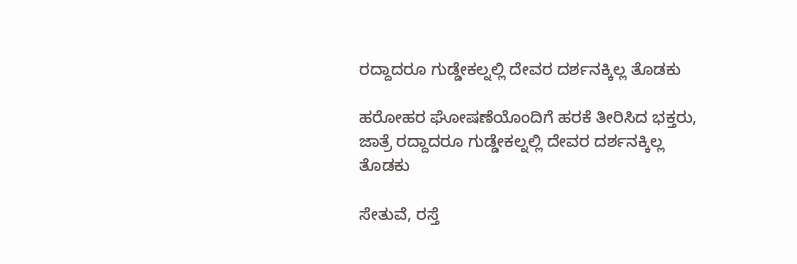ರದ್ದಾದರೂ ಗುಡ್ಡೇಕಲ್ನಲ್ಲಿ ದೇವರ ದರ್ಶನಕ್ಕಿಲ್ಲ ತೊಡಕು

ಹರೋಹರ ಘೋಷಣೆಯೊಂದಿಗೆ ಹರಕೆ ತೀರಿಸಿದ ಭಕ್ತರು, ಜಾತ್ರೆ ರದ್ದಾದರೂ ಗುಡ್ಡೇಕಲ್ನಲ್ಲಿ ದೇವರ ದರ್ಶನಕ್ಕಿಲ್ಲ ತೊಡಕು

ಸೇತುವೆ, ರಸ್ತೆ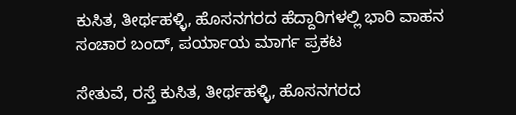ಕುಸಿತ, ತೀರ್ಥಹಳ್ಳಿ, ಹೊಸನಗರದ ಹೆದ್ದಾರಿಗಳಲ್ಲಿ ಭಾರಿ ವಾಹನ ಸಂಚಾರ ಬಂದ್, ಪರ್ಯಾಯ ಮಾರ್ಗ ಪ್ರಕಟ

ಸೇತುವೆ, ರಸ್ತೆ ಕುಸಿತ, ತೀರ್ಥಹಳ್ಳಿ, ಹೊಸನಗರದ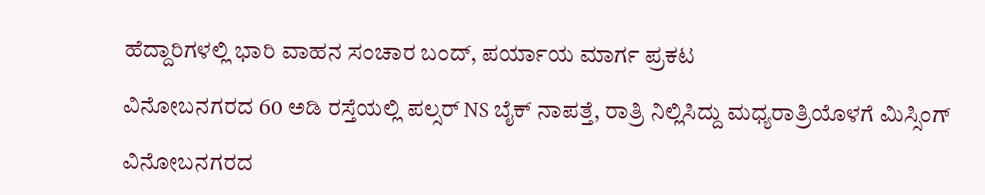ಹೆದ್ದಾರಿಗಳಲ್ಲಿ ಭಾರಿ ವಾಹನ ಸಂಚಾರ ಬಂದ್, ಪರ್ಯಾಯ ಮಾರ್ಗ ಪ್ರಕಟ

ವಿನೋಬನಗರದ 60 ಅಡಿ ರಸ್ತೆಯಲ್ಲಿ ಪಲ್ಸರ್ NS ಬೈಕ್ ನಾಪತ್ತೆ, ರಾತ್ರಿ ನಿಲ್ಲಿಸಿದ್ದು ಮಧ್ಯರಾತ್ರಿಯೊಳಗೆ ಮಿಸ್ಸಿಂಗ್

ವಿನೋಬನಗರದ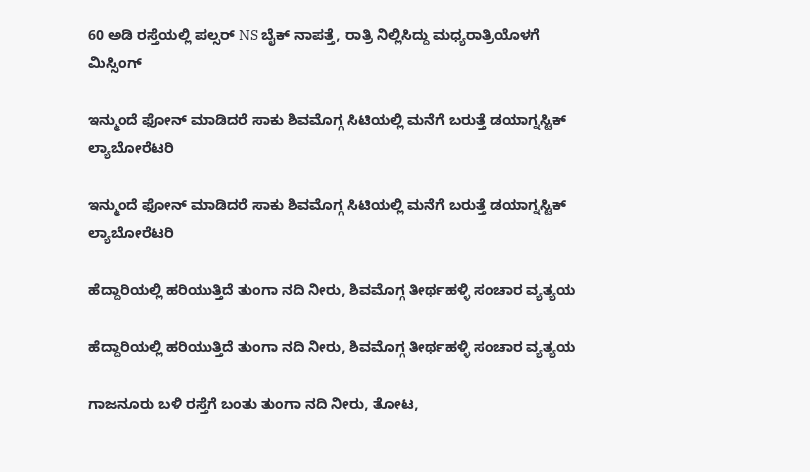60 ಅಡಿ ರಸ್ತೆಯಲ್ಲಿ ಪಲ್ಸರ್ NS ಬೈಕ್ ನಾಪತ್ತೆ, ರಾತ್ರಿ ನಿಲ್ಲಿಸಿದ್ದು ಮಧ್ಯರಾತ್ರಿಯೊಳಗೆ ಮಿಸ್ಸಿಂಗ್

ಇನ್ಮುಂದೆ ಫೋನ್ ಮಾಡಿದರೆ ಸಾಕು ಶಿವಮೊಗ್ಗ ಸಿಟಿಯಲ್ಲಿ ಮನೆಗೆ ಬರುತ್ತೆ ಡಯಾಗ್ನಸ್ಟಿಕ್ ಲ್ಯಾಬೋರೆಟರಿ

ಇನ್ಮುಂದೆ ಫೋನ್ ಮಾಡಿದರೆ ಸಾಕು ಶಿವಮೊಗ್ಗ ಸಿಟಿಯಲ್ಲಿ ಮನೆಗೆ ಬರುತ್ತೆ ಡಯಾಗ್ನಸ್ಟಿಕ್ ಲ್ಯಾಬೋರೆಟರಿ

ಹೆದ್ದಾರಿಯಲ್ಲಿ ಹರಿಯುತ್ತಿದೆ ತುಂಗಾ ನದಿ ನೀರು, ಶಿವಮೊಗ್ಗ ತೀರ್ಥಹಳ್ಳಿ ಸಂಚಾರ ವ್ಯತ್ಯಯ

ಹೆದ್ದಾರಿಯಲ್ಲಿ ಹರಿಯುತ್ತಿದೆ ತುಂಗಾ ನದಿ ನೀರು, ಶಿವಮೊಗ್ಗ ತೀರ್ಥಹಳ್ಳಿ ಸಂಚಾರ ವ್ಯತ್ಯಯ

ಗಾಜನೂರು ಬಳಿ ರಸ್ತೆಗೆ ಬಂತು ತುಂಗಾ ನದಿ ನೀರು, ತೋಟ,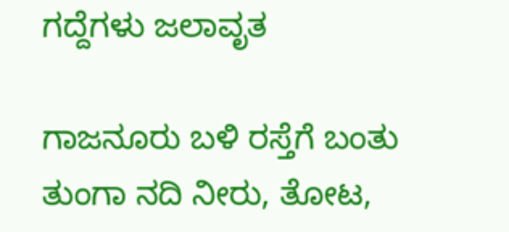ಗದ್ದೆಗಳು ಜಲಾವೃತ

ಗಾಜನೂರು ಬಳಿ ರಸ್ತೆಗೆ ಬಂತು ತುಂಗಾ ನದಿ ನೀರು, ತೋಟ,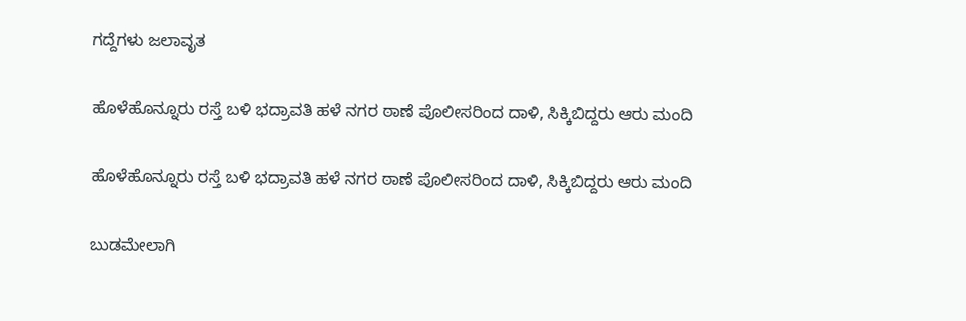ಗದ್ದೆಗಳು ಜಲಾವೃತ

ಹೊಳೆಹೊನ್ನೂರು ರಸ್ತೆ ಬಳಿ ಭದ್ರಾವತಿ ಹಳೆ ನಗರ ಠಾಣೆ ಪೊಲೀಸರಿಂದ ದಾಳಿ, ಸಿಕ್ಕಿಬಿದ್ದರು ಆರು ಮಂದಿ

ಹೊಳೆಹೊನ್ನೂರು ರಸ್ತೆ ಬಳಿ ಭದ್ರಾವತಿ ಹಳೆ ನಗರ ಠಾಣೆ ಪೊಲೀಸರಿಂದ ದಾಳಿ, ಸಿಕ್ಕಿಬಿದ್ದರು ಆರು ಮಂದಿ

ಬುಡಮೇಲಾಗಿ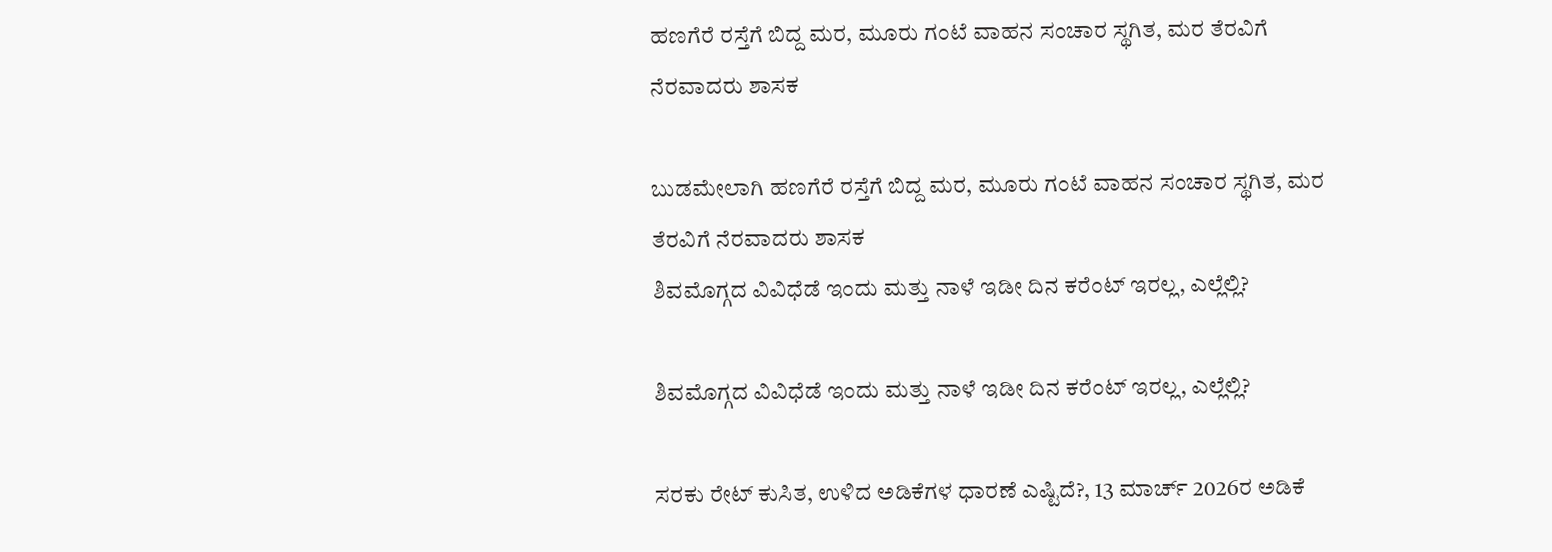ಹಣಗೆರೆ ರಸ್ತೆಗೆ ಬಿದ್ದ ಮರ, ಮೂರು ಗಂಟೆ ವಾಹನ ಸಂಚಾರ ಸ್ಥಗಿತ, ಮರ ತೆರವಿಗೆ ನೆರವಾದರು ಶಾಸಕ

ಬುಡಮೇಲಾಗಿ ಹಣಗೆರೆ ರಸ್ತೆಗೆ ಬಿದ್ದ ಮರ, ಮೂರು ಗಂಟೆ ವಾಹನ ಸಂಚಾರ ಸ್ಥಗಿತ, ಮರ ತೆರವಿಗೆ ನೆರವಾದರು ಶಾಸಕ
ಶಿವಮೊಗ್ಗದ ವಿವಿಧೆಡೆ ಇಂದು ಮತ್ತು ನಾಳೆ ಇಡೀ ದಿನ ಕರೆಂಟ್‌ ಇರಲ್ಲ, ಎಲ್ಲೆಲ್ಲಿ?

ಶಿವಮೊಗ್ಗದ ವಿವಿಧೆಡೆ ಇಂದು ಮತ್ತು ನಾಳೆ ಇಡೀ ದಿನ ಕರೆಂಟ್‌ ಇರಲ್ಲ, ಎಲ್ಲೆಲ್ಲಿ?

ಸರಕು ರೇಟ್‌ ಕುಸಿತ, ಉಳಿದ ಅಡಿಕೆಗಳ ಧಾರಣೆ ಎಷ್ಟಿದೆ?, 13 ಮಾರ್ಚ್‌ 2026ರ ಅಡಿಕೆ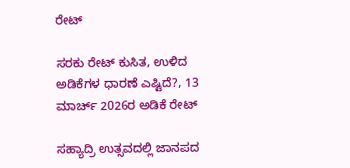ರೇಟ್‌

ಸರಕು ರೇಟ್‌ ಕುಸಿತ, ಉಳಿದ ಅಡಿಕೆಗಳ ಧಾರಣೆ ಎಷ್ಟಿದೆ?, 13 ಮಾರ್ಚ್‌ 2026ರ ಅಡಿಕೆ ರೇಟ್‌

ಸಹ್ಯಾದ್ರಿ ಉತ್ಸವದಲ್ಲಿ ಜಾನಪದ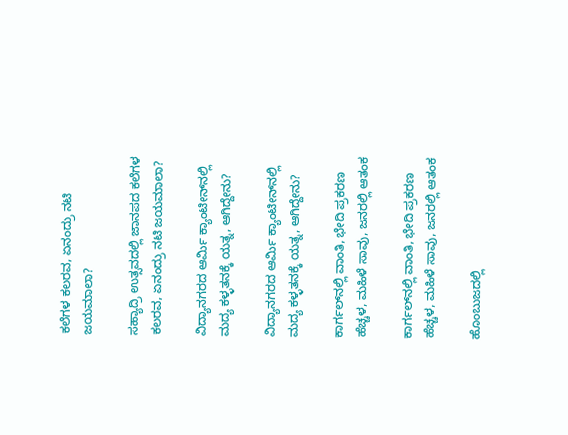ಕಲೆಗಳ ಕಲರವ, ಏನಂದ್ರು ನಟಿ ಜಯಮಾಲಾ?

ಸಹ್ಯಾದ್ರಿ ಉತ್ಸವದಲ್ಲಿ ಜಾನಪದ ಕಲೆಗಳ ಕಲರವ, ಏನಂದ್ರು ನಟಿ ಜಯಮಾಲಾ?

ವಿದ್ಯಾನಗರದ ಆರ್ಮಿ ಕ್ಯಾಂಟೀನ್‌ನಲ್ಲಿ ಮದ್ಯ ಕಳ್ಳತನಕ್ಕೆ ಯತ್ನ, ಆಗಿದ್ದೇನು?

ವಿದ್ಯಾನಗರದ ಆರ್ಮಿ ಕ್ಯಾಂಟೀನ್‌ನಲ್ಲಿ ಮದ್ಯ ಕಳ್ಳತನಕ್ಕೆ ಯತ್ನ, ಆಗಿದ್ದೇನು?

ಕಾರ್ಗಲ್‌ನಲ್ಲಿ ವಾಂತಿ, ಭೇದಿ ಪ್ರಕರಣ ಹೆಚ್ಚಳ, ಮಹಿಳೆ ಸಾವು, ಜನರಲ್ಲಿ ಆತಂಕ

ಕಾರ್ಗಲ್‌ನಲ್ಲಿ ವಾಂತಿ, ಭೇದಿ ಪ್ರಕರಣ ಹೆಚ್ಚಳ, ಮಹಿಳೆ ಸಾವು, ಜನರಲ್ಲಿ ಆತಂಕ

ಹೊಂಬುಜದಲ್ಲಿ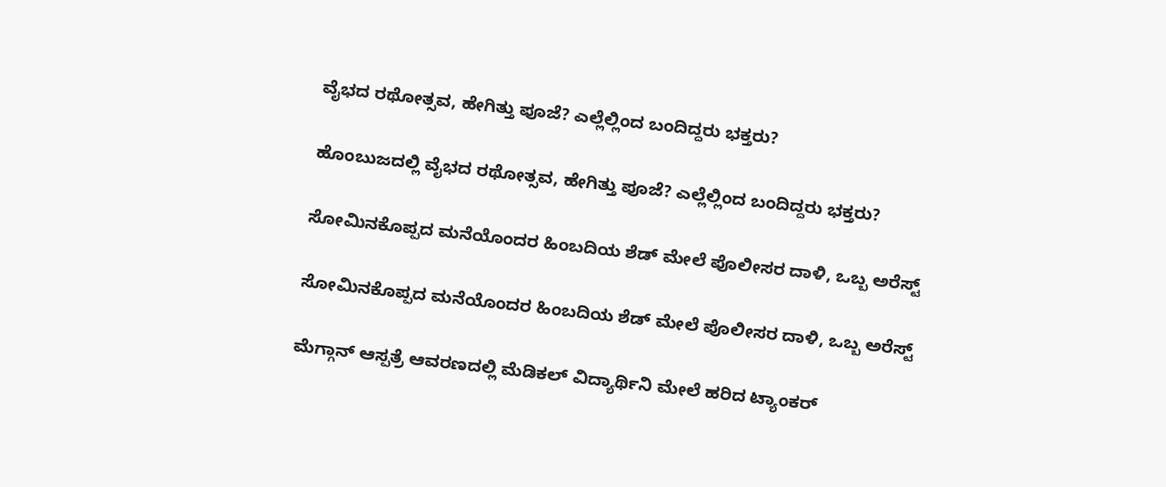ವೈಭದ ರಥೋತ್ಸವ, ಹೇಗಿತ್ತು ಪೂಜೆ? ಎಲ್ಲೆಲ್ಲಿಂದ ಬಂದಿದ್ದರು ಭಕ್ತರು?

ಹೊಂಬುಜದಲ್ಲಿ ವೈಭದ ರಥೋತ್ಸವ, ಹೇಗಿತ್ತು ಪೂಜೆ? ಎಲ್ಲೆಲ್ಲಿಂದ ಬಂದಿದ್ದರು ಭಕ್ತರು?

ಸೋಮಿನಕೊಪ್ಪದ ಮನೆಯೊಂದರ ಹಿಂಬದಿಯ ಶೆಡ್‌ ಮೇಲೆ ಪೊಲೀಸರ ದಾಳಿ, ಒಬ್ಬ ಅರೆಸ್ಟ್‌

ಸೋಮಿನಕೊಪ್ಪದ ಮನೆಯೊಂದರ ಹಿಂಬದಿಯ ಶೆಡ್‌ ಮೇಲೆ ಪೊಲೀಸರ ದಾಳಿ, ಒಬ್ಬ ಅರೆಸ್ಟ್‌

ಮೆಗ್ಗಾನ್‌ ಆಸ್ಪತ್ರೆ ಆವರಣದಲ್ಲಿ ಮೆಡಿಕಲ್‌ ವಿದ್ಯಾರ್ಥಿನಿ ಮೇಲೆ ಹರಿದ ಟ್ಯಾಂಕರ್‌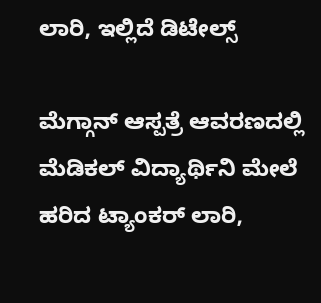ಲಾರಿ, ಇಲ್ಲಿದೆ ಡಿಟೇಲ್ಸ್‌

ಮೆಗ್ಗಾನ್‌ ಆಸ್ಪತ್ರೆ ಆವರಣದಲ್ಲಿ ಮೆಡಿಕಲ್‌ ವಿದ್ಯಾರ್ಥಿನಿ ಮೇಲೆ ಹರಿದ ಟ್ಯಾಂಕರ್‌ ಲಾರಿ,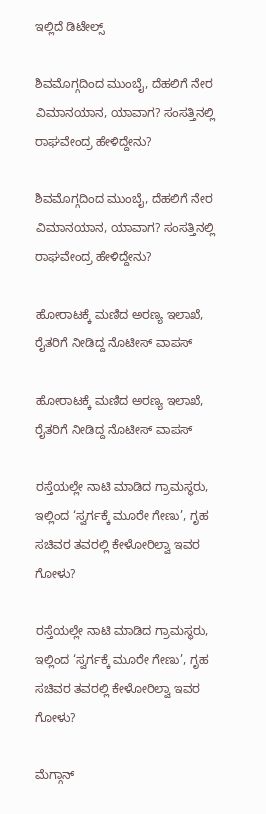ಇಲ್ಲಿದೆ ಡಿಟೇಲ್ಸ್‌

ಶಿವಮೊಗ್ಗದಿಂದ ಮುಂಬೈ, ದೆಹಲಿಗೆ ನೇರ ವಿಮಾನಯಾನ, ಯಾವಾಗ? ಸಂಸತ್ತಿನಲ್ಲಿ ರಾಘವೇಂದ್ರ ಹೇಳಿದ್ದೇನು?

ಶಿವಮೊಗ್ಗದಿಂದ ಮುಂಬೈ, ದೆಹಲಿಗೆ ನೇರ ವಿಮಾನಯಾನ, ಯಾವಾಗ? ಸಂಸತ್ತಿನಲ್ಲಿ ರಾಘವೇಂದ್ರ ಹೇಳಿದ್ದೇನು?

ಹೋರಾಟಕ್ಕೆ ಮಣಿದ ಅರಣ್ಯ ಇಲಾಖೆ, ರೈತರಿಗೆ ನೀಡಿದ್ದ ನೊಟೀಸ್‌ ವಾಪಸ್‌

ಹೋರಾಟಕ್ಕೆ ಮಣಿದ ಅರಣ್ಯ ಇಲಾಖೆ, ರೈತರಿಗೆ ನೀಡಿದ್ದ ನೊಟೀಸ್‌ ವಾಪಸ್‌

ರಸ್ತೆಯಲ್ಲೇ ನಾಟಿ ಮಾಡಿದ ಗ್ರಾಮಸ್ಥರು, ಇಲ್ಲಿಂದ ‘ಸ್ವರ್ಗಕ್ಕೆ ಮೂರೇ ಗೇಣು’, ಗೃಹ ಸಚಿವರ ತವರಲ್ಲಿ ಕೇಳೋರಿಲ್ವಾ ಇವರ ಗೋಳು?

ರಸ್ತೆಯಲ್ಲೇ ನಾಟಿ ಮಾಡಿದ ಗ್ರಾಮಸ್ಥರು, ಇಲ್ಲಿಂದ ‘ಸ್ವರ್ಗಕ್ಕೆ ಮೂರೇ ಗೇಣು’, ಗೃಹ ಸಚಿವರ ತವರಲ್ಲಿ ಕೇಳೋರಿಲ್ವಾ ಇವರ ಗೋಳು?

ಮೆಗ್ಗಾನ್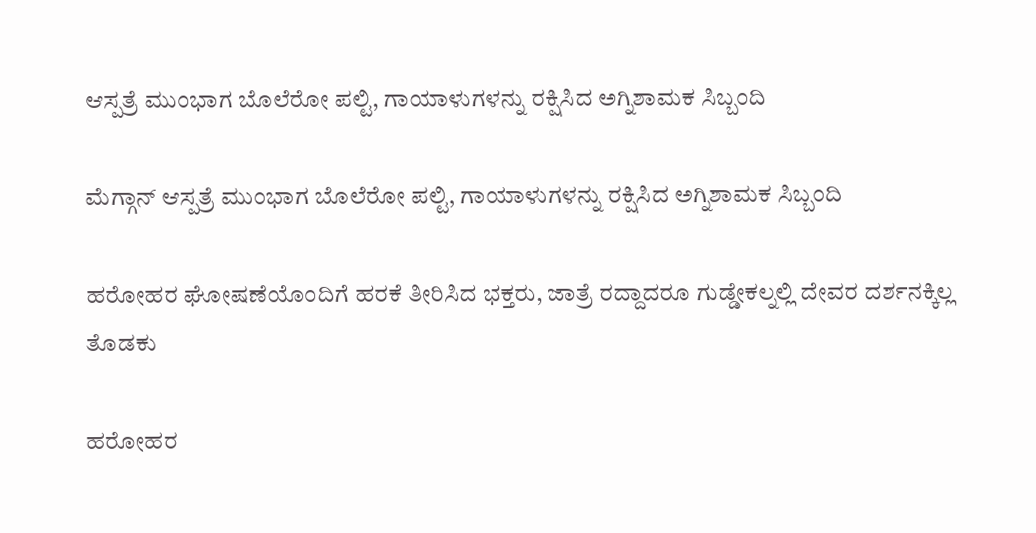ಆಸ್ಪತ್ರೆ ಮುಂಭಾಗ ಬೊಲೆರೋ ಪಲ್ಟಿ, ಗಾಯಾಳುಗಳನ್ನು ರಕ್ಷಿಸಿದ ಅಗ್ನಿಶಾಮಕ ಸಿಬ್ಬಂದಿ

ಮೆಗ್ಗಾನ್ ಆಸ್ಪತ್ರೆ ಮುಂಭಾಗ ಬೊಲೆರೋ ಪಲ್ಟಿ, ಗಾಯಾಳುಗಳನ್ನು ರಕ್ಷಿಸಿದ ಅಗ್ನಿಶಾಮಕ ಸಿಬ್ಬಂದಿ

ಹರೋಹರ ಘೋಷಣೆಯೊಂದಿಗೆ ಹರಕೆ ತೀರಿಸಿದ ಭಕ್ತರು, ಜಾತ್ರೆ ರದ್ದಾದರೂ ಗುಡ್ಡೇಕಲ್ನಲ್ಲಿ ದೇವರ ದರ್ಶನಕ್ಕಿಲ್ಲ ತೊಡಕು

ಹರೋಹರ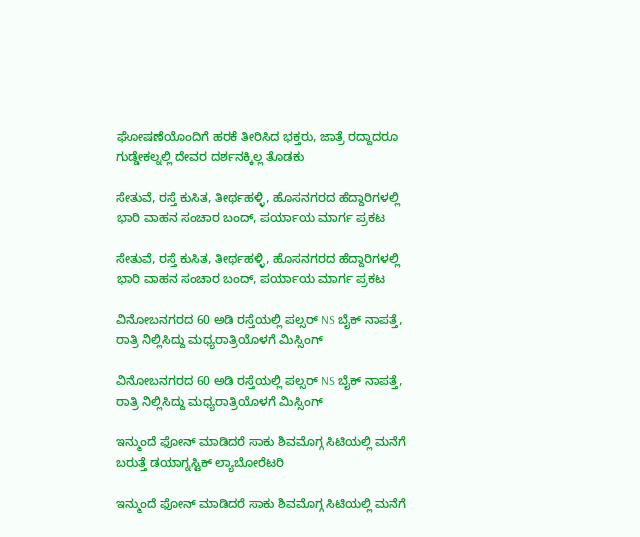ಘೋಷಣೆಯೊಂದಿಗೆ ಹರಕೆ ತೀರಿಸಿದ ಭಕ್ತರು, ಜಾತ್ರೆ ರದ್ದಾದರೂ ಗುಡ್ಡೇಕಲ್ನಲ್ಲಿ ದೇವರ ದರ್ಶನಕ್ಕಿಲ್ಲ ತೊಡಕು

ಸೇತುವೆ, ರಸ್ತೆ ಕುಸಿತ, ತೀರ್ಥಹಳ್ಳಿ, ಹೊಸನಗರದ ಹೆದ್ದಾರಿಗಳಲ್ಲಿ ಭಾರಿ ವಾಹನ ಸಂಚಾರ ಬಂದ್, ಪರ್ಯಾಯ ಮಾರ್ಗ ಪ್ರಕಟ

ಸೇತುವೆ, ರಸ್ತೆ ಕುಸಿತ, ತೀರ್ಥಹಳ್ಳಿ, ಹೊಸನಗರದ ಹೆದ್ದಾರಿಗಳಲ್ಲಿ ಭಾರಿ ವಾಹನ ಸಂಚಾರ ಬಂದ್, ಪರ್ಯಾಯ ಮಾರ್ಗ ಪ್ರಕಟ

ವಿನೋಬನಗರದ 60 ಅಡಿ ರಸ್ತೆಯಲ್ಲಿ ಪಲ್ಸರ್ NS ಬೈಕ್ ನಾಪತ್ತೆ, ರಾತ್ರಿ ನಿಲ್ಲಿಸಿದ್ದು ಮಧ್ಯರಾತ್ರಿಯೊಳಗೆ ಮಿಸ್ಸಿಂಗ್

ವಿನೋಬನಗರದ 60 ಅಡಿ ರಸ್ತೆಯಲ್ಲಿ ಪಲ್ಸರ್ NS ಬೈಕ್ ನಾಪತ್ತೆ, ರಾತ್ರಿ ನಿಲ್ಲಿಸಿದ್ದು ಮಧ್ಯರಾತ್ರಿಯೊಳಗೆ ಮಿಸ್ಸಿಂಗ್

ಇನ್ಮುಂದೆ ಫೋನ್ ಮಾಡಿದರೆ ಸಾಕು ಶಿವಮೊಗ್ಗ ಸಿಟಿಯಲ್ಲಿ ಮನೆಗೆ ಬರುತ್ತೆ ಡಯಾಗ್ನಸ್ಟಿಕ್ ಲ್ಯಾಬೋರೆಟರಿ

ಇನ್ಮುಂದೆ ಫೋನ್ ಮಾಡಿದರೆ ಸಾಕು ಶಿವಮೊಗ್ಗ ಸಿಟಿಯಲ್ಲಿ ಮನೆಗೆ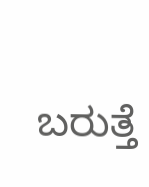ಬರುತ್ತೆ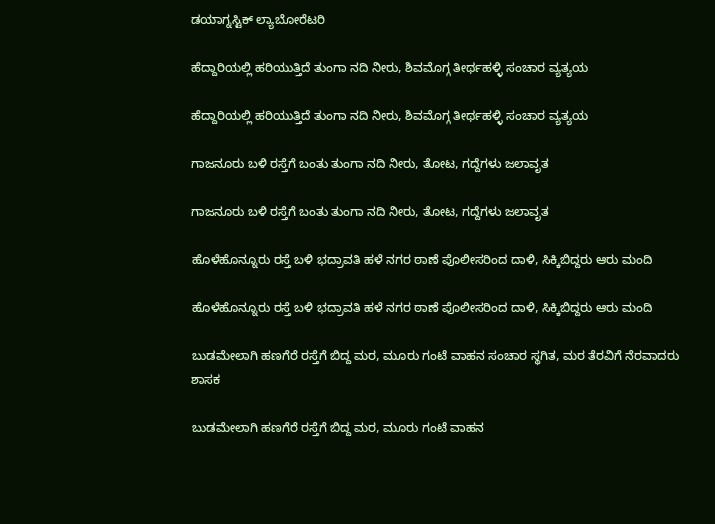ಡಯಾಗ್ನಸ್ಟಿಕ್ ಲ್ಯಾಬೋರೆಟರಿ

ಹೆದ್ದಾರಿಯಲ್ಲಿ ಹರಿಯುತ್ತಿದೆ ತುಂಗಾ ನದಿ ನೀರು, ಶಿವಮೊಗ್ಗ ತೀರ್ಥಹಳ್ಳಿ ಸಂಚಾರ ವ್ಯತ್ಯಯ

ಹೆದ್ದಾರಿಯಲ್ಲಿ ಹರಿಯುತ್ತಿದೆ ತುಂಗಾ ನದಿ ನೀರು, ಶಿವಮೊಗ್ಗ ತೀರ್ಥಹಳ್ಳಿ ಸಂಚಾರ ವ್ಯತ್ಯಯ

ಗಾಜನೂರು ಬಳಿ ರಸ್ತೆಗೆ ಬಂತು ತುಂಗಾ ನದಿ ನೀರು, ತೋಟ, ಗದ್ದೆಗಳು ಜಲಾವೃತ

ಗಾಜನೂರು ಬಳಿ ರಸ್ತೆಗೆ ಬಂತು ತುಂಗಾ ನದಿ ನೀರು, ತೋಟ, ಗದ್ದೆಗಳು ಜಲಾವೃತ

ಹೊಳೆಹೊನ್ನೂರು ರಸ್ತೆ ಬಳಿ ಭದ್ರಾವತಿ ಹಳೆ ನಗರ ಠಾಣೆ ಪೊಲೀಸರಿಂದ ದಾಳಿ, ಸಿಕ್ಕಿಬಿದ್ದರು ಆರು ಮಂದಿ

ಹೊಳೆಹೊನ್ನೂರು ರಸ್ತೆ ಬಳಿ ಭದ್ರಾವತಿ ಹಳೆ ನಗರ ಠಾಣೆ ಪೊಲೀಸರಿಂದ ದಾಳಿ, ಸಿಕ್ಕಿಬಿದ್ದರು ಆರು ಮಂದಿ

ಬುಡಮೇಲಾಗಿ ಹಣಗೆರೆ ರಸ್ತೆಗೆ ಬಿದ್ದ ಮರ, ಮೂರು ಗಂಟೆ ವಾಹನ ಸಂಚಾರ ಸ್ಥಗಿತ, ಮರ ತೆರವಿಗೆ ನೆರವಾದರು ಶಾಸಕ

ಬುಡಮೇಲಾಗಿ ಹಣಗೆರೆ ರಸ್ತೆಗೆ ಬಿದ್ದ ಮರ, ಮೂರು ಗಂಟೆ ವಾಹನ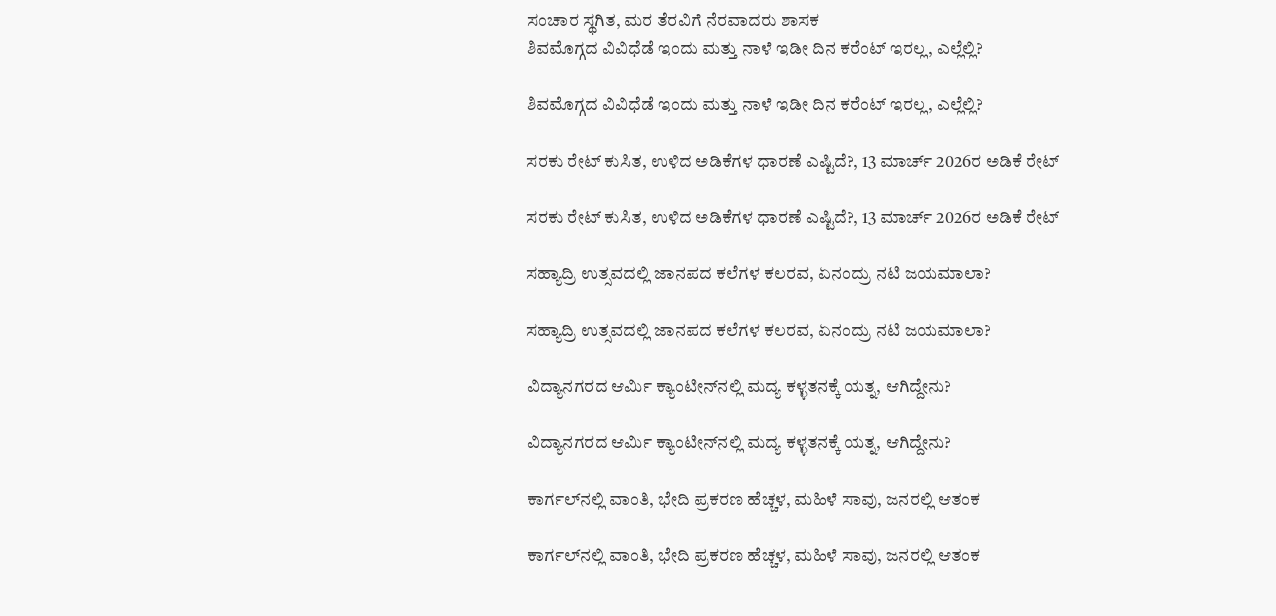ಸಂಚಾರ ಸ್ಥಗಿತ, ಮರ ತೆರವಿಗೆ ನೆರವಾದರು ಶಾಸಕ
ಶಿವಮೊಗ್ಗದ ವಿವಿಧೆಡೆ ಇಂದು ಮತ್ತು ನಾಳೆ ಇಡೀ ದಿನ ಕರೆಂಟ್‌ ಇರಲ್ಲ, ಎಲ್ಲೆಲ್ಲಿ?

ಶಿವಮೊಗ್ಗದ ವಿವಿಧೆಡೆ ಇಂದು ಮತ್ತು ನಾಳೆ ಇಡೀ ದಿನ ಕರೆಂಟ್‌ ಇರಲ್ಲ, ಎಲ್ಲೆಲ್ಲಿ?

ಸರಕು ರೇಟ್‌ ಕುಸಿತ, ಉಳಿದ ಅಡಿಕೆಗಳ ಧಾರಣೆ ಎಷ್ಟಿದೆ?, 13 ಮಾರ್ಚ್‌ 2026ರ ಅಡಿಕೆ ರೇಟ್‌

ಸರಕು ರೇಟ್‌ ಕುಸಿತ, ಉಳಿದ ಅಡಿಕೆಗಳ ಧಾರಣೆ ಎಷ್ಟಿದೆ?, 13 ಮಾರ್ಚ್‌ 2026ರ ಅಡಿಕೆ ರೇಟ್‌

ಸಹ್ಯಾದ್ರಿ ಉತ್ಸವದಲ್ಲಿ ಜಾನಪದ ಕಲೆಗಳ ಕಲರವ, ಏನಂದ್ರು ನಟಿ ಜಯಮಾಲಾ?

ಸಹ್ಯಾದ್ರಿ ಉತ್ಸವದಲ್ಲಿ ಜಾನಪದ ಕಲೆಗಳ ಕಲರವ, ಏನಂದ್ರು ನಟಿ ಜಯಮಾಲಾ?

ವಿದ್ಯಾನಗರದ ಆರ್ಮಿ ಕ್ಯಾಂಟೀನ್‌ನಲ್ಲಿ ಮದ್ಯ ಕಳ್ಳತನಕ್ಕೆ ಯತ್ನ, ಆಗಿದ್ದೇನು?

ವಿದ್ಯಾನಗರದ ಆರ್ಮಿ ಕ್ಯಾಂಟೀನ್‌ನಲ್ಲಿ ಮದ್ಯ ಕಳ್ಳತನಕ್ಕೆ ಯತ್ನ, ಆಗಿದ್ದೇನು?

ಕಾರ್ಗಲ್‌ನಲ್ಲಿ ವಾಂತಿ, ಭೇದಿ ಪ್ರಕರಣ ಹೆಚ್ಚಳ, ಮಹಿಳೆ ಸಾವು, ಜನರಲ್ಲಿ ಆತಂಕ

ಕಾರ್ಗಲ್‌ನಲ್ಲಿ ವಾಂತಿ, ಭೇದಿ ಪ್ರಕರಣ ಹೆಚ್ಚಳ, ಮಹಿಳೆ ಸಾವು, ಜನರಲ್ಲಿ ಆತಂಕ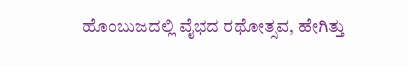ಹೊಂಬುಜದಲ್ಲಿ ವೈಭದ ರಥೋತ್ಸವ, ಹೇಗಿತ್ತು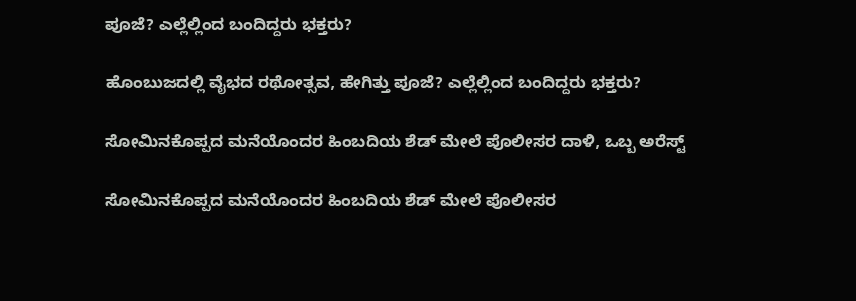ಪೂಜೆ? ಎಲ್ಲೆಲ್ಲಿಂದ ಬಂದಿದ್ದರು ಭಕ್ತರು?

ಹೊಂಬುಜದಲ್ಲಿ ವೈಭದ ರಥೋತ್ಸವ, ಹೇಗಿತ್ತು ಪೂಜೆ? ಎಲ್ಲೆಲ್ಲಿಂದ ಬಂದಿದ್ದರು ಭಕ್ತರು?

ಸೋಮಿನಕೊಪ್ಪದ ಮನೆಯೊಂದರ ಹಿಂಬದಿಯ ಶೆಡ್‌ ಮೇಲೆ ಪೊಲೀಸರ ದಾಳಿ, ಒಬ್ಬ ಅರೆಸ್ಟ್‌

ಸೋಮಿನಕೊಪ್ಪದ ಮನೆಯೊಂದರ ಹಿಂಬದಿಯ ಶೆಡ್‌ ಮೇಲೆ ಪೊಲೀಸರ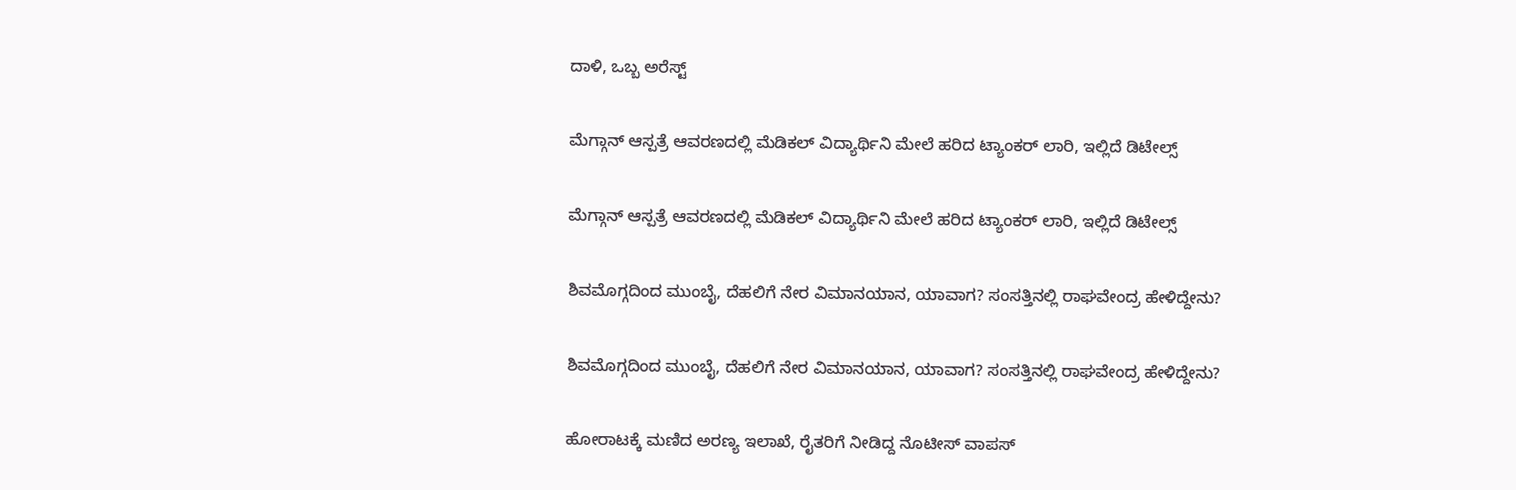ದಾಳಿ, ಒಬ್ಬ ಅರೆಸ್ಟ್‌

ಮೆಗ್ಗಾನ್‌ ಆಸ್ಪತ್ರೆ ಆವರಣದಲ್ಲಿ ಮೆಡಿಕಲ್‌ ವಿದ್ಯಾರ್ಥಿನಿ ಮೇಲೆ ಹರಿದ ಟ್ಯಾಂಕರ್‌ ಲಾರಿ, ಇಲ್ಲಿದೆ ಡಿಟೇಲ್ಸ್‌

ಮೆಗ್ಗಾನ್‌ ಆಸ್ಪತ್ರೆ ಆವರಣದಲ್ಲಿ ಮೆಡಿಕಲ್‌ ವಿದ್ಯಾರ್ಥಿನಿ ಮೇಲೆ ಹರಿದ ಟ್ಯಾಂಕರ್‌ ಲಾರಿ, ಇಲ್ಲಿದೆ ಡಿಟೇಲ್ಸ್‌

ಶಿವಮೊಗ್ಗದಿಂದ ಮುಂಬೈ, ದೆಹಲಿಗೆ ನೇರ ವಿಮಾನಯಾನ, ಯಾವಾಗ? ಸಂಸತ್ತಿನಲ್ಲಿ ರಾಘವೇಂದ್ರ ಹೇಳಿದ್ದೇನು?

ಶಿವಮೊಗ್ಗದಿಂದ ಮುಂಬೈ, ದೆಹಲಿಗೆ ನೇರ ವಿಮಾನಯಾನ, ಯಾವಾಗ? ಸಂಸತ್ತಿನಲ್ಲಿ ರಾಘವೇಂದ್ರ ಹೇಳಿದ್ದೇನು?

ಹೋರಾಟಕ್ಕೆ ಮಣಿದ ಅರಣ್ಯ ಇಲಾಖೆ, ರೈತರಿಗೆ ನೀಡಿದ್ದ ನೊಟೀಸ್‌ ವಾಪಸ್‌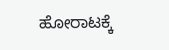ಹೋರಾಟಕ್ಕೆ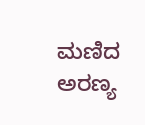ಮಣಿದ ಅರಣ್ಯ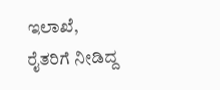ಇಲಾಖೆ, ರೈತರಿಗೆ ನೀಡಿದ್ದ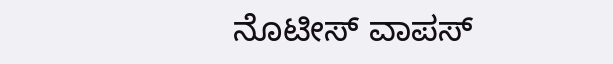ನೊಟೀಸ್‌ ವಾಪಸ್‌